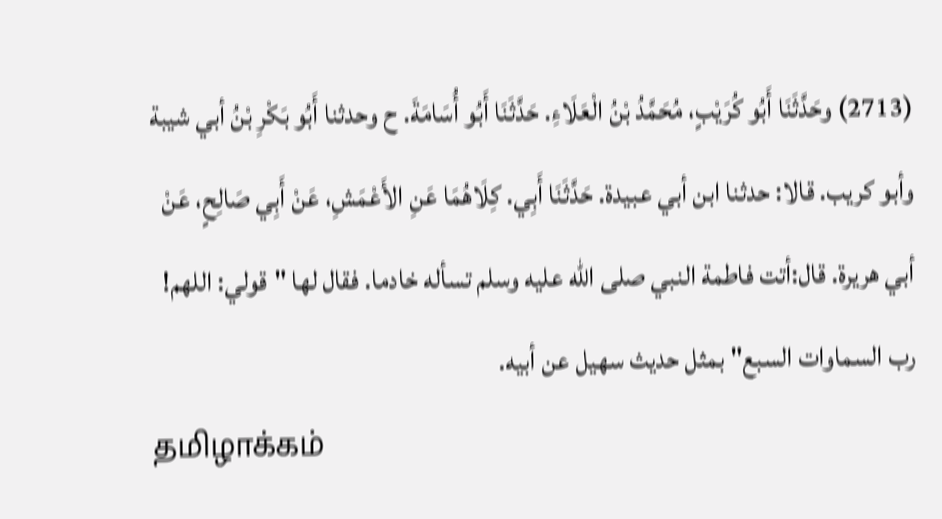(2713) وحَدَّثَنَا أَبُو كُرَيْبٍ، مُحَمَّدُ بْنُ الْعَلَاءِ. حَدَّثَنَا أَبُو أُسَامَةَ. ح وحدثنا أَبُو بَكْرِ بْنُ أبي شيبة وأبو كريب. قالا: حدثنا ابن أبي عبيدة. حَدَّثَنَا أَبِي. كِلَاهُمَا عَنِ الأَعْمَشِ، عَنْ أَبِي صَالِحٍ، عَنْ أبي هريرة. قال:أتت فاطمة النبي صلى الله عليه وسلم تسأله خادما. فقال لها "قولي: اللهم! رب السماوات السبع" بمثل حديث سهيل عن أبيه.
தமிழாக்கம்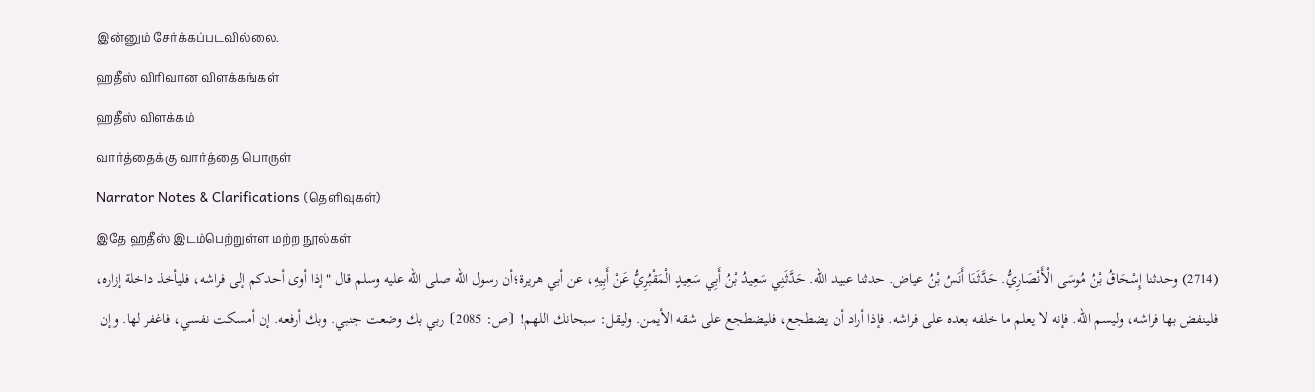இன்னும் சேர்க்கப்படவில்லை.
ஹதீஸ் விரிவான விளக்கங்கள்
ஹதீஸ் விளக்கம்
வார்த்தைக்கு வார்த்தை பொருள்
Narrator Notes & Clarifications (தெளிவுகள்)
இதே ஹதீஸ் இடம்பெற்றுள்ள மற்ற நூல்கள்
(2714) وحدثنا إِسْحَاقُ بْنُ مُوسَى الْأَنْصَارِيُّ. حَدَّثَنَا أَنَسُ بْنُ عياض. حدثنا عبيد الله. حَدَّثَنِي سَعِيدُ بْنُ أَبِي سَعِيدٍ الْمَقْبُرِيُّ عَنْ أَبِيهِ، عن أبي هريرة؛أن رسول الله صلى الله عليه وسلم قال "إذا أوى أحدكم إلى فراشه، فليأخذ داخلة إزاره، فلينفض بها فراشه، وليسم الله. فإنه لا يعلم ما خلفه بعده على فراشه. فإذا أراد أن يضطجع، فليضطجع على شقه الأيمن. وليقل: سبحانك اللهم! ⦗ص: 2085⦘ ربي بك وضعت جنبي. وبك أرفعه. إن أمسكت نفسي، فاغفر لها. وإن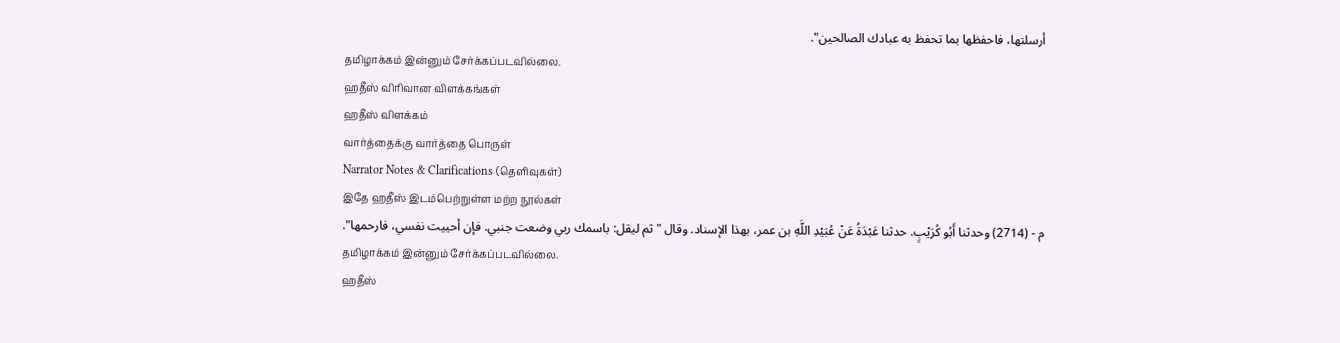أرسلتها، فاحفظها بما تحفظ به عبادك الصالحين".
தமிழாக்கம் இன்னும் சேர்க்கப்படவில்லை.
ஹதீஸ் விரிவான விளக்கங்கள்
ஹதீஸ் விளக்கம்
வார்த்தைக்கு வார்த்தை பொருள்
Narrator Notes & Clarifications (தெளிவுகள்)
இதே ஹதீஸ் இடம்பெற்றுள்ள மற்ற நூல்கள்
م - (2714) وحدثنا أَبُو كُرَيْبٍ. حدثنا عَبْدَةُ عَنْ عُبَيْدِ اللَّهِ بن عمر، بهذا الإسناد. وقال "ثم ليقل: باسمك ربي وضعت جنبي. فإن أحييت نفسي، فارحمها".
தமிழாக்கம் இன்னும் சேர்க்கப்படவில்லை.
ஹதீஸ்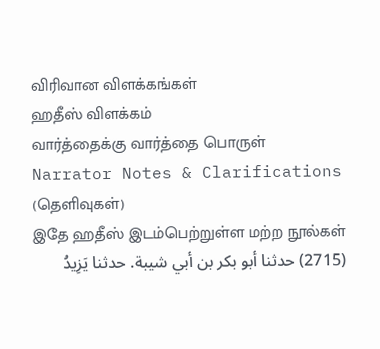விரிவான விளக்கங்கள்
ஹதீஸ் விளக்கம்
வார்த்தைக்கு வார்த்தை பொருள்
Narrator Notes & Clarifications (தெளிவுகள்)
இதே ஹதீஸ் இடம்பெற்றுள்ள மற்ற நூல்கள்
(2715) حدثنا أبو بكر بن أبي شيبة. حدثنا يَزِيدُ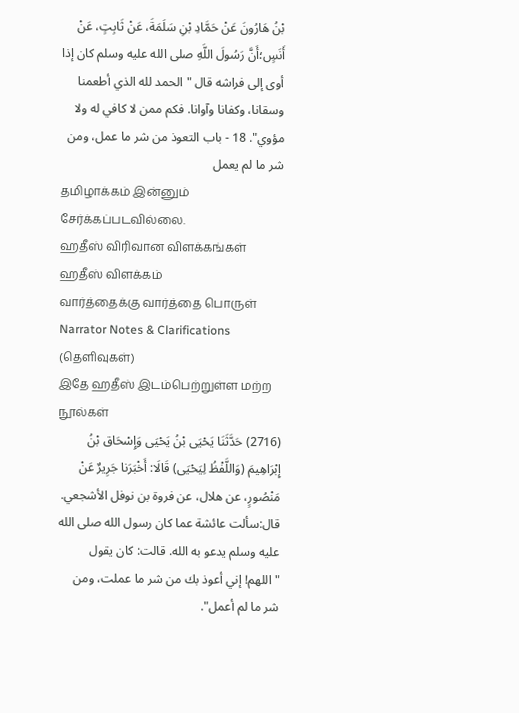بْنُ هَارُونَ عَنْ حَمَّادِ بْنِ سَلَمَةَ، عَنْ ثَابِتٍ، عَنْ أَنَسٍ؛أَنَّ رَسُولَ اللَّهِ صلى الله عليه وسلم كان إذا أوى إلى فراشه قال "الحمد لله الذي أطعمنا وسقانا، وكفانا وآوانا. فكم ممن لا كافي له ولا مؤوي". 18 - باب التعوذ من شر ما عمل، ومن شر ما لم يعمل
தமிழாக்கம் இன்னும் சேர்க்கப்படவில்லை.
ஹதீஸ் விரிவான விளக்கங்கள்
ஹதீஸ் விளக்கம்
வார்த்தைக்கு வார்த்தை பொருள்
Narrator Notes & Clarifications (தெளிவுகள்)
இதே ஹதீஸ் இடம்பெற்றுள்ள மற்ற நூல்கள்
(2716) حَدَّثَنَا يَحْيَى بْنُ يَحْيَى وَإِسْحَاق بْنُ إِبْرَاهِيمَ (وَاللَّفْظُ لِيَحْيَى) قَالَا: أَخْبَرَنا جَرِيرٌ عَنْ مَنْصُورٍ، عن هلال، عن فروة بن نوفل الأشجعي. قال:سألت عائشة عما كان رسول الله صلى الله عليه وسلم يدعو به الله. قالت: كان يقول "اللهم! إني أعوذ بك من شر ما عملت، ومن شر ما لم أعمل".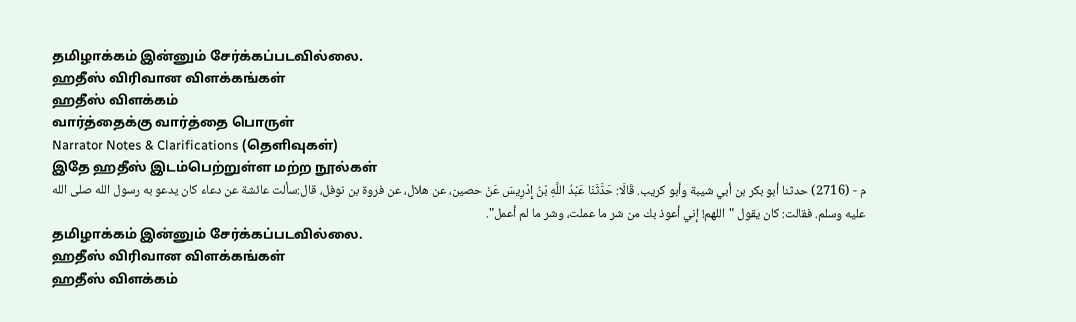தமிழாக்கம் இன்னும் சேர்க்கப்படவில்லை.
ஹதீஸ் விரிவான விளக்கங்கள்
ஹதீஸ் விளக்கம்
வார்த்தைக்கு வார்த்தை பொருள்
Narrator Notes & Clarifications (தெளிவுகள்)
இதே ஹதீஸ் இடம்பெற்றுள்ள மற்ற நூல்கள்
م - (2716) حدثنا أبو بكر بن أبي شيبة وأبو كريب. قَالَا: حَدَّثَنَا عَبْدُ اللَّهِ بْنُ إِدْرِيسَ عَنْ حصين، عن هلال، عن فروة بن نوفل، قال:سألت عائشة عن دعاء كان يدعو به رسول الله صلى الله عليه وسلم. فقالت: كان يقول "اللهم! إني أعوذ بك من شر ما عملت، وشر ما لم أعمل".
தமிழாக்கம் இன்னும் சேர்க்கப்படவில்லை.
ஹதீஸ் விரிவான விளக்கங்கள்
ஹதீஸ் விளக்கம்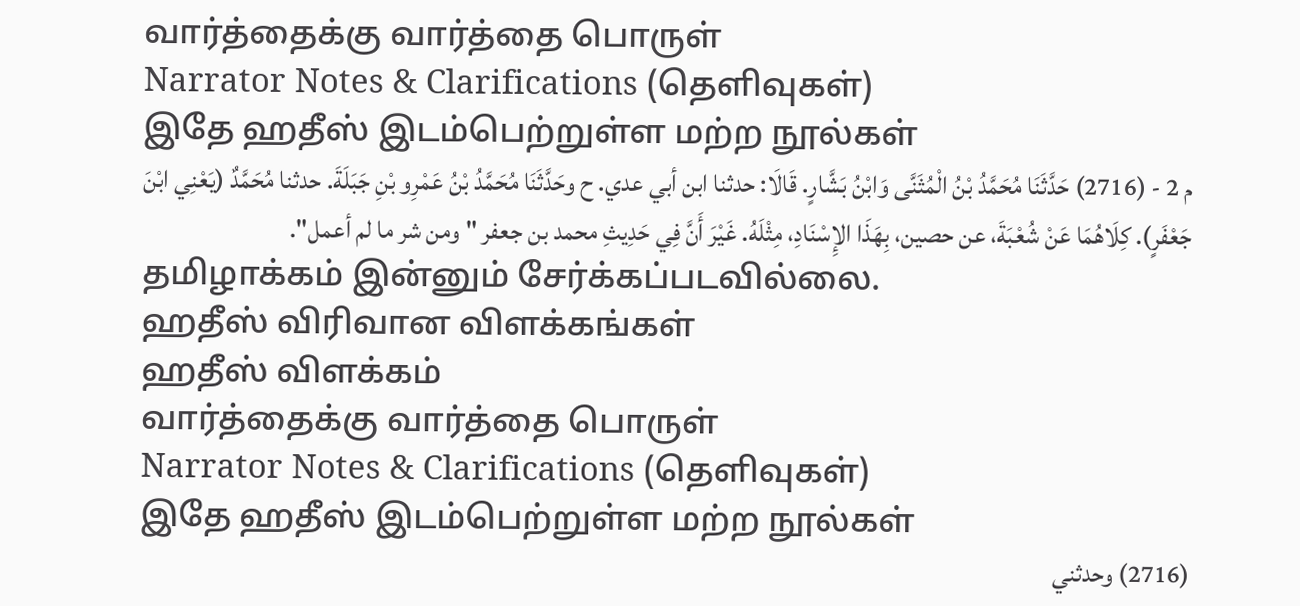வார்த்தைக்கு வார்த்தை பொருள்
Narrator Notes & Clarifications (தெளிவுகள்)
இதே ஹதீஸ் இடம்பெற்றுள்ள மற்ற நூல்கள்
م 2 - (2716) حَدَّثَنَا مُحَمَّدُ بْنُ الْمُثَنَّى وَابْنُ بَشَّارٍ. قَالَا: حدثنا ابن أبي عدي. ح وحَدَّثَنَا مُحَمَّدُ بْنُ عَمْرِو بْنِ جَبَلَةَ. حدثنا مُحَمَّدٌ (يَعْنِي ابْنَ جَعْفَرٍ). كِلَاهُمَا عَنْ شُعْبَةَ، عن حصين، بِهَذَا الإِسْنَادِ، مِثْلَهُ. غَيْرَ أَنَّ فِي حَدِيثِ محمد بن جعفر "ومن شر ما لم أعمل".
தமிழாக்கம் இன்னும் சேர்க்கப்படவில்லை.
ஹதீஸ் விரிவான விளக்கங்கள்
ஹதீஸ் விளக்கம்
வார்த்தைக்கு வார்த்தை பொருள்
Narrator Notes & Clarifications (தெளிவுகள்)
இதே ஹதீஸ் இடம்பெற்றுள்ள மற்ற நூல்கள்
(2716) وحدثني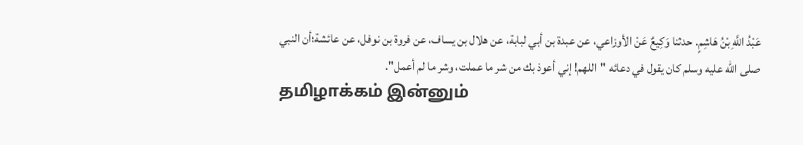عَبْدُ اللَّهِ بْنُ هَاشِمٍ. حدثنا وَكِيعٌ عَنْ الأوزاعي، عن عبدة بن أبي لبابة، عن هلال بن يساف، عن فروة بن نوفل، عن عائشة؛أن النبي صلى الله عليه وسلم كان يقول في دعائه "اللهم! إني أعوذ بك من شر ما عملت، وشر ما لم أعمل".
தமிழாக்கம் இன்னும்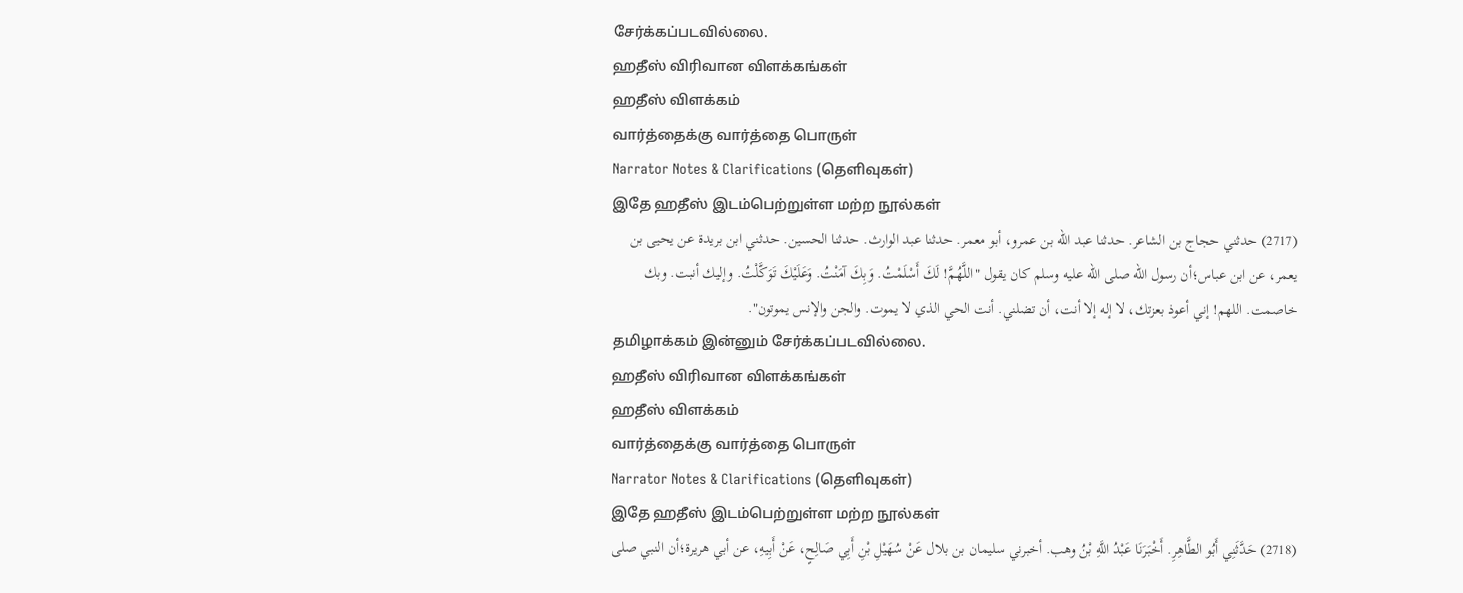சேர்க்கப்படவில்லை.
ஹதீஸ் விரிவான விளக்கங்கள்
ஹதீஸ் விளக்கம்
வார்த்தைக்கு வார்த்தை பொருள்
Narrator Notes & Clarifications (தெளிவுகள்)
இதே ஹதீஸ் இடம்பெற்றுள்ள மற்ற நூல்கள்
(2717) حدثني حجاج بن الشاعر. حدثنا عبد الله بن عمرو، أبو معمر. حدثنا عبد الوارث. حدثنا الحسين. حدثني ابن بريدة عن يحيى بن يعمر، عن ابن عباس؛أن رسول الله صلى الله عليه وسلم كان يقول "اللَّهُمَّ! لَكَ أَسْلَمْتُ. وَبِكَ آمَنْتُ. وَعَلَيْكَ تَوَكَّلْتُ. وإليك أنبت. وبك خاصمت. اللهم! إني أعوذ بعزتك، لا إله إلا أنت، أن تضلني. أنت الحي الذي لا يموت. والجن والإنس يموتون".
தமிழாக்கம் இன்னும் சேர்க்கப்படவில்லை.
ஹதீஸ் விரிவான விளக்கங்கள்
ஹதீஸ் விளக்கம்
வார்த்தைக்கு வார்த்தை பொருள்
Narrator Notes & Clarifications (தெளிவுகள்)
இதே ஹதீஸ் இடம்பெற்றுள்ள மற்ற நூல்கள்
(2718) حَدَّثَنِي أَبُو الطَّاهِرِ. أَخْبَرَنَا عَبْدُ اللَّهِ بْنُ وهب. أخبرني سليمان بن بلال عَنْ سُهَيْلِ بْنِ أَبِي صَالِحٍ، عَنْ أَبِيهِ، عن أبي هريرة؛أن النبي صلى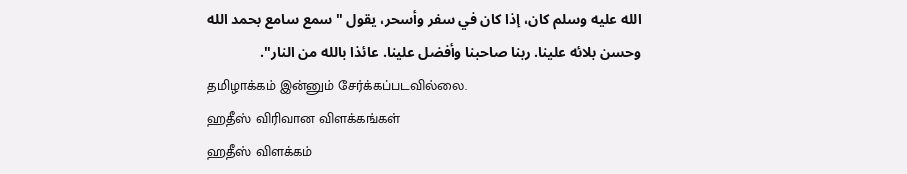الله عليه وسلم كان، إذا كان في سفر وأسحر، يقول "سمع سامع بحمد الله وحسن بلائه علينا. ربنا صاحبنا وأفضل علينا. عائذا بالله من النار".
தமிழாக்கம் இன்னும் சேர்க்கப்படவில்லை.
ஹதீஸ் விரிவான விளக்கங்கள்
ஹதீஸ் விளக்கம்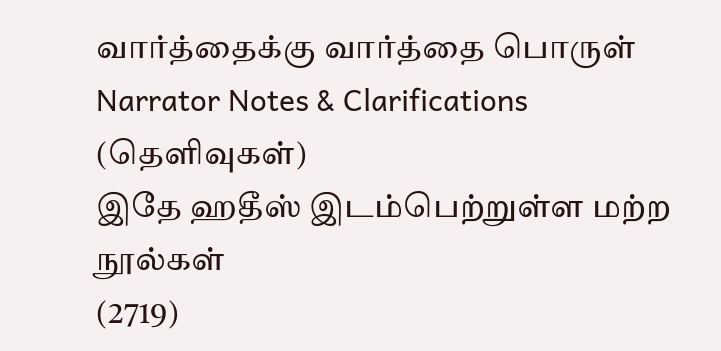வார்த்தைக்கு வார்த்தை பொருள்
Narrator Notes & Clarifications (தெளிவுகள்)
இதே ஹதீஸ் இடம்பெற்றுள்ள மற்ற நூல்கள்
(2719)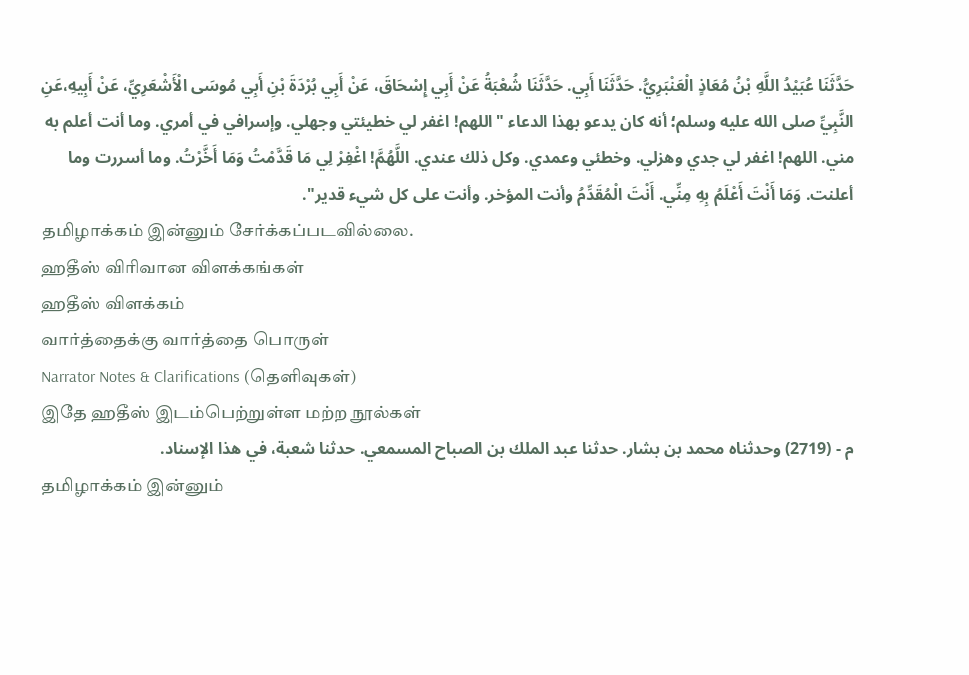حَدَّثَنَا عُبَيْدُ اللَّهِ بْنُ مُعَاذٍ الْعَنْبَرِيُّ. حَدَّثَنَا أَبِي. حَدَّثَنَا شُعْبَةُ عَنْ أَبِي إِسْحَاقَ، عَنْ أَبِي بُرْدَةَ بْنِ أَبِي مُوسَى الْأَشْعَرِيِّ، عَنْ أَبِيهِ،عَنِ النَّبِيِّ صلى الله عليه وسلم؛ أنه كان يدعو بهذا الدعاء "اللهم! اغفر لي خطيئتي وجهلي. وإسرافي في أمري. وما أنت أعلم به مني. اللهم! اغفر لي جدي وهزلي. وخطئي وعمدي. وكل ذلك عندي. اللَّهُمَّ! اغْفِرْ لِي مَا قَدَّمْتُ وَمَا أَخَّرْتُ. وما أسررت وما أعلنت. وَمَا أَنْتَ أَعْلَمُ بِهِ مِنِّي. أَنْتَ الْمُقَدِّمُ وأنت المؤخر. وأنت على كل شيء قدير".
தமிழாக்கம் இன்னும் சேர்க்கப்படவில்லை.
ஹதீஸ் விரிவான விளக்கங்கள்
ஹதீஸ் விளக்கம்
வார்த்தைக்கு வார்த்தை பொருள்
Narrator Notes & Clarifications (தெளிவுகள்)
இதே ஹதீஸ் இடம்பெற்றுள்ள மற்ற நூல்கள்
م - (2719) وحدثناه محمد بن بشار. حدثنا عبد الملك بن الصباح المسمعي. حدثنا شعبة، في هذا الإسناد.
தமிழாக்கம் இன்னும்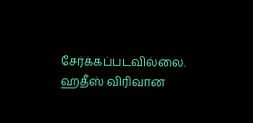சேர்க்கப்படவில்லை.
ஹதீஸ் விரிவான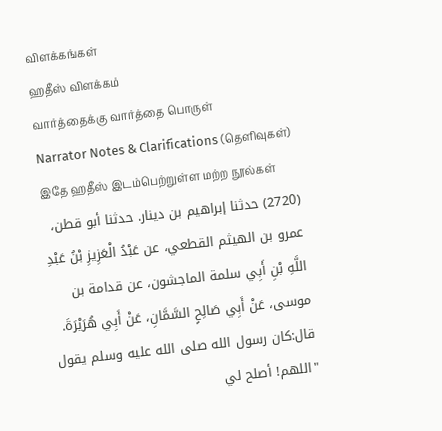விளக்கங்கள்
ஹதீஸ் விளக்கம்
வார்த்தைக்கு வார்த்தை பொருள்
Narrator Notes & Clarifications (தெளிவுகள்)
இதே ஹதீஸ் இடம்பெற்றுள்ள மற்ற நூல்கள்
(2720) حدثنا إبراهيم بن دينار. حدثنا أبو قطن، عمرو بن الهيثم القطعي، عن عَبْدُ الْعَزِيزِ بْنُ عَبْدِ اللَّهِ بْنِ أَبِي سلمة الماجشون، عن قدامة بن موسى، عَنْ أَبِي صَالِحٍ السَّمَّانِ، عَنْ أَبِي هُرَيْرَةَ. قال:كان رسول الله صلى الله عليه وسلم يقول "اللهم! أصلح لي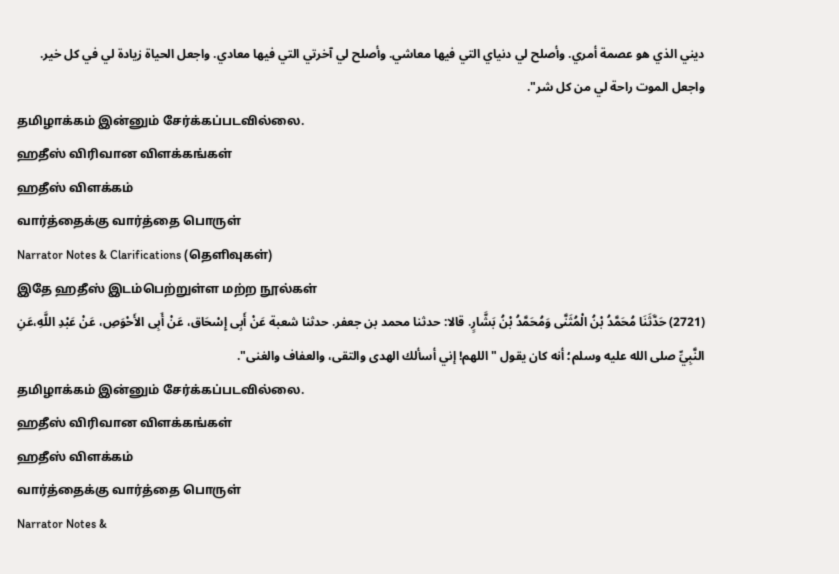ديني الذي هو عصمة أمري. وأصلح لي دنياي التي فيها معاشي. وأصلح لي آخرتي التي فيها معادي. واجعل الحياة زيادة لي في كل خير. واجعل الموت راحة لي من كل شر".
தமிழாக்கம் இன்னும் சேர்க்கப்படவில்லை.
ஹதீஸ் விரிவான விளக்கங்கள்
ஹதீஸ் விளக்கம்
வார்த்தைக்கு வார்த்தை பொருள்
Narrator Notes & Clarifications (தெளிவுகள்)
இதே ஹதீஸ் இடம்பெற்றுள்ள மற்ற நூல்கள்
(2721) حَدَّثَنَا مُحَمَّدُ بْنُ الْمُثَنَّى وَمُحَمَّدُ بْنُ بَشَّارٍ. قالا: حدثنا محمد بن جعفر. حدثنا شعبة عَنْ أَبِى إِسْحَاق، عَنْ أَبِى الأَحْوَصِ، عَنْ عَبْدِ اللَّهِ،عَنِ النَّبِيِّ صلى الله عليه وسلم؛ أنه كان يقول "اللهم! إني أسألك الهدى والتقى، والعفاف والغنى".
தமிழாக்கம் இன்னும் சேர்க்கப்படவில்லை.
ஹதீஸ் விரிவான விளக்கங்கள்
ஹதீஸ் விளக்கம்
வார்த்தைக்கு வார்த்தை பொருள்
Narrator Notes &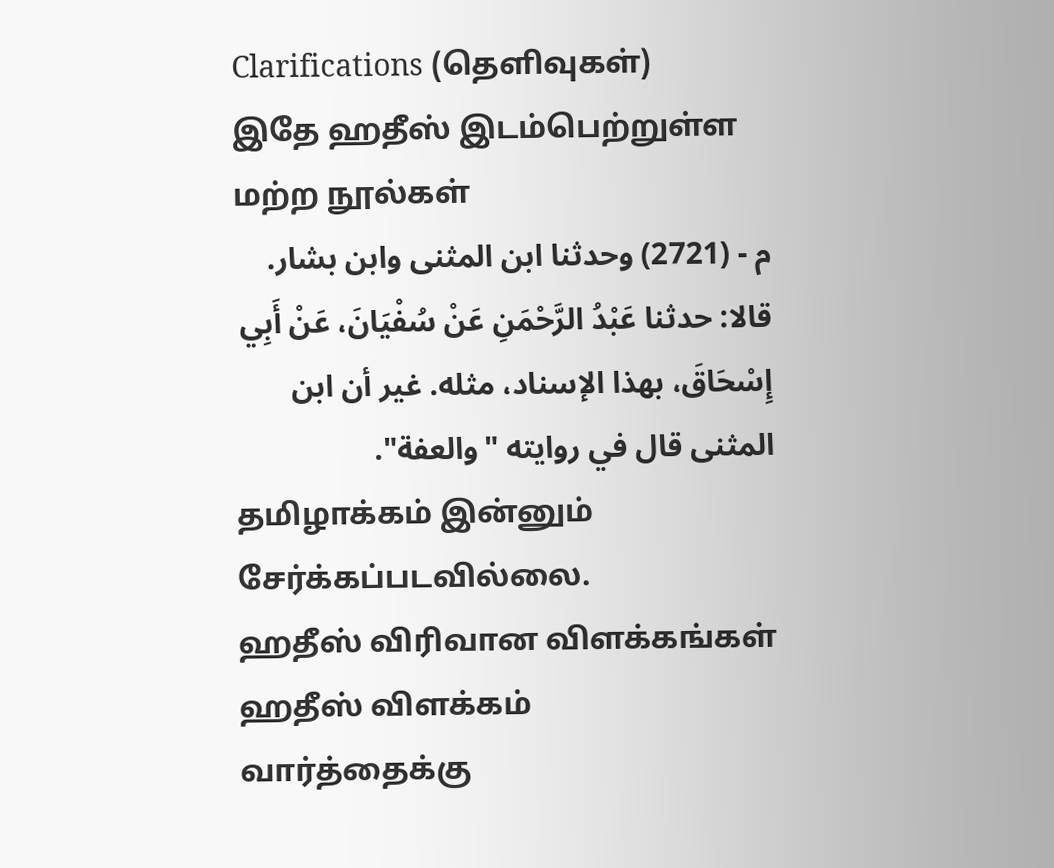Clarifications (தெளிவுகள்)
இதே ஹதீஸ் இடம்பெற்றுள்ள மற்ற நூல்கள்
م - (2721) وحدثنا ابن المثنى وابن بشار. قالا: حدثنا عَبْدُ الرَّحْمَنِ عَنْ سُفْيَانَ، عَنْ أَبِي إِسْحَاقَ، بهذا الإسناد، مثله. غير أن ابن المثنى قال في روايته "والعفة".
தமிழாக்கம் இன்னும் சேர்க்கப்படவில்லை.
ஹதீஸ் விரிவான விளக்கங்கள்
ஹதீஸ் விளக்கம்
வார்த்தைக்கு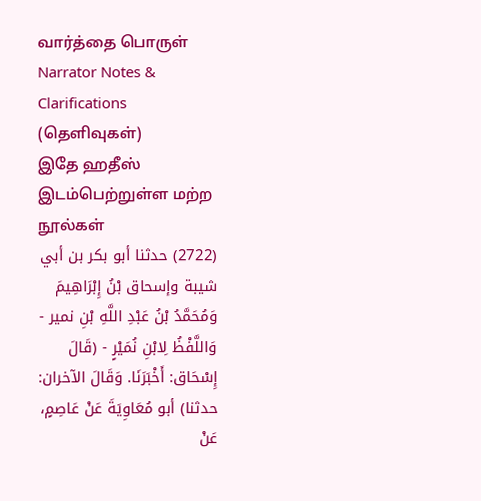வார்த்தை பொருள்
Narrator Notes & Clarifications (தெளிவுகள்)
இதே ஹதீஸ் இடம்பெற்றுள்ள மற்ற நூல்கள்
(2722) حدثنا أبو بكر بن أبي شيبة وإسحاق بْنُ إِبْرَاهِيمَ وَمُحَمَّدُ بْنُ عَبْدِ اللَّهِ بْنِ نمير - وَاللَّفْظُ لِابْنِ نُمَيْرٍ - (قَالَ إِسْحَاق: أَخْبَرَنَا. وَقَالَ الآخران: حدثنا) أبو مُعَاوِيَةَ عَنْ عَاصِمٍ، عَنْ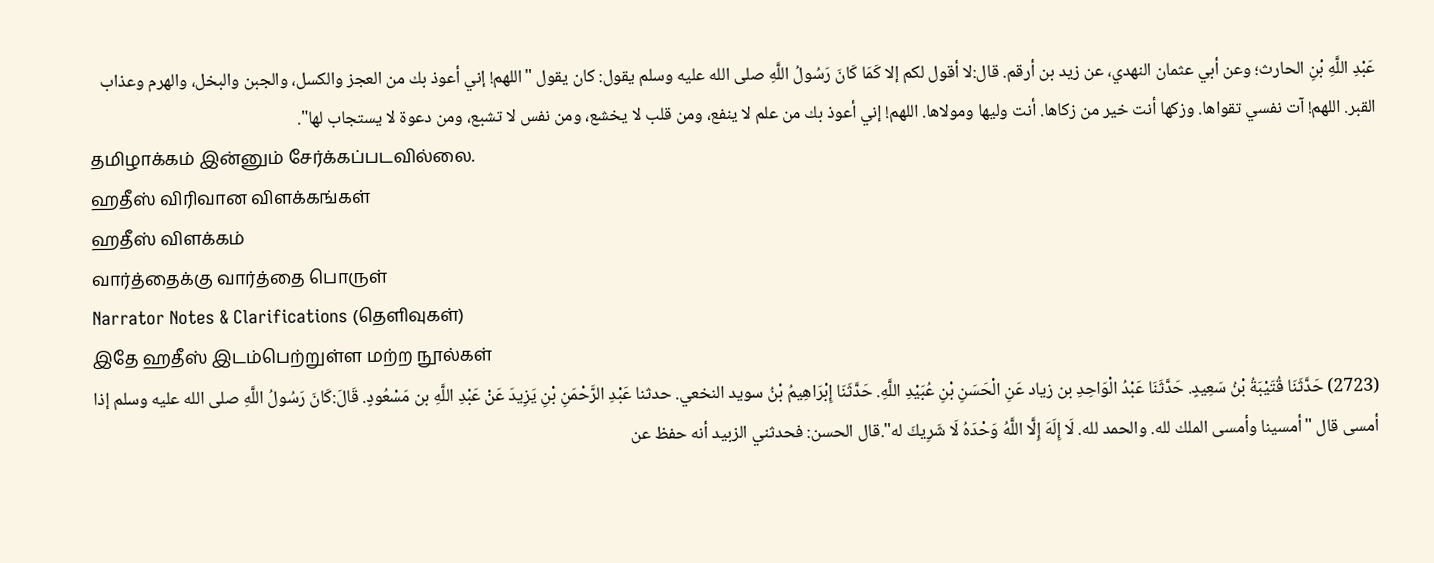عَبْدِ اللَّهِ بْنِ الحارث؛ وعن أبي عثمان النهدي، عن زيد بن أرقم. قال:لا أقول لكم إلا كَمَا كَانَ رَسُولُ اللَّهِ صلى الله عليه وسلم يقول: كان يقول "اللهم! إني أعوذ بك من العجز والكسل، والجبن والبخل، والهرم وعذاب القبر. اللهم! آت نفسي تقواها. وزكها أنت خير من زكاها. أنت وليها ومولاها. اللهم! إني أعوذ بك من علم لا ينفع، ومن قلب لا يخشع، ومن نفس لا تشبع، ومن دعوة لا يستجاب لها".
தமிழாக்கம் இன்னும் சேர்க்கப்படவில்லை.
ஹதீஸ் விரிவான விளக்கங்கள்
ஹதீஸ் விளக்கம்
வார்த்தைக்கு வார்த்தை பொருள்
Narrator Notes & Clarifications (தெளிவுகள்)
இதே ஹதீஸ் இடம்பெற்றுள்ள மற்ற நூல்கள்
(2723) حَدَّثَنَا قُتَيْبَةُ بْنُ سَعِيدٍ. حَدَّثَنَا عَبْدُ الْوَاحِدِ بن زياد عَنِ الْحَسَنِ بْنِ عُبَيْدِ اللَّهِ. حَدَّثَنَا إِبْرَاهِيمُ بْنُ سويد النخعي. حدثنا عَبْدِ الرَّحْمَنِ بْنِ يَزِيدَ عَنْ عَبْدِ اللَّهِ بن مَسْعُودٍ. قَالَ:كَانَ رَسُولُ اللَّهِ صلى الله عليه وسلم إذا أمسى قال "أمسينا وأمسى الملك لله. والحمد لله. لَا إِلَهَ إِلَّا اللَّهُ وَحْدَهُ لَا شَرِيكَ له".قال الحسن: فحدثني الزبيد أنه حفظ عن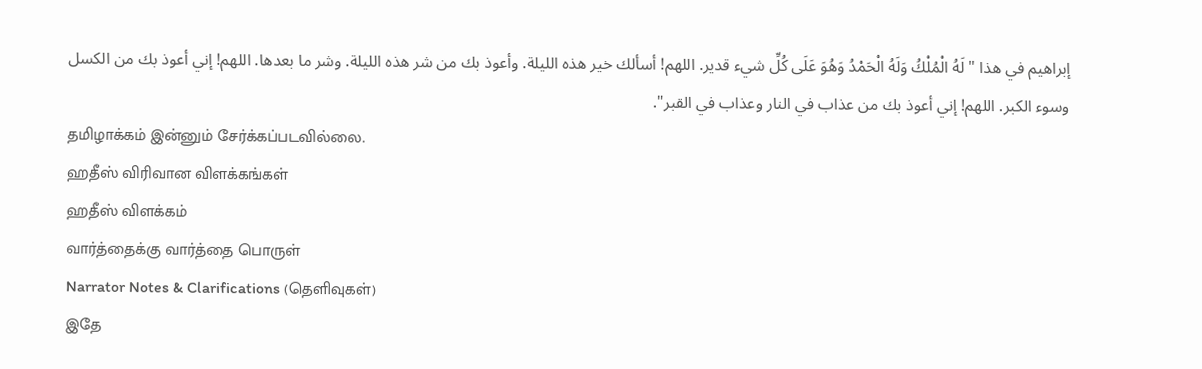إبراهيم في هذا "لَهُ الْمُلْكُ وَلَهُ الْحَمْدُ وَهُوَ عَلَى كُلِّ شيء قدير. اللهم! أسألك خير هذه الليلة. وأعوذ بك من شر هذه الليلة. وشر ما بعدها. اللهم! إني أعوذ بك من الكسل وسوء الكبر. اللهم! إني أعوذ بك من عذاب في النار وعذاب في القبر".
தமிழாக்கம் இன்னும் சேர்க்கப்படவில்லை.
ஹதீஸ் விரிவான விளக்கங்கள்
ஹதீஸ் விளக்கம்
வார்த்தைக்கு வார்த்தை பொருள்
Narrator Notes & Clarifications (தெளிவுகள்)
இதே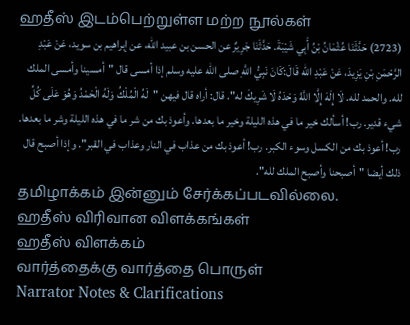ஹதீஸ் இடம்பெற்றுள்ள மற்ற நூல்கள்
(2723) حَدَّثَنَا عُثْمَانُ بْنُ أَبِي شَيْبَةَ. حَدَّثَنَا جَرِيرٌ عن الحسن بن عبيد الله، عن إبراهيم بن سويد، عَنْ عَبْدِ الرَّحْمَنِ بْنِ يَزِيدَ، عَنْ عَبْدِ الله قَالَ:كَانَ نَبِيُّ اللَّهِ صلى الله عليه وسلم إذا أمسى قال "أمسينا وأمسى الملك لله. والحمد لله. لَا إِلَهَ إِلَّا اللَّهُ وَحْدَهُ لَا شَرِيكَ له". قال: أراه قال فيهن "لَهُ الْمُلْكُ وَلَهُ الْحَمْدُ وَهُوَ عَلَى كُلِّ شيء قدير. رب! أسألك خير ما في هذه الليلة وخير ما بعدها. وأعوذ بك من شر ما في هذه الليلة وشر ما بعدها. رب! أعوذ بك من الكسل وسوء الكبر. رب! أعوذ بك من عذاب في النار وعذاب في القبر". وإذا أصبح قال ذلك أيضا "أصبحنا وأصبح الملك لله".
தமிழாக்கம் இன்னும் சேர்க்கப்படவில்லை.
ஹதீஸ் விரிவான விளக்கங்கள்
ஹதீஸ் விளக்கம்
வார்த்தைக்கு வார்த்தை பொருள்
Narrator Notes & Clarifications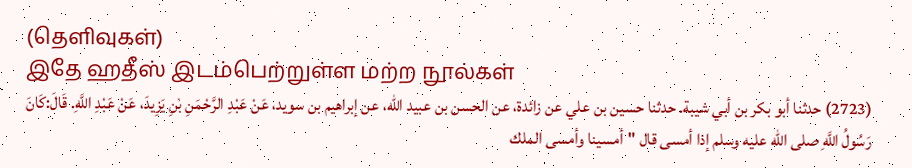(தெளிவுகள்)
இதே ஹதீஸ் இடம்பெற்றுள்ள மற்ற நூல்கள்
(2723) حدثنا أبو بكر بن أبي شيبة. حدثنا حسين بن علي عن زائدة، عن الحسن بن عبيد الله، عن إبراهيم بن سويد، عَنْ عَبْدِ الرَّحْمَنِ بْنِ يَزِيدَ، عَنْ عَبْدِ اللَّهِ. قَالَ:كَانَ رَسُولُ اللَّهِ صلى الله عليه وسلم إذا أمسى قال "أمسينا وأمسى الملك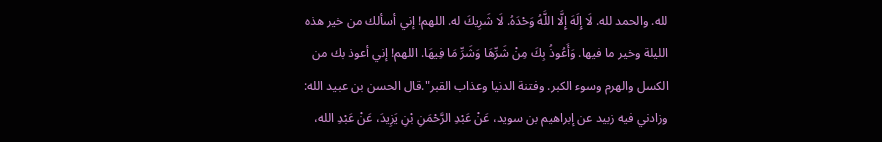لله. والحمد لله. لَا إِلَهَ إِلَّا اللَّهُ وَحْدَهُ. لَا شَرِيكَ له. اللهم! إني أسألك من خير هذه الليلة وخير ما فيها. وَأَعُوذُ بِكَ مِنْ شَرِّهَا وَشَرِّ مَا فِيهَا. اللهم! إني أعوذ بك من الكسل والهرم وسوء الكبر. وفتنة الدنيا وعذاب القبر".قال الحسن بن عبيد الله: وزادني فيه زبيد عن إبراهيم بن سويد، عَنْ عَبْدِ الرَّحْمَنِ بْنِ يَزِيدَ، عَنْ عَبْدِ الله،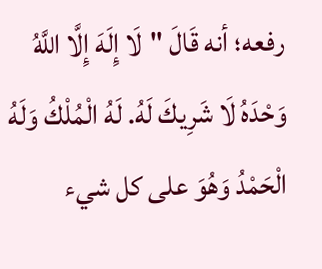رفعه؛ أنه قَالَ "لَا إِلَهَ إِلَّا اللَّهُ وَحْدَهُ لَا شَرِيكَ لَهُ. لَهُ الْمُلْكُ وَلَهُ الْحَمْدُ وَهُوَ على كل شيء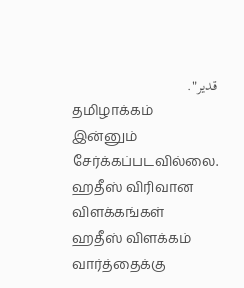قدير".
தமிழாக்கம் இன்னும் சேர்க்கப்படவில்லை.
ஹதீஸ் விரிவான விளக்கங்கள்
ஹதீஸ் விளக்கம்
வார்த்தைக்கு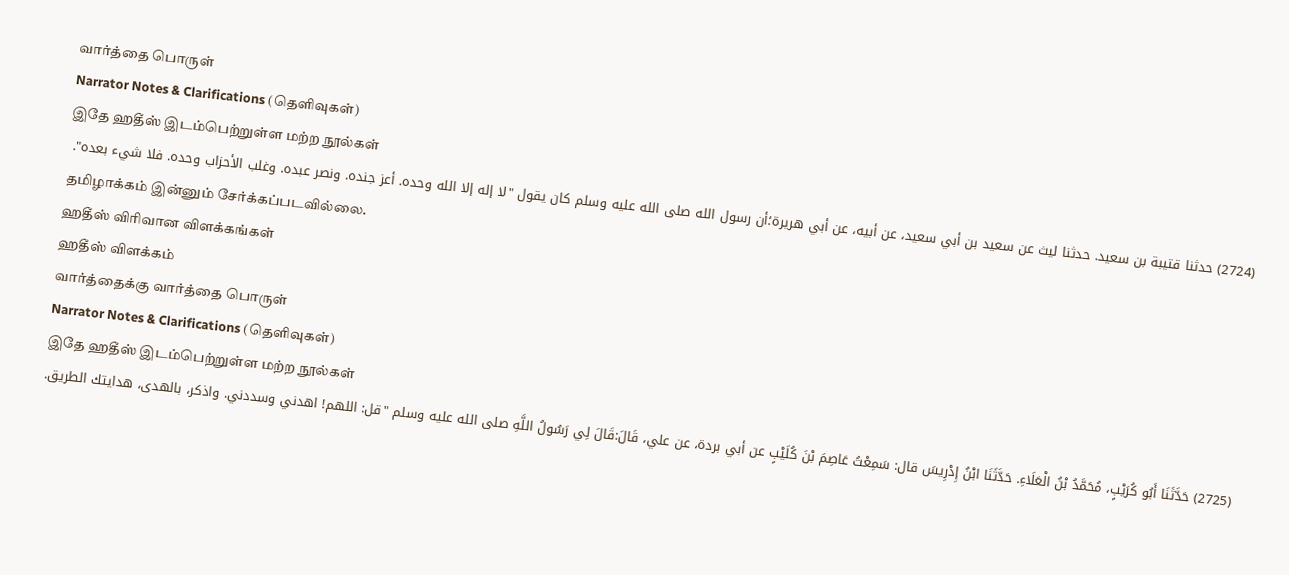வார்த்தை பொருள்
Narrator Notes & Clarifications (தெளிவுகள்)
இதே ஹதீஸ் இடம்பெற்றுள்ள மற்ற நூல்கள்
(2724) حدثنا قتيبة بن سعيد. حدثنا ليث عن سعيد بن أبي سعيد، عن أبيه، عن أبي هريرة؛أن رسول الله صلى الله عليه وسلم كان يقول "لا إله إلا الله وحده. أعز جنده. ونصر عبده. وغلب الأحزاب وحده. فلا شيء بعده".
தமிழாக்கம் இன்னும் சேர்க்கப்படவில்லை.
ஹதீஸ் விரிவான விளக்கங்கள்
ஹதீஸ் விளக்கம்
வார்த்தைக்கு வார்த்தை பொருள்
Narrator Notes & Clarifications (தெளிவுகள்)
இதே ஹதீஸ் இடம்பெற்றுள்ள மற்ற நூல்கள்
(2725) حَدَّثَنَا أَبُو كُرَيْبٍ، مُحَمَّدُ بْنُ الْعَلَاءِ. حَدَّثَنَا ابْنُ إِدْرِيسَ قال: سَمِعْتُ عَاصِمَ بْنَ كُلَيْبٍ عن أبي بردة، عن علي، قَالَ:قَالَ لِي رَسُولُ اللَّهِ صلى الله عليه وسلم "قل: اللهم! اهدني وسددني. واذكر، بالهدى، هدايتك الطريق.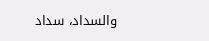والسداد، سداد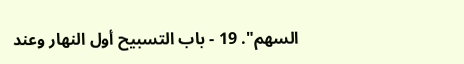السهم". 19 - باب التسبيح أول النهار وعند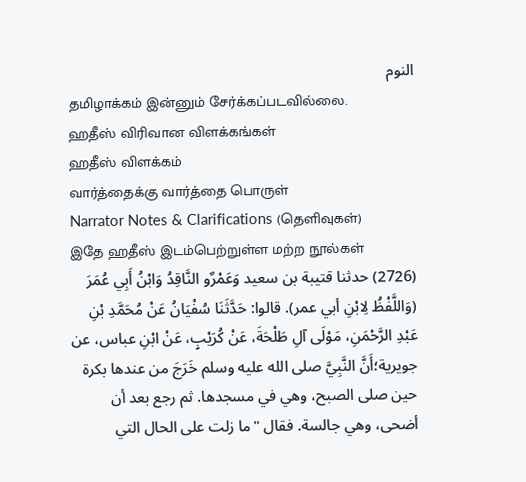النوم
தமிழாக்கம் இன்னும் சேர்க்கப்படவில்லை.
ஹதீஸ் விரிவான விளக்கங்கள்
ஹதீஸ் விளக்கம்
வார்த்தைக்கு வார்த்தை பொருள்
Narrator Notes & Clarifications (தெளிவுகள்)
இதே ஹதீஸ் இடம்பெற்றுள்ள மற்ற நூல்கள்
(2726) حدثنا قتيبة بن سعيد وَعَمْرٌو النَّاقِدُ وَابْنُ أَبِي عُمَرَ (وَاللَّفْظُ لِابْنِ أبي عمر). قالوا: حَدَّثَنَا سُفْيَانُ عَنْ مُحَمَّدِ بْنِ عَبْدِ الرَّحْمَنِ، مَوْلَى آلِ طَلْحَةَ، عَنْ كُرَيْبٍ، عَنْ ابْنِ عباس، عن جويرية؛أَنَّ النَّبِيَّ صلى الله عليه وسلم خَرَجَ من عندها بكرة حين صلى الصبح، وهي في مسجدها. ثم رجع بعد أن أضحى، وهي جالسة. فقال "ما زلت على الحال التي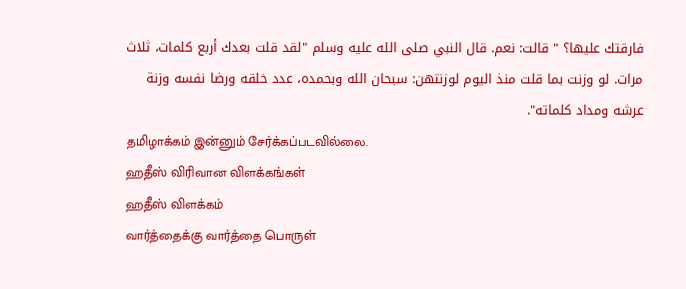فارقتك عليها؟ " قالت: نعم. قال النبي صلى الله عليه وسلم "لقد قلت بعدك أربع كلمات، ثلاث مرات. لو وزنت بما قلت منذ اليوم لوزنتهن: سبحان الله وبحمده، عدد خلقه ورضا نفسه وزنة عرشه ومداد كلماته".
தமிழாக்கம் இன்னும் சேர்க்கப்படவில்லை.
ஹதீஸ் விரிவான விளக்கங்கள்
ஹதீஸ் விளக்கம்
வார்த்தைக்கு வார்த்தை பொருள்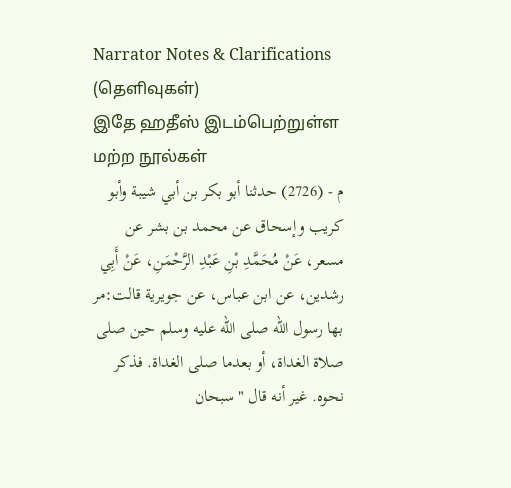Narrator Notes & Clarifications (தெளிவுகள்)
இதே ஹதீஸ் இடம்பெற்றுள்ள மற்ற நூல்கள்
م - (2726) حدثنا أبو بكر بن أبي شيبة وأبو كريب وإسحاق عن محمد بن بشر عن مسعر، عَنْ مُحَمَّدِ بْنِ عَبْدِ الرَّحْمَنِ، عَنْ أَبِي رشدين، عن ابن عباس، عن جويرية قالت:مر بها رسول الله صلى الله عليه وسلم حين صلى صلاة الغداة، أو بعدما صلى الغداة. فذكر نحوه. غير أنه قال "سبحان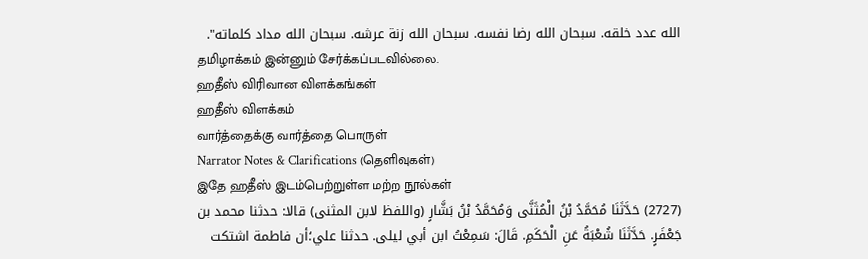الله عدد خلقه. سبحان الله رضا نفسه. سبحان الله زنة عرشه. سبحان الله مداد كلماته".
தமிழாக்கம் இன்னும் சேர்க்கப்படவில்லை.
ஹதீஸ் விரிவான விளக்கங்கள்
ஹதீஸ் விளக்கம்
வார்த்தைக்கு வார்த்தை பொருள்
Narrator Notes & Clarifications (தெளிவுகள்)
இதே ஹதீஸ் இடம்பெற்றுள்ள மற்ற நூல்கள்
(2727) حَدَّثَنَا مُحَمَّدُ بْنُ الْمُثَنَّى وَمُحَمَّدُ بْنُ بَشَّارٍ (واللفظ لابن المثنى) قالا: حدثنا محمد بن جَعْفَرٍ. حَدَّثَنَا شُعْبَةُ عَنِ الْحَكَمِ. قَالَ: سَمِعْتُ ابن أبي ليلى. حدثنا علي؛أن فاطمة اشتكت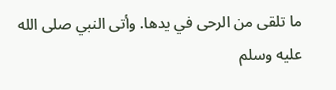ما تلقى من الرحى في يدها. وأتى النبي صلى الله عليه وسلم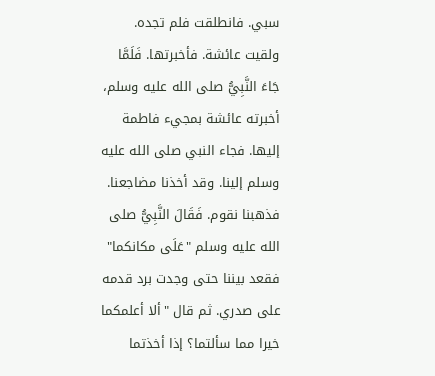سبي. فانطلقت فلم تجده. ولقيت عائشة. فأخبرتها. فَلَمَّا جَاءَ النَّبِيُّ صلى الله عليه وسلم، أخبرته عائشة بمجيء فاطمة إليها. فجاء النبي صلى الله عليه وسلم إلينا. وقد أخذنا مضاجعنا. فذهبنا نقوم. فَقَالَ النَّبِيُّ صلى الله عليه وسلم "عَلَى مكانكما" فقعد بيننا حتى وجدت برد قدمه على صدري. ثم قال "ألا أعلمكما خيرا مما سألتما؟ إذا أخذتما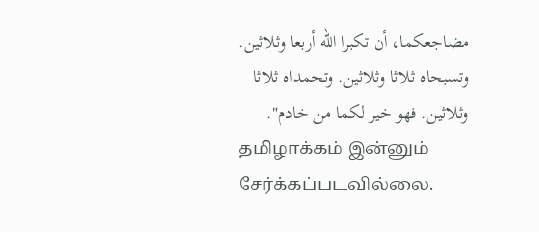مضاجعكما، أن تكبرا الله أربعا وثلاثين. وتسبحاه ثلاثا وثلاثين. وتحمداه ثلاثا وثلاثين. فهو خير لكما من خادم".
தமிழாக்கம் இன்னும் சேர்க்கப்படவில்லை.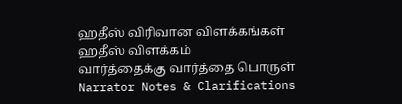ஹதீஸ் விரிவான விளக்கங்கள்
ஹதீஸ் விளக்கம்
வார்த்தைக்கு வார்த்தை பொருள்
Narrator Notes & Clarifications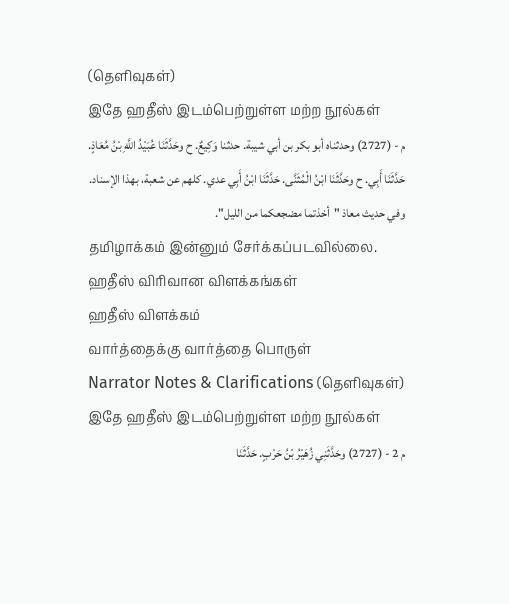(தெளிவுகள்)
இதே ஹதீஸ் இடம்பெற்றுள்ள மற்ற நூல்கள்
م - (2727) وحدثناه أبو بكر بن أبي شيبة. حدثنا وَكِيعٌ. ح وحَدَّثَنَا عُبَيْدُ اللَّهِ بْنُ مُعَاذٍ. حَدَّثَنَا أَبِي. ح وحَدَّثَنَا ابْنُ الْمُثَنَّى. حَدَّثَنَا ابْنُ أَبِي عدي. كلهم عن شعبة، بهذا الإسناد. وفي حديث معاذ "أخذتما مضجعكما من الليل".
தமிழாக்கம் இன்னும் சேர்க்கப்படவில்லை.
ஹதீஸ் விரிவான விளக்கங்கள்
ஹதீஸ் விளக்கம்
வார்த்தைக்கு வார்த்தை பொருள்
Narrator Notes & Clarifications (தெளிவுகள்)
இதே ஹதீஸ் இடம்பெற்றுள்ள மற்ற நூல்கள்
م 2 - (2727) وحَدَّثَنِي زُهَيْرُ بْنُ حَرْبٍ. حَدَّثَنَا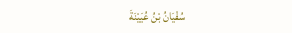سُفْيَانُ بْنُ عُيَيْنَةَ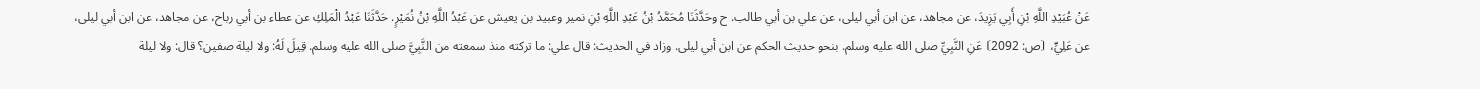عَنْ عُبَيْدِ اللَّهِ بْنِ أَبِي يَزِيدَ، عن مجاهد، عن ابن أبي ليلى، عن علي بن أبي طالب. ح وحَدَّثَنَا مُحَمَّدُ بْنُ عَبْدِ اللَّهِ بْنِ نمير وعبيد بن يعيش عن عَبْدُ اللَّهِ بْنُ نُمَيْرٍ. حَدَّثَنَا عَبْدُ الْمَلِكِ عن عطاء بن أبي رباح، عن مجاهد، عن ابن أبي ليلى، عن عَلِيٍّ، ⦗ص: 2092⦘ عَنِ النَّبِيِّ صلى الله عليه وسلم. بنحو حديث الحكم عن ابن أبي ليلى. وزاد في الحديث: قال علي: ما تركته منذ سمعته من النَّبِيَّ صلى الله عليه وسلم. قِيلَ لَهُ: ولا ليلة صفين؟ قال: ولا ليلة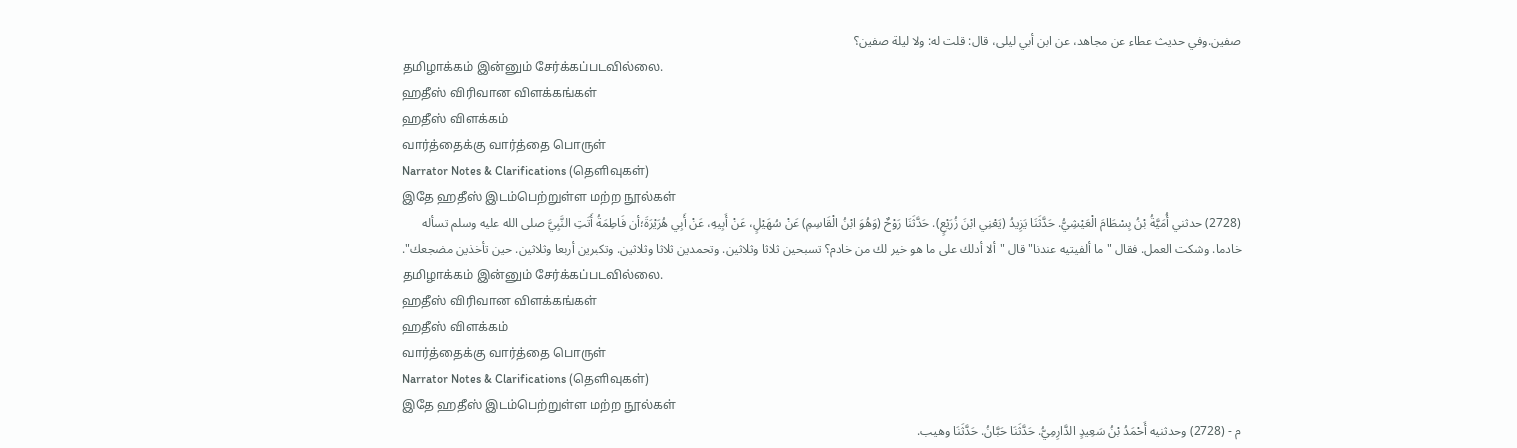صفين.وفي حديث عطاء عن مجاهد، عن ابن أبي ليلى، قال: قلت له: ولا ليلة صفين؟
தமிழாக்கம் இன்னும் சேர்க்கப்படவில்லை.
ஹதீஸ் விரிவான விளக்கங்கள்
ஹதீஸ் விளக்கம்
வார்த்தைக்கு வார்த்தை பொருள்
Narrator Notes & Clarifications (தெளிவுகள்)
இதே ஹதீஸ் இடம்பெற்றுள்ள மற்ற நூல்கள்
(2728) حدثني أُمَيَّةُ بْنُ بِسْطَامَ الْعَيْشِيُّ. حَدَّثَنَا يَزِيدُ (يَعْنِي ابْنَ زُرَيْعٍ). حَدَّثَنَا رَوْحٌ (وَهُوَ ابْنُ الْقَاسِمِ) عَنْ سُهَيْلٍ، عَنْ أَبِيهِ، عَنْ أَبِي هُرَيْرَةَ؛أن فَاطِمَةُ أَتَتِ النَّبِيَّ صلى الله عليه وسلم تسأله خادما. وشكت العمل. فقال "ما ألفيتيه عندنا" قال "ألا أدلك على ما هو خير لك من خادم؟ تسبحين ثلاثا وثلاثين. وتحمدين ثلاثا وثلاثين. وتكبرين أربعا وثلاثين. حين تأخذين مضجعك".
தமிழாக்கம் இன்னும் சேர்க்கப்படவில்லை.
ஹதீஸ் விரிவான விளக்கங்கள்
ஹதீஸ் விளக்கம்
வார்த்தைக்கு வார்த்தை பொருள்
Narrator Notes & Clarifications (தெளிவுகள்)
இதே ஹதீஸ் இடம்பெற்றுள்ள மற்ற நூல்கள்
م - (2728) وحدثنيه أَحْمَدُ بْنُ سَعِيدٍ الدَّارِمِيُّ. حَدَّثَنَا حَبَّانُ. حَدَّثَنَا وهيب.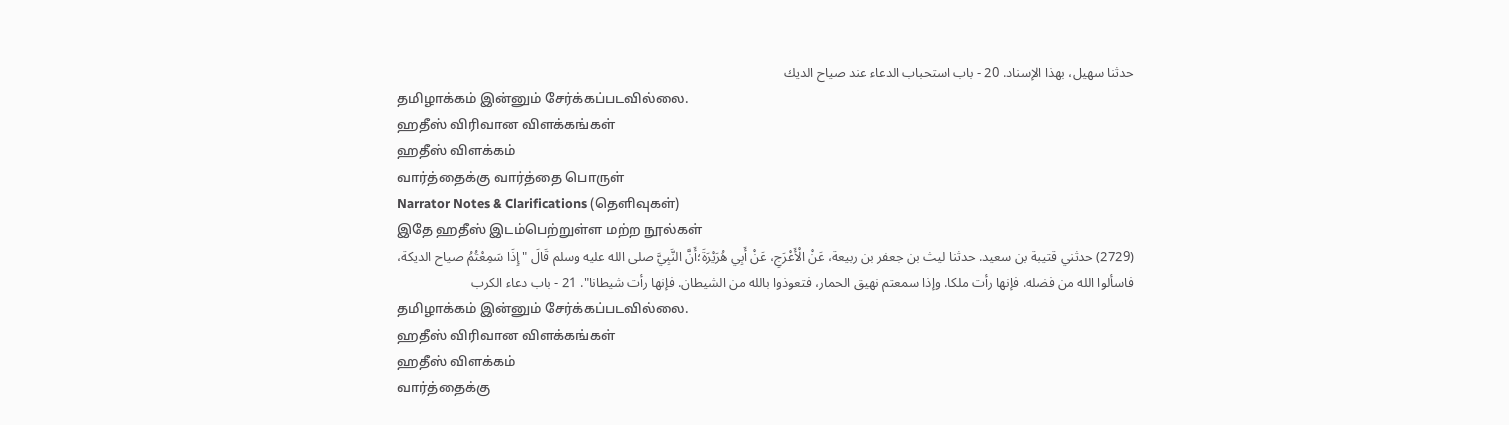حدثنا سهيل، بهذا الإسناد. 20 - باب استحباب الدعاء عند صياح الديك
தமிழாக்கம் இன்னும் சேர்க்கப்படவில்லை.
ஹதீஸ் விரிவான விளக்கங்கள்
ஹதீஸ் விளக்கம்
வார்த்தைக்கு வார்த்தை பொருள்
Narrator Notes & Clarifications (தெளிவுகள்)
இதே ஹதீஸ் இடம்பெற்றுள்ள மற்ற நூல்கள்
(2729) حدثني قتيبة بن سعيد. حدثنا ليث بن جعفر بن ربيعة، عَنْ الْأَعْرَجِ، عَنْ أَبِي هُرَيْرَةَ؛أَنَّ النَّبِيَّ صلى الله عليه وسلم قَالَ "إِذَا سَمِعْتُمُ صياح الديكة، فاسألوا الله من فضله. فإنها رأت ملكا. وإذا سمعتم نهيق الحمار، فتعوذوا بالله من الشيطان. فإنها رأت شيطانا". 21 - باب دعاء الكرب
தமிழாக்கம் இன்னும் சேர்க்கப்படவில்லை.
ஹதீஸ் விரிவான விளக்கங்கள்
ஹதீஸ் விளக்கம்
வார்த்தைக்கு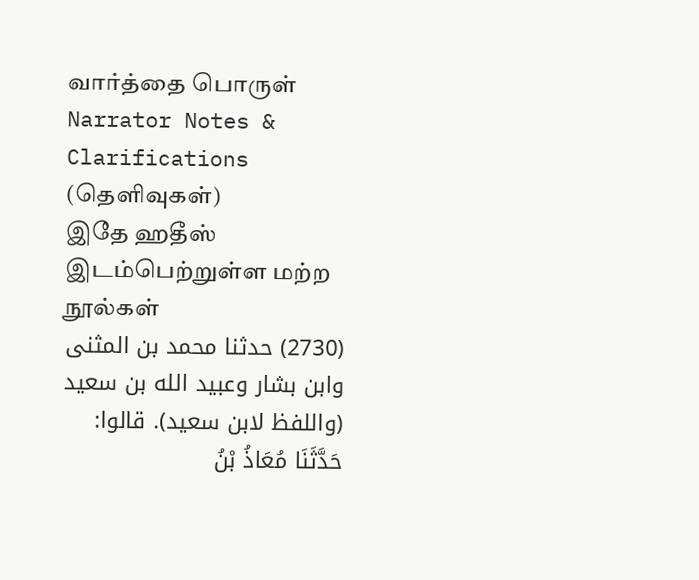வார்த்தை பொருள்
Narrator Notes & Clarifications (தெளிவுகள்)
இதே ஹதீஸ் இடம்பெற்றுள்ள மற்ற நூல்கள்
(2730) حدثنا محمد بن المثنى وابن بشار وعبيد الله بن سعيد (واللفظ لابن سعيد). قالوا: حَدَّثَنَا مُعَاذُ بْنُ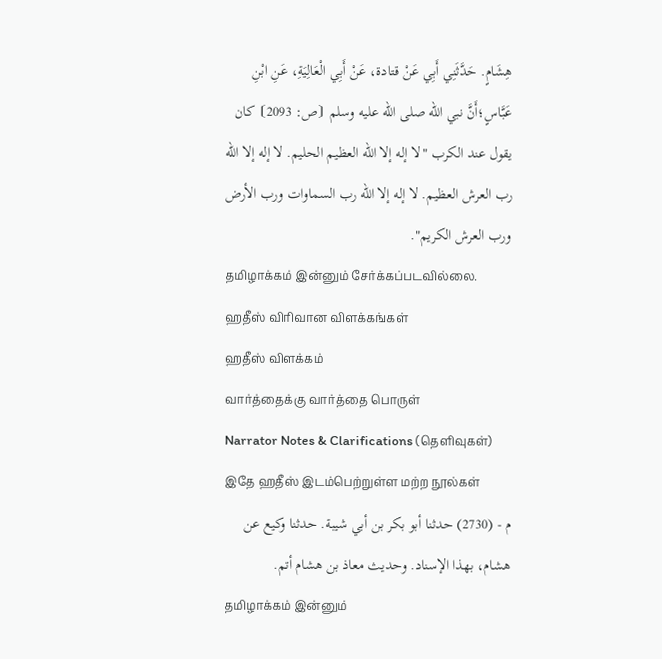هِشَامٍ. حَدَّثَنِي أَبِي عَنْ قتادة، عَنْ أَبِي الْعَالِيَةِ، عَنِ ابْنِ عَبَّاسٍ؛أَنَّ نبي الله صلى الله عليه وسلم ⦗ص: 2093⦘ كان يقول عند الكرب "لا إله إلا الله العظيم الحليم. لا إله إلا الله رب العرش العظيم. لا إله إلا الله رب السماوات ورب الأرض ورب العرش الكريم".
தமிழாக்கம் இன்னும் சேர்க்கப்படவில்லை.
ஹதீஸ் விரிவான விளக்கங்கள்
ஹதீஸ் விளக்கம்
வார்த்தைக்கு வார்த்தை பொருள்
Narrator Notes & Clarifications (தெளிவுகள்)
இதே ஹதீஸ் இடம்பெற்றுள்ள மற்ற நூல்கள்
م - (2730) حدثنا أبو بكر بن أبي شيبة. حدثنا وكيع عن هشام، بهذا الإسناد. وحديث معاذ بن هشام أتم.
தமிழாக்கம் இன்னும்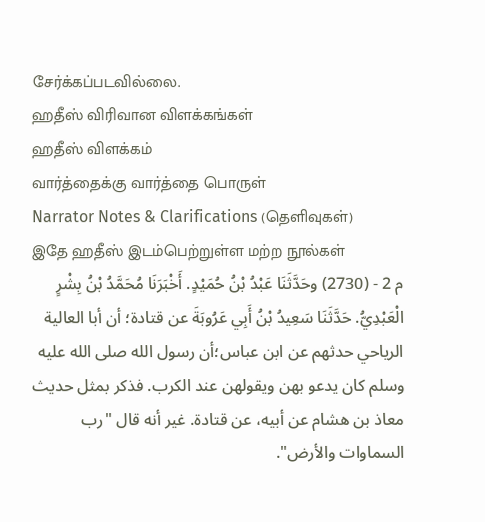சேர்க்கப்படவில்லை.
ஹதீஸ் விரிவான விளக்கங்கள்
ஹதீஸ் விளக்கம்
வார்த்தைக்கு வார்த்தை பொருள்
Narrator Notes & Clarifications (தெளிவுகள்)
இதே ஹதீஸ் இடம்பெற்றுள்ள மற்ற நூல்கள்
م 2 - (2730) وحَدَّثَنَا عَبْدُ بْنُ حُمَيْدٍ. أَخْبَرَنَا مُحَمَّدُ بْنُ بِشْرٍ الْعَبْدِيُّ. حَدَّثَنَا سَعِيدُ بْنُ أَبِي عَرُوبَةَ عن قتادة؛ أن أبا العالية الرياحي حدثهم عن ابن عباس؛أن رسول الله صلى الله عليه وسلم كان يدعو بهن ويقولهن عند الكرب. فذكر بمثل حديث معاذ بن هشام عن أبيه، عن قتادة. غير أنه قال "رب السماوات والأرض".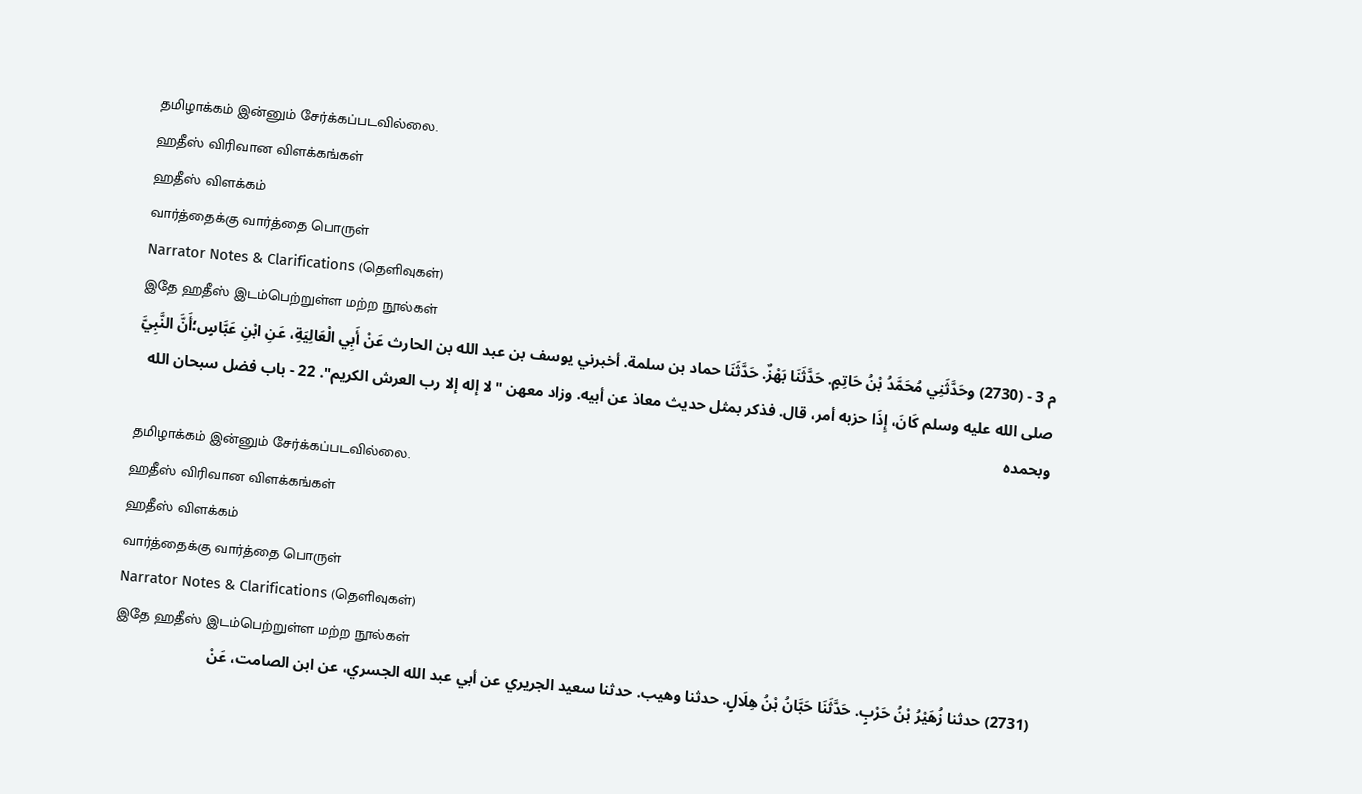தமிழாக்கம் இன்னும் சேர்க்கப்படவில்லை.
ஹதீஸ் விரிவான விளக்கங்கள்
ஹதீஸ் விளக்கம்
வார்த்தைக்கு வார்த்தை பொருள்
Narrator Notes & Clarifications (தெளிவுகள்)
இதே ஹதீஸ் இடம்பெற்றுள்ள மற்ற நூல்கள்
م 3 - (2730) وحَدَّثَنِي مُحَمَّدُ بْنُ حَاتِمٍ. حَدَّثَنَا بَهْزٌ. حَدَّثَنَا حماد بن سلمة. أخبرني يوسف بن عبد الله بن الحارث عَنْ أَبِي الْعَالِيَةِ، عَنِ ابْنِ عَبَّاسٍ؛أَنَّ النَّبِيَّ صلى الله عليه وسلم كَانَ، إِذَا حزبه أمر، قال. فذكر بمثل حديث معاذ عن أبيه. وزاد معهن "لا إله إلا رب العرش الكريم". 22 - باب فضل سبحان الله وبحمده
தமிழாக்கம் இன்னும் சேர்க்கப்படவில்லை.
ஹதீஸ் விரிவான விளக்கங்கள்
ஹதீஸ் விளக்கம்
வார்த்தைக்கு வார்த்தை பொருள்
Narrator Notes & Clarifications (தெளிவுகள்)
இதே ஹதீஸ் இடம்பெற்றுள்ள மற்ற நூல்கள்
(2731) حدثنا زُهَيْرُ بْنُ حَرْبٍ. حَدَّثَنَا حَبَّانُ بْنُ هِلَالٍ. حدثنا وهيب. حدثنا سعيد الجريري عن أبي عبد الله الجسري، عن ابن الصامت، عَنْ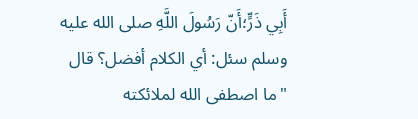أَبِي ذَرٍّ؛أَنّ رَسُولَ اللَّهِ صلى الله عليه وسلم سئل: أي الكلام أفضل؟ قال "ما اصطفى الله لملائكته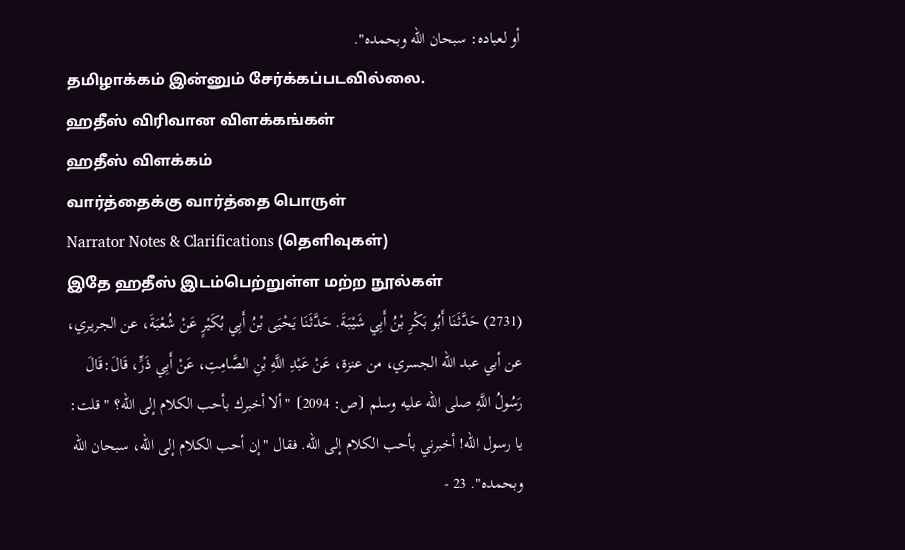أو لعباده: سبحان الله وبحمده".
தமிழாக்கம் இன்னும் சேர்க்கப்படவில்லை.
ஹதீஸ் விரிவான விளக்கங்கள்
ஹதீஸ் விளக்கம்
வார்த்தைக்கு வார்த்தை பொருள்
Narrator Notes & Clarifications (தெளிவுகள்)
இதே ஹதீஸ் இடம்பெற்றுள்ள மற்ற நூல்கள்
(2731) حَدَّثَنَا أَبُو بَكْرِ بْنُ أَبِي شَيْبَةَ. حَدَّثَنَا يَحْيَى بْنُ أَبِي بُكَيْرٍ عَنْ شُعْبَةَ، عن الجريري، عن أبي عبد الله الجسري، من عنزة، عَنْ عَبْدِ اللَّهِ بْنِ الصَّامِتِ، عَنْ أَبِي ذَرٍّ، قَالَ:قَالَ رَسُولُ اللَّهِ صلى الله عليه وسلم ⦗ص: 2094⦘ "ألا أخبرك بأحب الكلام إلى الله؟ " قلت: يا رسول الله! أخبرني بأحب الكلام إلى الله. فقال "إن أحب الكلام إلى الله، سبحان الله وبحمده". 23 -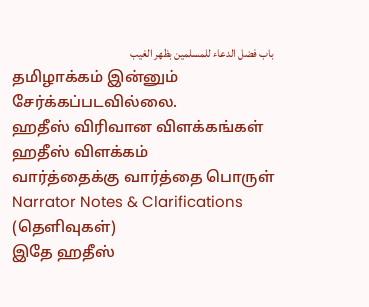باب فضل الدعاء للمسلمين بظهر الغيب
தமிழாக்கம் இன்னும் சேர்க்கப்படவில்லை.
ஹதீஸ் விரிவான விளக்கங்கள்
ஹதீஸ் விளக்கம்
வார்த்தைக்கு வார்த்தை பொருள்
Narrator Notes & Clarifications (தெளிவுகள்)
இதே ஹதீஸ்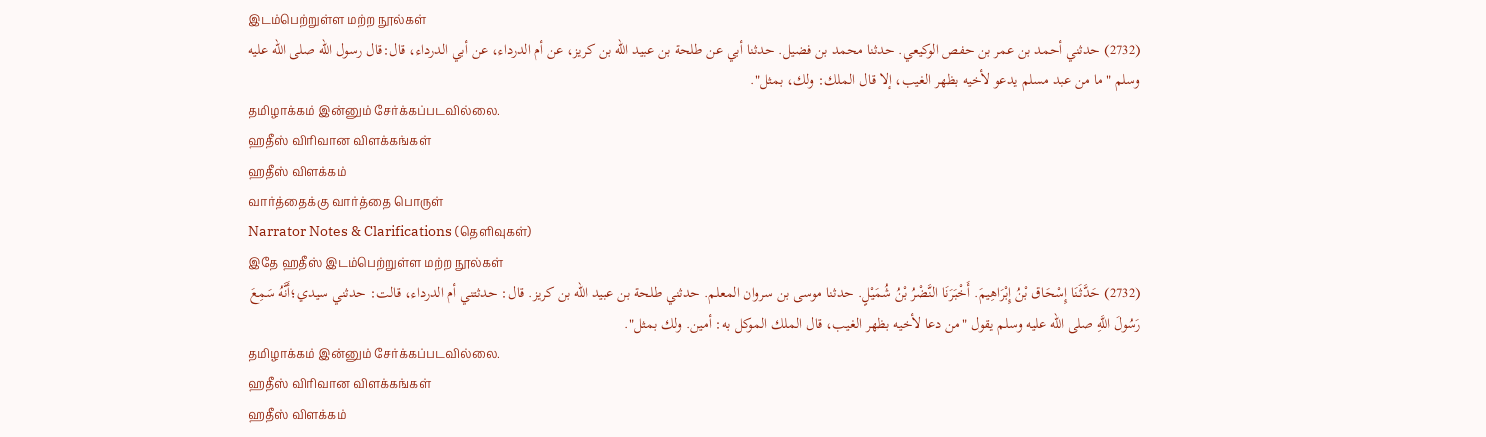இடம்பெற்றுள்ள மற்ற நூல்கள்
(2732) حدثني أحمد بن عمر بن حفص الوكيعي. حدثنا محمد بن فضيل. حدثنا أبي عن طلحة بن عبيد الله بن كريز، عن أم الدرداء، عن أبي الدرداء، قال:قال رسول الله صلى الله عليه وسلم "ما من عبد مسلم يدعو لأخيه بظهر الغيب، إلا قال الملك: ولك، بمثل".
தமிழாக்கம் இன்னும் சேர்க்கப்படவில்லை.
ஹதீஸ் விரிவான விளக்கங்கள்
ஹதீஸ் விளக்கம்
வார்த்தைக்கு வார்த்தை பொருள்
Narrator Notes & Clarifications (தெளிவுகள்)
இதே ஹதீஸ் இடம்பெற்றுள்ள மற்ற நூல்கள்
(2732) حَدَّثَنَا إِسْحَاق بْنُ إِبْرَاهِيمَ. أَخْبَرَنَا النَّضْرُ بْنُ شُمَيْلٍ. حدثنا موسى بن سروان المعلم. حدثني طلحة بن عبيد الله بن كريز. قال: حدثتني أم الدرداء، قالت: حدثني سيدي؛أَنَّهُ سَمِعَ رَسُولَ اللَّهِ صلى الله عليه وسلم يقول "من دعا لأخيه بظهر الغيب، قال الملك الموكل به: أمين. ولك بمثل".
தமிழாக்கம் இன்னும் சேர்க்கப்படவில்லை.
ஹதீஸ் விரிவான விளக்கங்கள்
ஹதீஸ் விளக்கம்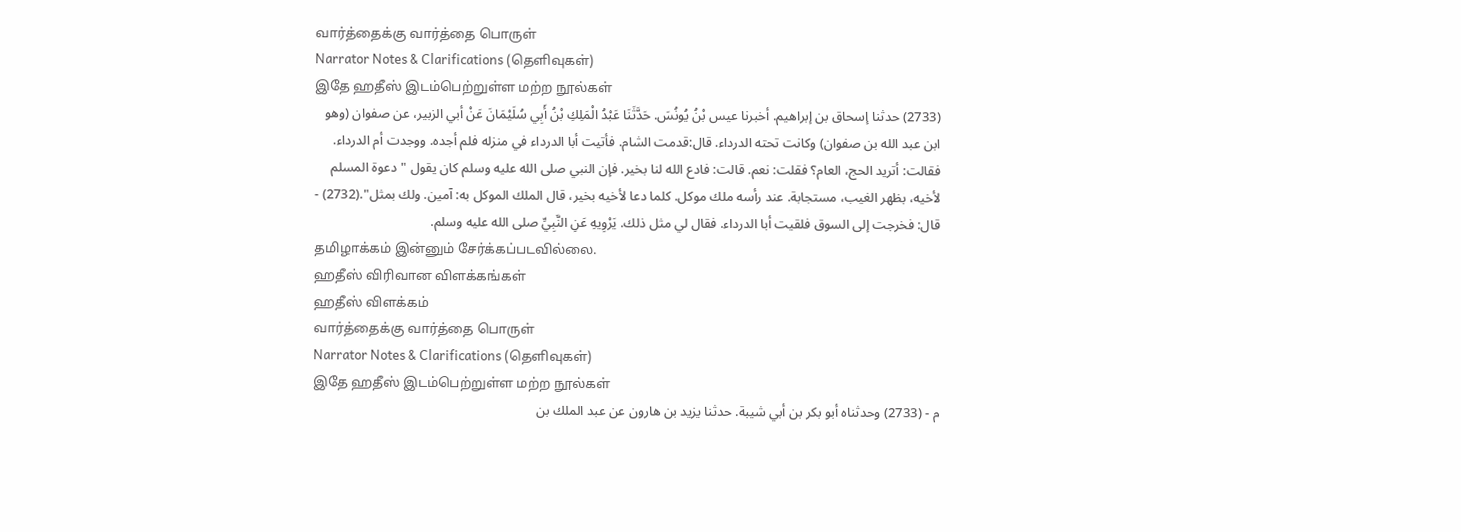வார்த்தைக்கு வார்த்தை பொருள்
Narrator Notes & Clarifications (தெளிவுகள்)
இதே ஹதீஸ் இடம்பெற்றுள்ள மற்ற நூல்கள்
(2733) حدثنا إسحاق بن إبراهيم. أخبرنا عيس بْنُ يُونُسَ. حَدَّثَنَا عَبْدُ الْمَلِكِ بْنُ أَبِي سُلَيْمَانَ عَنْ أبي الزبير، عن صفوان (وهو ابن عبد الله بن صفوان) وكانت تحته الدرداء. قال:قدمت الشام. فأتيت أبا الدرداء في منزله فلم أجده. ووجدت أم الدرداء. فقالت: أتريد الحج، العام؟ فقلت: نعم. قالت: فادع الله لنا بخير. فإن النبي صلى الله عليه وسلم كان يقول "دعوة المسلم لأخيه، بظهر الغيب، مستجابة. عند رأسه ملك موكل. كلما دعا لأخيه بخير، قال الملك الموكل به: آمين. ولك بمثل".(2732) - قال: فخرجت إلى السوق فلقيت أبا الدرداء. فقال لي مثل ذلك. يَرْوِيهِ عَنِ النَّبِيِّ صلى الله عليه وسلم.
தமிழாக்கம் இன்னும் சேர்க்கப்படவில்லை.
ஹதீஸ் விரிவான விளக்கங்கள்
ஹதீஸ் விளக்கம்
வார்த்தைக்கு வார்த்தை பொருள்
Narrator Notes & Clarifications (தெளிவுகள்)
இதே ஹதீஸ் இடம்பெற்றுள்ள மற்ற நூல்கள்
م - (2733) وحدثناه أبو بكر بن أبي شيبة. حدثنا يزيد بن هارون عن عبد الملك بن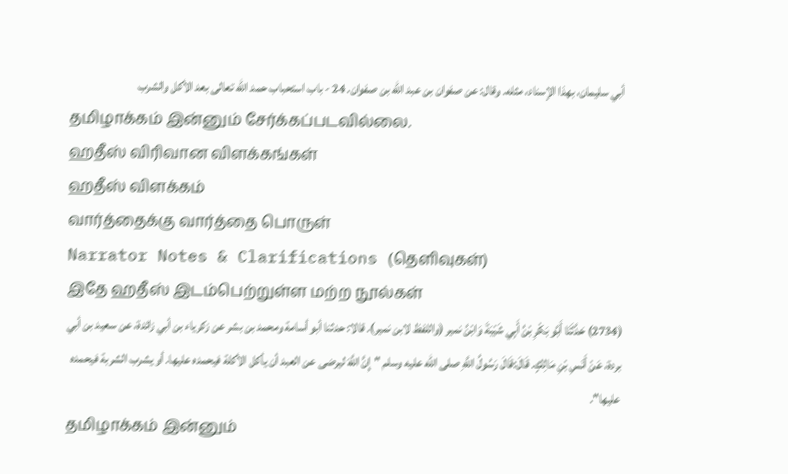أبي سليمان، بهذا الإسناد، مثله. وقال: عن صفوان بن عبد الله بن صفوان. 24 - باب استحباب حمد الله تعالى بعد الأكل والشرب
தமிழாக்கம் இன்னும் சேர்க்கப்படவில்லை.
ஹதீஸ் விரிவான விளக்கங்கள்
ஹதீஸ் விளக்கம்
வார்த்தைக்கு வார்த்தை பொருள்
Narrator Notes & Clarifications (தெளிவுகள்)
இதே ஹதீஸ் இடம்பெற்றுள்ள மற்ற நூல்கள்
(2734) حَدَّثَنَا أَبُو بَكْرِ بْنُ أَبِي شَيْبَةَ وَابْنُ نمير (واللفظ لابن نمير). قالا: حدثنا أبو أسامة ومحمد بن بشر عن زكرياء بن أبي زائدة، عن سعيد بن أبي بردة، عَنْ أَنَسِ بْنِ مَالِكٍ. قَالَ:قَالَ رَسُولُ اللَّهِ صلى الله عليه وسلم "إِنَّ اللَّهَ ليرضى عن العبد أن يأكل الأكلة فيحمده عليها. أو يشرب الشربة فيحمده عليها".
தமிழாக்கம் இன்னும்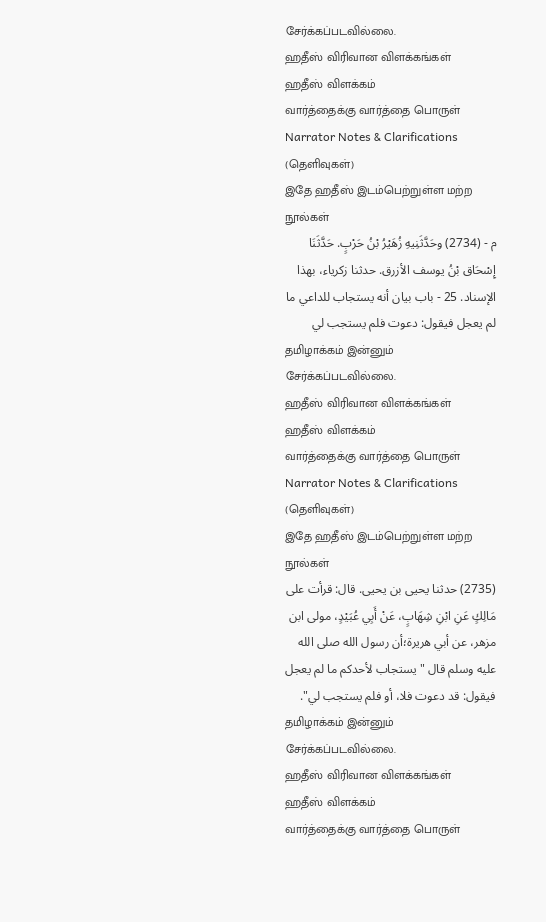சேர்க்கப்படவில்லை.
ஹதீஸ் விரிவான விளக்கங்கள்
ஹதீஸ் விளக்கம்
வார்த்தைக்கு வார்த்தை பொருள்
Narrator Notes & Clarifications (தெளிவுகள்)
இதே ஹதீஸ் இடம்பெற்றுள்ள மற்ற நூல்கள்
م - (2734) وحَدَّثَنِيهِ زُهَيْرُ بْنُ حَرْبٍ. حَدَّثَنَا إِسْحَاق بْنُ يوسف الأزرق. حدثنا زكرياء، بهذا الإسناد. 25 - باب بيان أنه يستجاب للداعي ما لم يعجل فيقول: دعوت فلم يستجب لي
தமிழாக்கம் இன்னும் சேர்க்கப்படவில்லை.
ஹதீஸ் விரிவான விளக்கங்கள்
ஹதீஸ் விளக்கம்
வார்த்தைக்கு வார்த்தை பொருள்
Narrator Notes & Clarifications (தெளிவுகள்)
இதே ஹதீஸ் இடம்பெற்றுள்ள மற்ற நூல்கள்
(2735) حدثنا يحيى بن يحيى. قال: قرأت على مَالِكٍ عَنِ ابْنِ شِهَابٍ، عَنْ أَبِي عُبَيْدٍ، مولى ابن مزهر، عن أبي هريرة؛أن رسول الله صلى الله عليه وسلم قال "يستجاب لأحدكم ما لم يعجل فيقول: قد دعوت فلا، أو فلم يستجب لي".
தமிழாக்கம் இன்னும் சேர்க்கப்படவில்லை.
ஹதீஸ் விரிவான விளக்கங்கள்
ஹதீஸ் விளக்கம்
வார்த்தைக்கு வார்த்தை பொருள்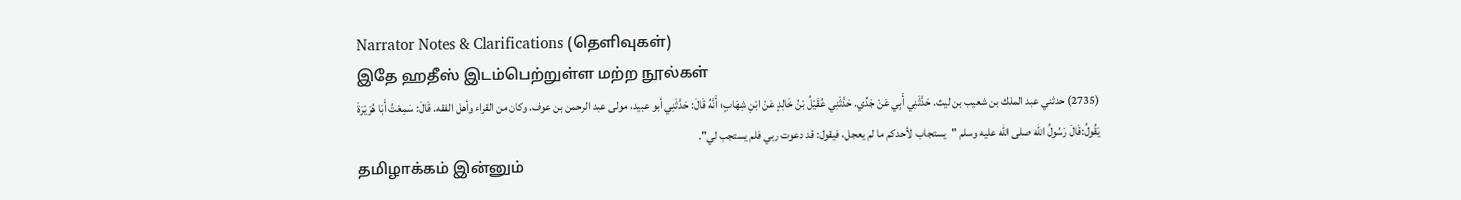Narrator Notes & Clarifications (தெளிவுகள்)
இதே ஹதீஸ் இடம்பெற்றுள்ள மற்ற நூல்கள்
(2735) حدثني عبد الملك بن شعيب بن ليث. حَدَّثَنِي أَبِي عَنْ جَدِّي. حَدَّثَنِي عُقَيْلُ بْنُ خَالِدٍ عَنْ ابْنِ شِهَابٍ؛ أَنَّهُ قَالَ: حَدَّثَنِي أبو عبيد، مولى عبد الرحمن بن عوف. وكان من القراء وأهل الفقه. قَالَ: سَمِعْتُ أَبَا هُرَيْرَةَ يَقُولُ:قَالَ رَسُولُ الله صلى الله عليه وسلم "يستجاب لأحدكم ما لم يعجل، فيقول: قد دعوت ربي فلم يستجب لي".
தமிழாக்கம் இன்னும்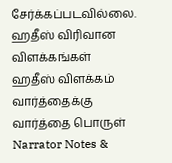சேர்க்கப்படவில்லை.
ஹதீஸ் விரிவான விளக்கங்கள்
ஹதீஸ் விளக்கம்
வார்த்தைக்கு வார்த்தை பொருள்
Narrator Notes &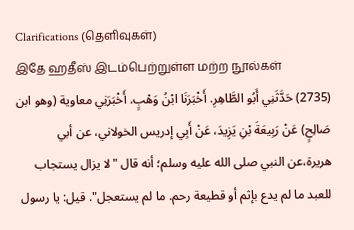Clarifications (தெளிவுகள்)
இதே ஹதீஸ் இடம்பெற்றுள்ள மற்ற நூல்கள்
(2735) حَدَّثَنِي أَبُو الطَّاهِرِ. أَخْبَرَنَا ابْنُ وَهْبٍ. أَخْبَرَنِي معاوية (وهو ابن صَالِحٍ) عَنْ رَبِيعَةَ بْنِ يَزِيدَ، عَنْ أَبِي إدريس الخولاني، عن أبي هريرة،عن النبي صلى الله عليه وسلم؛ أنه قال "لا يزال يستجاب للعبد ما لم يدع بإثم أو قطيعة رحم. ما لم يستعجل". قيل: يا رسول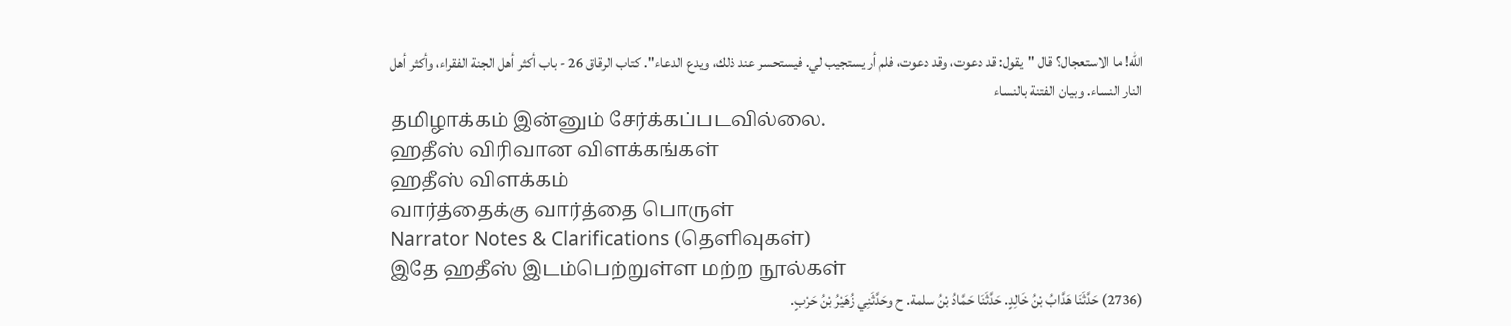الله! ما الاستعجال؟ قال "يقول: قد دعوت، وقد دعوت، فلم أر يستجيب لي. فيستحسر عند ذلك، ويدع الدعاء". كتاب الرقاق 26 - باب أكثر أهل الجنة الفقراء، وأكثر أهل النار النساء. وبيان الفتنة بالنساء
தமிழாக்கம் இன்னும் சேர்க்கப்படவில்லை.
ஹதீஸ் விரிவான விளக்கங்கள்
ஹதீஸ் விளக்கம்
வார்த்தைக்கு வார்த்தை பொருள்
Narrator Notes & Clarifications (தெளிவுகள்)
இதே ஹதீஸ் இடம்பெற்றுள்ள மற்ற நூல்கள்
(2736) حَدَّثَنَا هَدَّابُ بْنُ خَالِدٍ. حَدَّثَنَا حَمَّادُ بْنُ سلمة. ح وحَدَّثَنِي زُهَيْرُ بْنُ حَرْبٍ.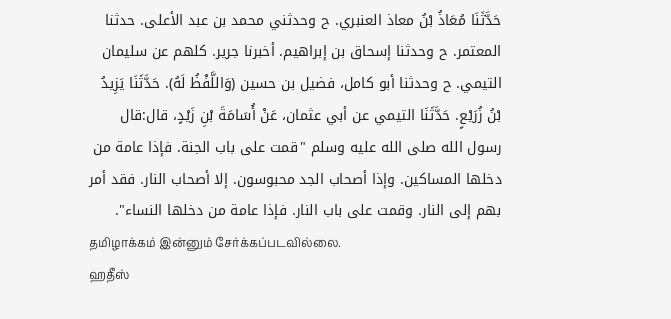حَدَّثَنَا مُعَاذُ بْنُ معاذ العنبري. ح وحدثني محمد بن عبد الأعلى. حدثنا المعتمر. ح وحدثنا إسحاق بن إبراهيم. أخبرنا جرير. كلهم عن سليمان التيمي. ح وحدثنا أبو كامل، فضيل بن حسين (وَاللَّفْظُ لَهُ). حَدَّثَنَا يَزِيدُ بْنُ زُرَيْعٍ. حَدَّثَنَا التيمي عن أبي عثمان، عَنْ أُسَامَةَ بْنِ زَيْدٍ، قال:قال رسول الله صلى الله عليه وسلم "قمت على باب الجنة. فإذا عامة من دخلها المساكين. وإذا أصحاب الجد محبوسون. إلا أصحاب النار. فقد أمر بهم إلى النار. وقمت على باب النار. فإذا عامة من دخلها النساء".
தமிழாக்கம் இன்னும் சேர்க்கப்படவில்லை.
ஹதீஸ்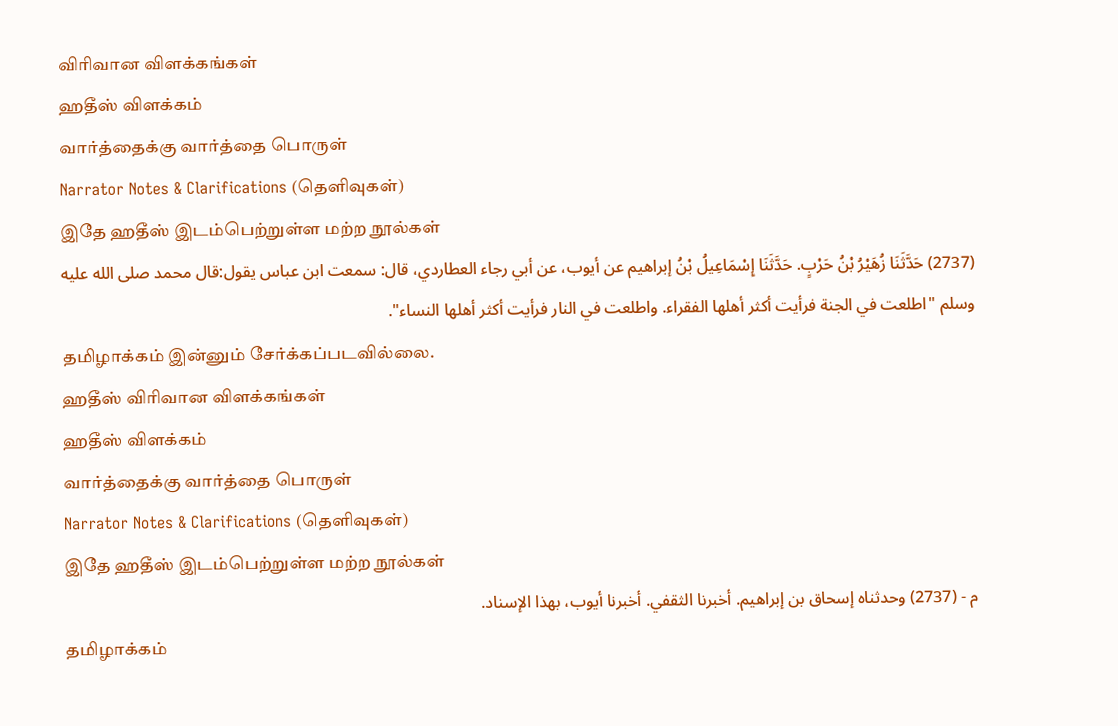விரிவான விளக்கங்கள்
ஹதீஸ் விளக்கம்
வார்த்தைக்கு வார்த்தை பொருள்
Narrator Notes & Clarifications (தெளிவுகள்)
இதே ஹதீஸ் இடம்பெற்றுள்ள மற்ற நூல்கள்
(2737) حَدَّثَنَا زُهَيْرُ بْنُ حَرْبٍ. حَدَّثَنَا إِسْمَاعِيلُ بْنُ إبراهيم عن أيوب، عن أبي رجاء العطاردي، قال: سمعت ابن عباس يقول:قال محمد صلى الله عليه وسلم "اطلعت في الجنة فرأيت أكثر أهلها الفقراء. واطلعت في النار فرأيت أكثر أهلها النساء".
தமிழாக்கம் இன்னும் சேர்க்கப்படவில்லை.
ஹதீஸ் விரிவான விளக்கங்கள்
ஹதீஸ் விளக்கம்
வார்த்தைக்கு வார்த்தை பொருள்
Narrator Notes & Clarifications (தெளிவுகள்)
இதே ஹதீஸ் இடம்பெற்றுள்ள மற்ற நூல்கள்
م - (2737) وحدثناه إسحاق بن إبراهيم. أخبرنا الثقفي. أخبرنا أيوب، بهذا الإسناد.
தமிழாக்கம்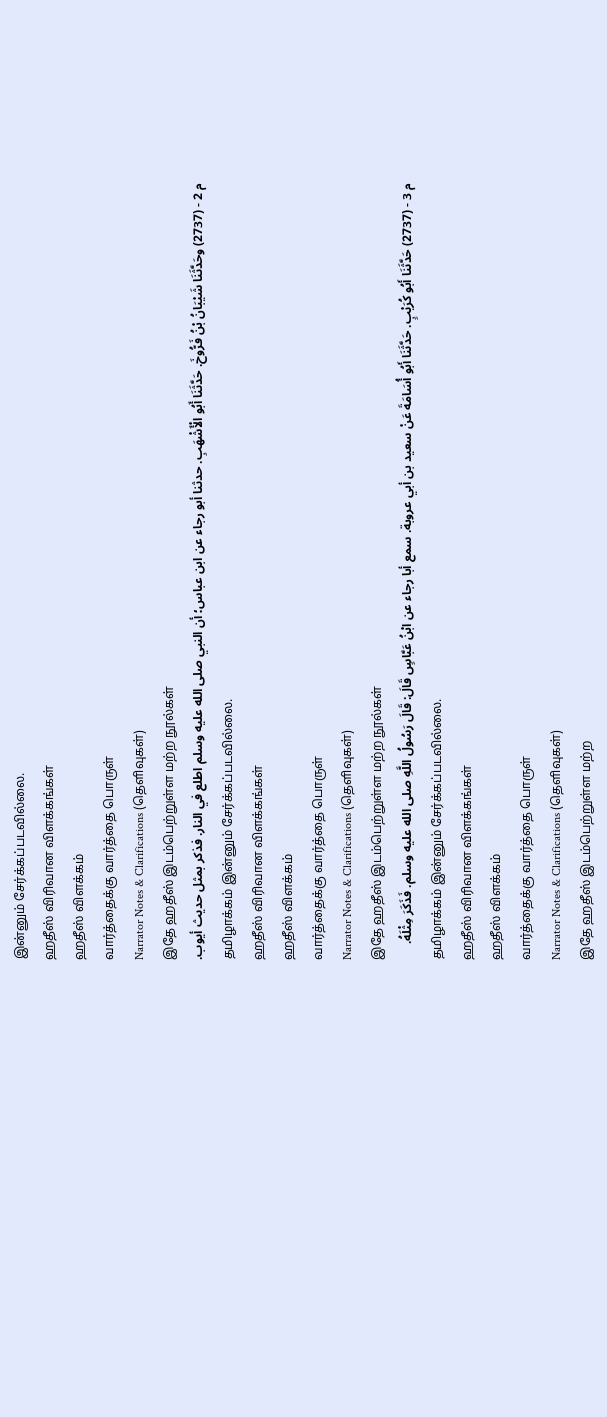இன்னும் சேர்க்கப்படவில்லை.
ஹதீஸ் விரிவான விளக்கங்கள்
ஹதீஸ் விளக்கம்
வார்த்தைக்கு வார்த்தை பொருள்
Narrator Notes & Clarifications (தெளிவுகள்)
இதே ஹதீஸ் இடம்பெற்றுள்ள மற்ற நூல்கள்
م 2 - (2737) وحَدَّثَنَا شَيْبَانُ بْنُ فَرُّوخَ. حَدَّثَنَا أَبُو الْأَشْهَبِ. حدثنا أبو رجاء عن ابن عباس؛ أن النبي صلى الله عليه وسلم اطلع في النار. فذكر بمثل حديث أيوب.
தமிழாக்கம் இன்னும் சேர்க்கப்படவில்லை.
ஹதீஸ் விரிவான விளக்கங்கள்
ஹதீஸ் விளக்கம்
வார்த்தைக்கு வார்த்தை பொருள்
Narrator Notes & Clarifications (தெளிவுகள்)
இதே ஹதீஸ் இடம்பெற்றுள்ள மற்ற நூல்கள்
م 3 - (2737) حَدَّثَنَا أَبُو كُرَيْبٍ. حَدَّثَنَا أَبُو أُسَامَةَ عَنْ سعيد بن أبي عروبة. سمع أبا رجاء عن ابْنُ عَبَّاسٍ قَالَ: قَالَ رَسُولُ اللَّهِ صلى الله عليه وسلم. فَذَكَرَ مِثْلَهُ.
தமிழாக்கம் இன்னும் சேர்க்கப்படவில்லை.
ஹதீஸ் விரிவான விளக்கங்கள்
ஹதீஸ் விளக்கம்
வார்த்தைக்கு வார்த்தை பொருள்
Narrator Notes & Clarifications (தெளிவுகள்)
இதே ஹதீஸ் இடம்பெற்றுள்ள மற்ற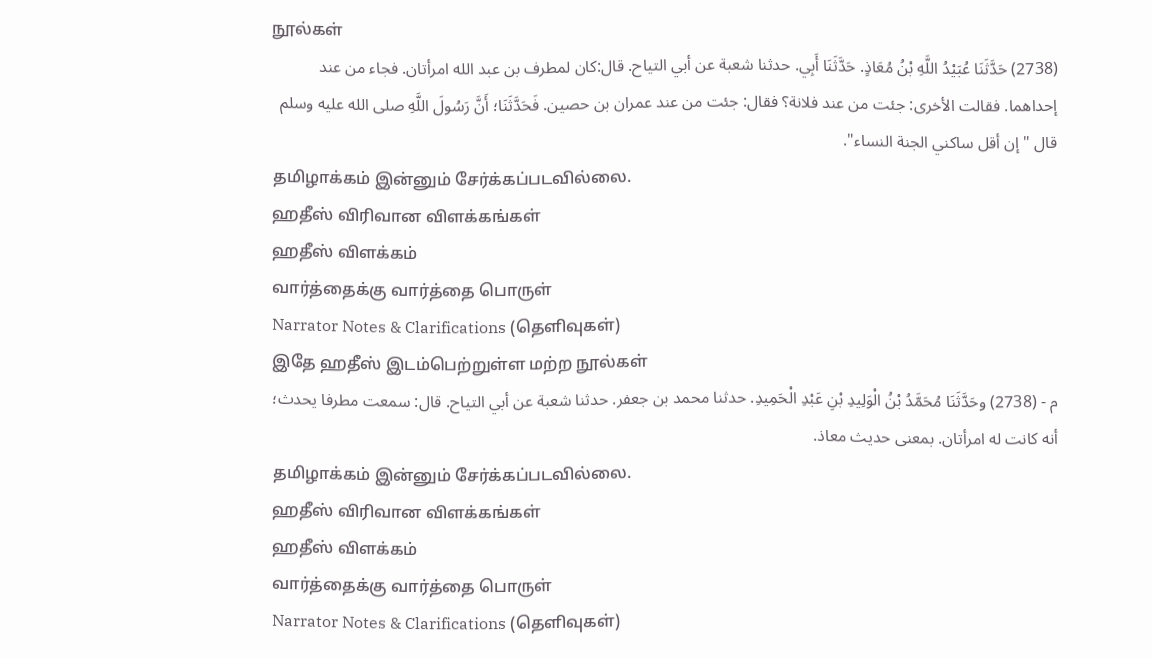நூல்கள்
(2738) حَدَّثَنَا عُبَيْدُ اللَّهِ بْنُ مُعَاذٍ. حَدَّثَنَا أَبِي. حدثنا شعبة عن أبي التياح. قال:كان لمطرف بن عبد الله امرأتان. فجاء من عند إحداهما. فقالت الأخرى: جئت من عند فلانة؟ فقال: جئت من عند عمران بن حصين. فَحَدَّثَنَا؛ أَنَّ رَسُولَ اللَّهِ صلى الله عليه وسلم قال "إن أقل ساكني الجنة النساء".
தமிழாக்கம் இன்னும் சேர்க்கப்படவில்லை.
ஹதீஸ் விரிவான விளக்கங்கள்
ஹதீஸ் விளக்கம்
வார்த்தைக்கு வார்த்தை பொருள்
Narrator Notes & Clarifications (தெளிவுகள்)
இதே ஹதீஸ் இடம்பெற்றுள்ள மற்ற நூல்கள்
م - (2738) وحَدَّثَنَا مُحَمَّدُ بْنُ الْوَلِيدِ بْنِ عَبْدِ الْحَمِيدِ. حدثنا محمد بن جعفر. حدثنا شعبة عن أبي التياح. قال: سمعت مطرفا يحدث؛ أنه كانت له امرأتان. بمعنى حديث معاذ.
தமிழாக்கம் இன்னும் சேர்க்கப்படவில்லை.
ஹதீஸ் விரிவான விளக்கங்கள்
ஹதீஸ் விளக்கம்
வார்த்தைக்கு வார்த்தை பொருள்
Narrator Notes & Clarifications (தெளிவுகள்)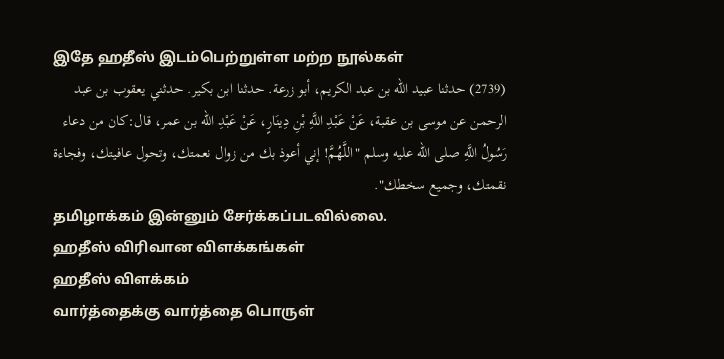இதே ஹதீஸ் இடம்பெற்றுள்ள மற்ற நூல்கள்
(2739) حدثنا عبيد الله بن عبد الكريم، أبو زرعة. حدثنا ابن بكير. حدثني يعقوب بن عبد الرحمن عن موسى بن عقبة، عَنْ عَبْدِ اللَّهِ بْنِ دِينَارٍ، عَنْ عَبْدِ الله بن عمر، قال:كان من دعاء رَسُولُ اللَّهِ صلى الله عليه وسلم "اللَّهُمَّ! إني أعوذ بك من زوال نعمتك، وتحول عافيتك، وفجاءة نقمتك، وجميع سخطك".
தமிழாக்கம் இன்னும் சேர்க்கப்படவில்லை.
ஹதீஸ் விரிவான விளக்கங்கள்
ஹதீஸ் விளக்கம்
வார்த்தைக்கு வார்த்தை பொருள்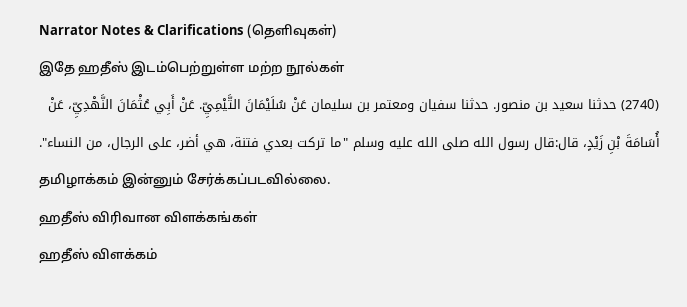Narrator Notes & Clarifications (தெளிவுகள்)
இதே ஹதீஸ் இடம்பெற்றுள்ள மற்ற நூல்கள்
(2740) حدثنا سعيد بن منصور. حدثنا سفيان ومعتمر بن سليمان عَنْ سُلَيْمَانَ التَّيْمِيِّ. عَنْ أَبِي عُثْمَانَ النَّهْدِيِّ، عَنْ أُسَامَةَ بْنِ زَيْدٍ، قال:قال رسول الله صلى الله عليه وسلم "ما تركت بعدي فتنة، هي أضر، على الرجال، من النساء".
தமிழாக்கம் இன்னும் சேர்க்கப்படவில்லை.
ஹதீஸ் விரிவான விளக்கங்கள்
ஹதீஸ் விளக்கம்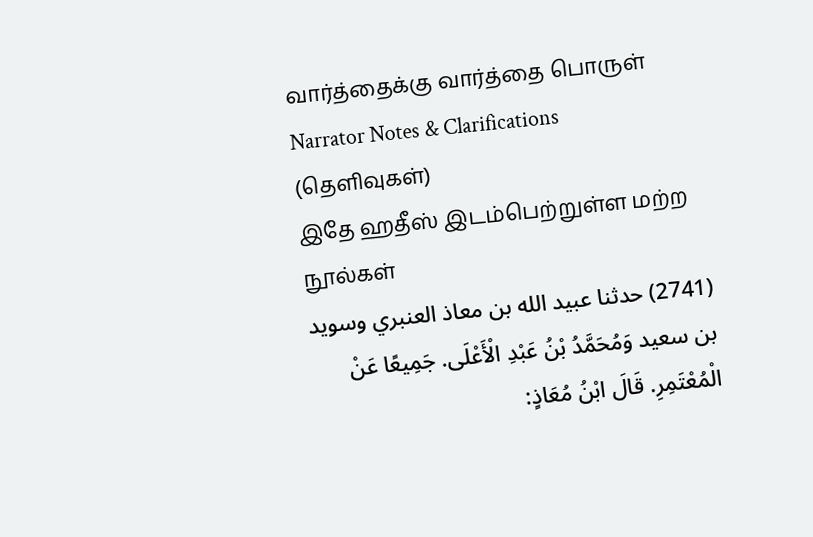வார்த்தைக்கு வார்த்தை பொருள்
Narrator Notes & Clarifications (தெளிவுகள்)
இதே ஹதீஸ் இடம்பெற்றுள்ள மற்ற நூல்கள்
(2741) حدثنا عبيد الله بن معاذ العنبري وسويد بن سعيد وَمُحَمَّدُ بْنُ عَبْدِ الْأَعْلَى. جَمِيعًا عَنْ الْمُعْتَمِرِ. قَالَ ابْنُ مُعَاذٍ: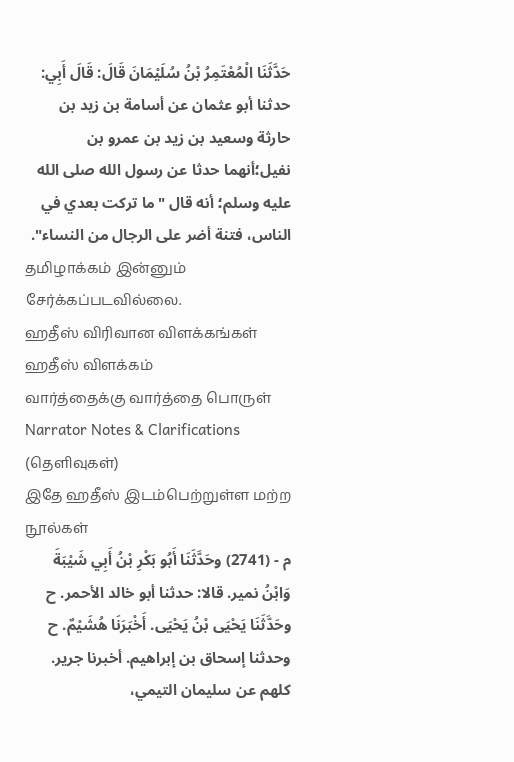حَدَّثَنَا الْمُعْتَمِرُ بْنُ سُلَيْمَانَ قَالَ: قَالَ أَبِي: حدثنا أبو عثمان عن أسامة بن زيد بن حارثة وسعيد بن زيد بن عمرو بن نفيل؛أنهما حدثا عن رسول الله صلى الله عليه وسلم؛ أنه قال "ما تركت بعدي في الناس، فتنة أضر على الرجال من النساء".
தமிழாக்கம் இன்னும் சேர்க்கப்படவில்லை.
ஹதீஸ் விரிவான விளக்கங்கள்
ஹதீஸ் விளக்கம்
வார்த்தைக்கு வார்த்தை பொருள்
Narrator Notes & Clarifications (தெளிவுகள்)
இதே ஹதீஸ் இடம்பெற்றுள்ள மற்ற நூல்கள்
م - (2741) وحَدَّثَنَا أَبُو بَكْرِ بْنُ أَبِي شَيْبَةَ وَابْنُ نمير. قالا: حدثنا أبو خالد الأحمر. ح وحَدَّثَنَا يَحْيَى بْنُ يَحْيَى. أَخْبَرَنَا هُشَيْمٌ. ح وحدثنا إسحاق بن إبراهيم. أخبرنا جرير. كلهم عن سليمان التيمي،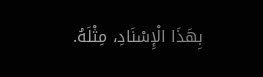بِهَذَا الْإِسْنَادِ، مِثْلَهُ.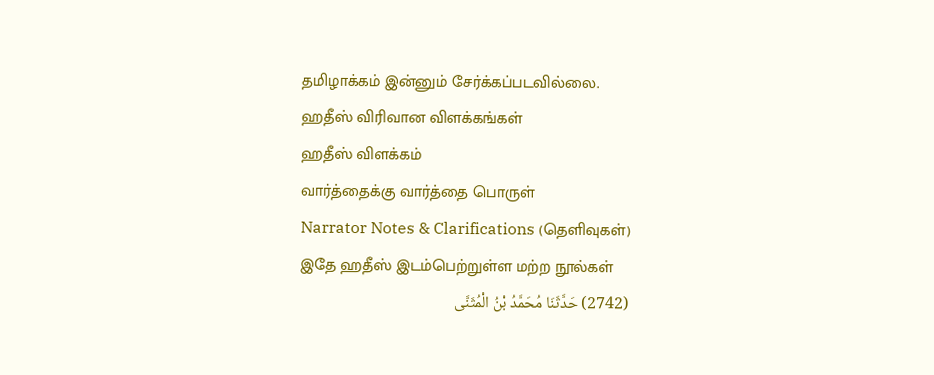தமிழாக்கம் இன்னும் சேர்க்கப்படவில்லை.
ஹதீஸ் விரிவான விளக்கங்கள்
ஹதீஸ் விளக்கம்
வார்த்தைக்கு வார்த்தை பொருள்
Narrator Notes & Clarifications (தெளிவுகள்)
இதே ஹதீஸ் இடம்பெற்றுள்ள மற்ற நூல்கள்
(2742) حَدَّثَنَا مُحَمَّدُ بْنُ الْمُثَنَّى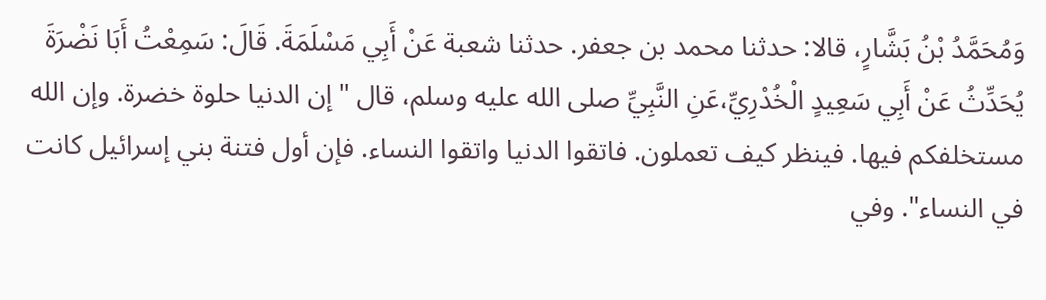وَمُحَمَّدُ بْنُ بَشَّارٍ، قالا: حدثنا محمد بن جعفر. حدثنا شعبة عَنْ أَبِي مَسْلَمَةَ. قَالَ: سَمِعْتُ أَبَا نَضْرَةَ يُحَدِّثُ عَنْ أَبِي سَعِيدٍ الْخُدْرِيِّ،عَنِ النَّبِيِّ صلى الله عليه وسلم، قال "إن الدنيا حلوة خضرة. وإن الله مستخلفكم فيها. فينظر كيف تعملون. فاتقوا الدنيا واتقوا النساء. فإن أول فتنة بني إسرائيل كانت في النساء". وفي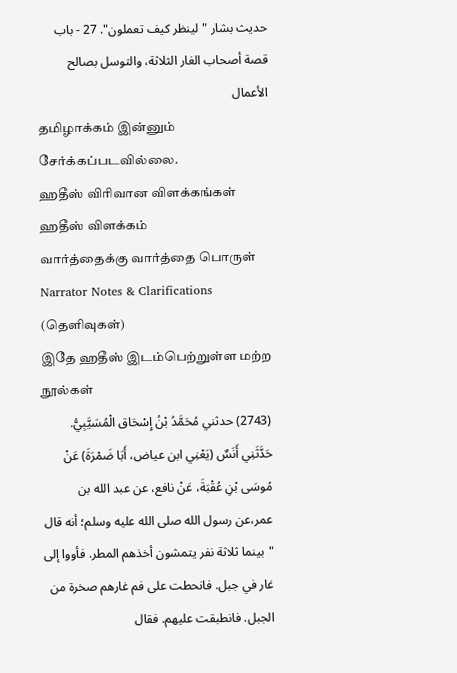حديث بشار "لينظر كيف تعملون". 27 - باب قصة أصحاب الغار الثلاثة، والتوسل بصالح الأعمال
தமிழாக்கம் இன்னும் சேர்க்கப்படவில்லை.
ஹதீஸ் விரிவான விளக்கங்கள்
ஹதீஸ் விளக்கம்
வார்த்தைக்கு வார்த்தை பொருள்
Narrator Notes & Clarifications (தெளிவுகள்)
இதே ஹதீஸ் இடம்பெற்றுள்ள மற்ற நூல்கள்
(2743) حدثني مُحَمَّدُ بْنُ إِسْحَاق الْمُسَيَّبِيُّ. حَدَّثَنِي أَنَسٌ (يَعْنِي ابن عياض، أَبَا ضَمْرَةَ) عَنْ مُوسَى بْنِ عُقْبَةَ، عَنْ نافع، عن عبد الله بن عمر،عن رسول الله صلى الله عليه وسلم؛ أنه قال "بينما ثلاثة نفر يتمشون أخذهم المطر. فأووا إلى غار في جبل. فانحطت على فم غارهم صخرة من الجبل. فانطبقت عليهم. فقال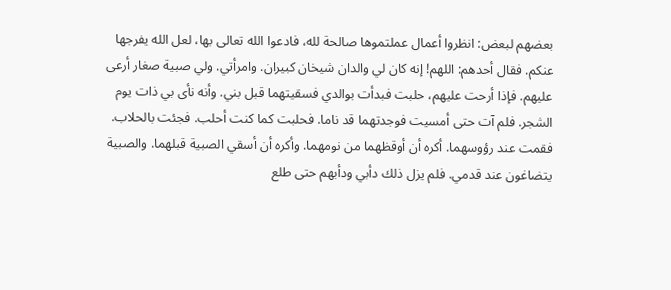بعضهم لبعض: انظروا أعمال عملتموها صالحة لله، فادعوا الله تعالى بها، لعل الله يفرجها عنكم. فقال أحدهم: اللهم! إنه كان لي والدان شيخان كبيران. وامرأتي. ولي صبية صغار أرعى عليهم. فإذا أرحت عليهم، حلبت فبدأت بوالدي فسقيتهما قبل بني. وأنه نأى بي ذات يوم الشجر. فلم آت حتى أمسيت فوجدتهما قد ناما. فحلبت كما كنت أحلب. فجئت بالحلاب. فقمت عند رؤوسهما. أكره أن أوقظهما من نومهما. وأكره أن أسقي الصبية قبلهما. والصبية يتضاغون عند قدمي. فلم يزل ذلك دأبي ودأبهم حتى طلع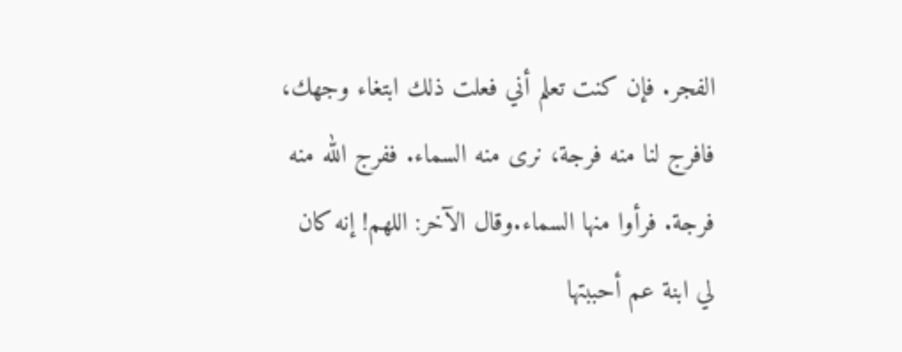الفجر. فإن كنت تعلم أني فعلت ذلك ابتغاء وجهك، فافرج لنا منه فرجة، نرى منه السماء. ففرج الله منه فرجة. فرأوا منها السماء.وقال الآخر: اللهم! إنه كان لي ابنة عم أحببتها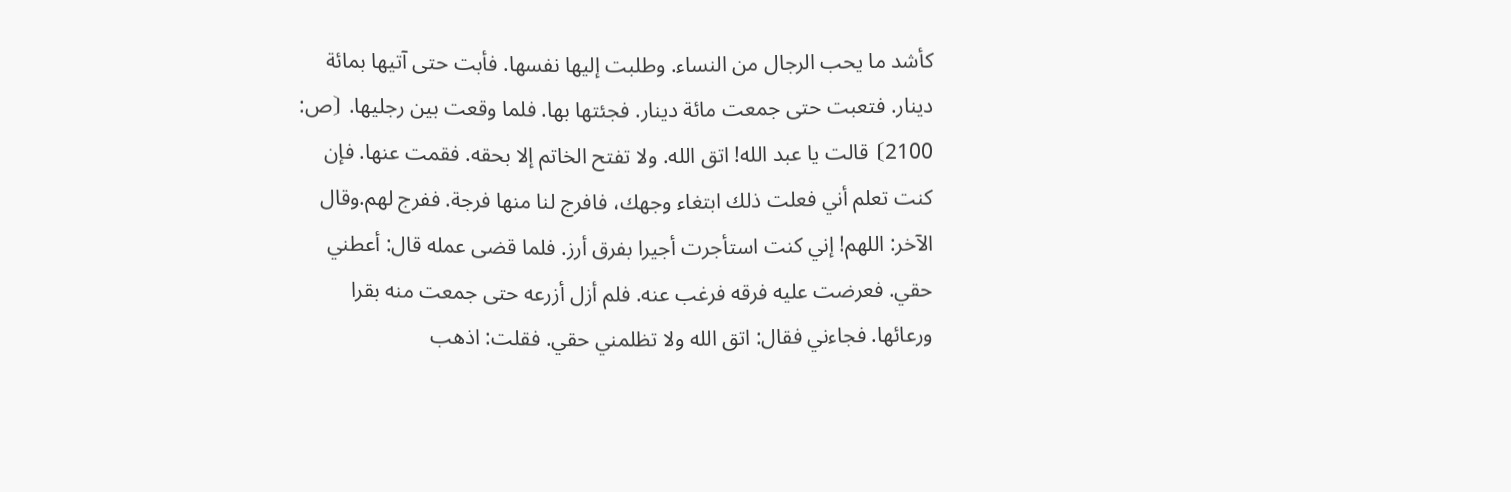كأشد ما يحب الرجال من النساء. وطلبت إليها نفسها. فأبت حتى آتيها بمائة دينار. فتعبت حتى جمعت مائة دينار. فجئتها بها. فلما وقعت بين رجليها. ⦗ص: 2100⦘ قالت يا عبد الله! اتق الله. ولا تفتح الخاتم إلا بحقه. فقمت عنها. فإن كنت تعلم أني فعلت ذلك ابتغاء وجهك، فافرج لنا منها فرجة. ففرج لهم.وقال الآخر: اللهم! إني كنت استأجرت أجيرا بفرق أرز. فلما قضى عمله قال: أعطني حقي. فعرضت عليه فرقه فرغب عنه. فلم أزل أزرعه حتى جمعت منه بقرا ورعائها. فجاءني فقال: اتق الله ولا تظلمني حقي. فقلت: اذهب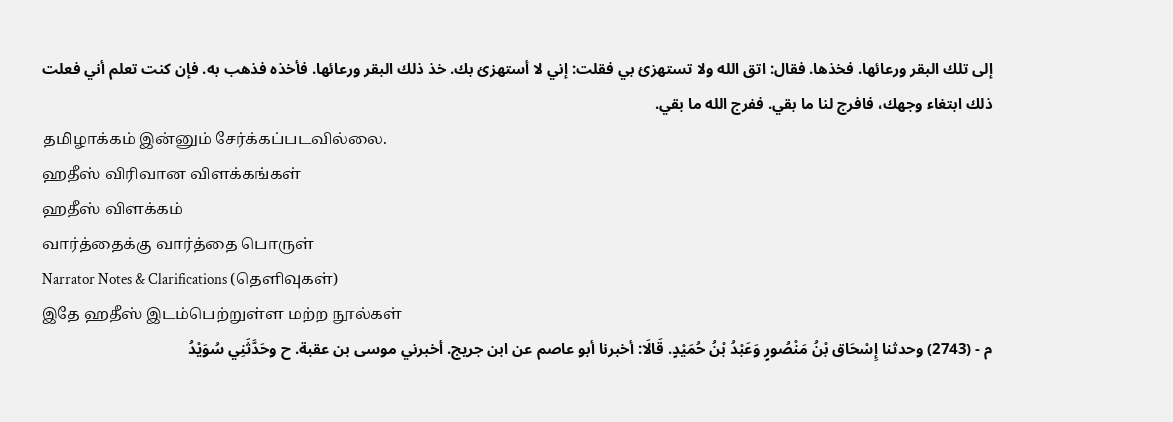إلى تلك البقر ورعائها. فخذها. فقال: اتق الله ولا تستهزئ بي فقلت: إني لا أستهزئ بك. خذ ذلك البقر ورعائها. فأخذه فذهب به. فإن كنت تعلم أني فعلت ذلك ابتغاء وجهك، فافرج لنا ما بقي. ففرج الله ما بقي.
தமிழாக்கம் இன்னும் சேர்க்கப்படவில்லை.
ஹதீஸ் விரிவான விளக்கங்கள்
ஹதீஸ் விளக்கம்
வார்த்தைக்கு வார்த்தை பொருள்
Narrator Notes & Clarifications (தெளிவுகள்)
இதே ஹதீஸ் இடம்பெற்றுள்ள மற்ற நூல்கள்
م - (2743) وحدثنا إِسْحَاق بْنُ مَنْصُورٍ وَعَبْدُ بْنُ حُمَيْدٍ. قَالَا: أخبرنا أبو عاصم عن ابن جريج. أخبرني موسى بن عقبة. ح وحَدَّثَنِي سُوَيْدُ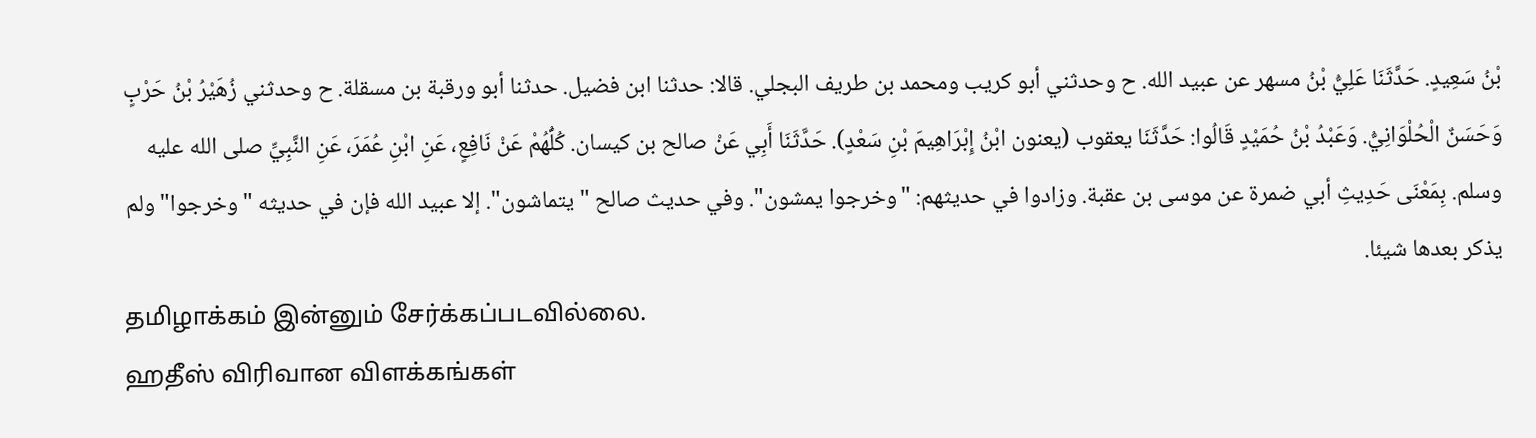بْنُ سَعِيدٍ. حَدَّثَنَا عَلِيُّ بْنُ مسهر عن عبيد الله. ح وحدثني أبو كريب ومحمد بن طريف البجلي. قالا: حدثنا ابن فضيل. حدثنا أبو ورقبة بن مسقلة. ح وحدثني زُهَيْرُ بْنُ حَرْبٍ وَحَسَنٌ الْحُلْوَانِيُّ. وَعَبْدُ بْنُ حُمَيْدٍ قَالُوا: حَدَّثَنَا يعقوب (يعنون ابْنُ إِبْرَاهِيمَ بْنِ سَعْدٍ). حَدَّثَنَا أَبِي عَنْ صالح بن كيسان. كُلُّهُمْ عَنْ نَافِعٍ، عَنِ ابْنِ عُمَرَ، عَنِ النَّبِيِّ صلى الله عليه وسلم. بِمَعْنَى حَدِيثِ أبي ضمرة عن موسى بن عقبة. وزادوا في حديثهم: "وخرجوا يمشون". وفي حديث صالح "يتماشون". إلا عبيد الله فإن في حديثه "وخرجوا" ولم يذكر بعدها شيئا.
தமிழாக்கம் இன்னும் சேர்க்கப்படவில்லை.
ஹதீஸ் விரிவான விளக்கங்கள்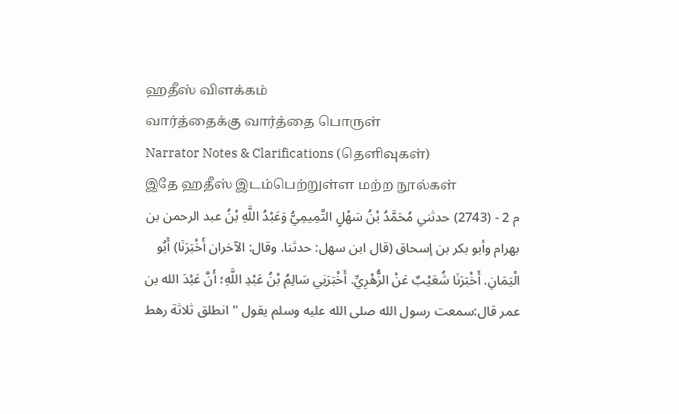ஹதீஸ் விளக்கம்
வார்த்தைக்கு வார்த்தை பொருள்
Narrator Notes & Clarifications (தெளிவுகள்)
இதே ஹதீஸ் இடம்பெற்றுள்ள மற்ற நூல்கள்
م 2 - (2743) حدثني مُحَمَّدُ بْنُ سَهْلٍ التَّمِيمِيُّ وَعَبْدُ اللَّهِ بْنُ عبد الرحمن بن بهرام وأبو بكر بن إسحاق (قال ابن سهل: حدثنا. وقال: الآخران أَخْبَرَنَا) أَبُو الْيَمَانِ. أَخْبَرَنَا شُعَيْبٌ عَنْ الزُّهْرِيِّ. أَخْبَرَنِي سَالِمُ بْنُ عَبْدِ اللَّهِ؛ أَنَّ عَبْدَ الله بن عمر قال:سمعت رسول الله صلى الله عليه وسلم يقول "انطلق ثلاثة رهط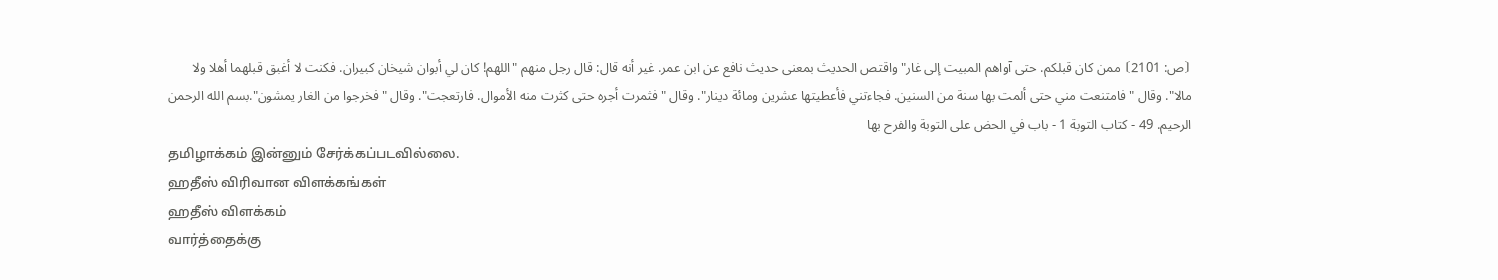⦗ص: 2101⦘ ممن كان قبلكم. حتى آواهم المبيت إلى غار" واقتص الحديث بمعنى حديث نافع عن ابن عمر. غير أنه قال: قال رجل منهم "اللهم! كان لي أبوان شيخان كبيران. فكنت لا أغبق قبلهما أهلا ولا مالا". وقال "فامتنعت مني حتى ألمت بها سنة من السنين. فجاءتني فأعطيتها عشرين ومائة دينار". وقال "فثمرت أجره حتى كثرت منه الأموال. فارتعجت". وقال "فخرجوا من الغار يمشون".بسم الله الرحمن الرحيم. 49 - كتاب التوبة 1 - باب في الحض على التوبة والفرح بها
தமிழாக்கம் இன்னும் சேர்க்கப்படவில்லை.
ஹதீஸ் விரிவான விளக்கங்கள்
ஹதீஸ் விளக்கம்
வார்த்தைக்கு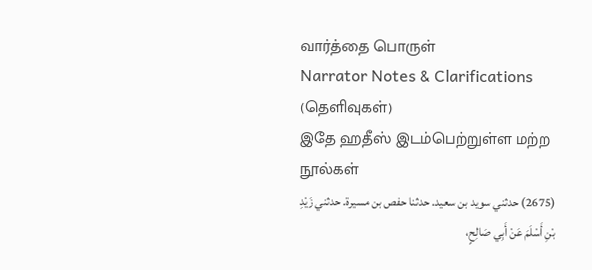வார்த்தை பொருள்
Narrator Notes & Clarifications (தெளிவுகள்)
இதே ஹதீஸ் இடம்பெற்றுள்ள மற்ற நூல்கள்
(2675) حدثني سويد بن سعيد. حدثنا حفص بن مسيرة. حدثني زَيْدِ بْنِ أَسْلَمَ عَنْ أَبِي صَالِحٍ،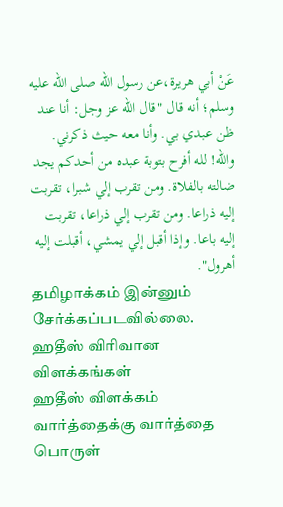عَنْ أبي هريرة،عن رسول الله صلى الله عليه وسلم؛ أنه قال "قال الله عز وجل: أنا عند ظن عبدي بي. وأنا معه حيث ذكرني. والله! لله أفرح بتوبة عبده من أحدكم يجد ضالته بالفلاة. ومن تقرب إلي شبرا، تقربت إليه ذراعا. ومن تقرب إلي ذراعا، تقربت إليه باعا. وإذا أقبل إلي يمشي، أقبلت إليه أهرول".
தமிழாக்கம் இன்னும் சேர்க்கப்படவில்லை.
ஹதீஸ் விரிவான விளக்கங்கள்
ஹதீஸ் விளக்கம்
வார்த்தைக்கு வார்த்தை பொருள்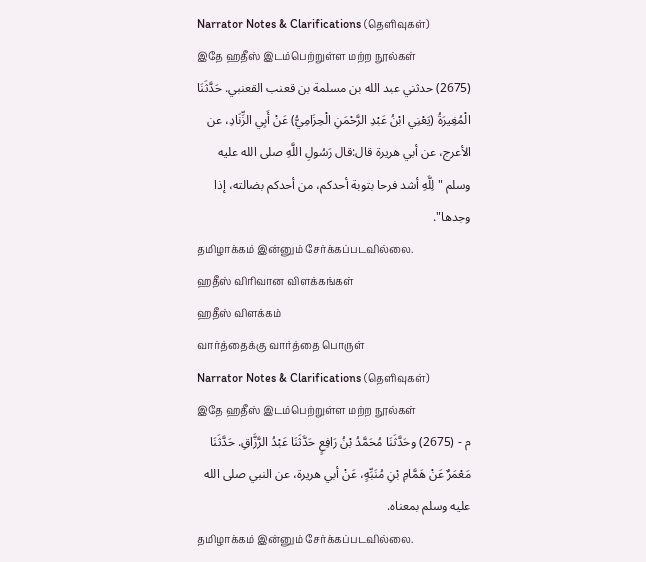Narrator Notes & Clarifications (தெளிவுகள்)
இதே ஹதீஸ் இடம்பெற்றுள்ள மற்ற நூல்கள்
(2675) حدثني عبد الله بن مسلمة بن قعنب القعنبي. حَدَّثَنَا الْمُغِيرَةُ (يَعْنِي ابْنُ عَبْدِ الرَّحْمَنِ الْحِزَامِيُّ) عَنْ أَبِي الزِّنَادِ، عن الأعرج، عن أبي هريرة قال:قال رَسُولِ اللَّهِ صلى الله عليه وسلم "لِلَّهِ أشد فرحا بتوبة أحدكم، من أحدكم بضالته، إذا وجدها".
தமிழாக்கம் இன்னும் சேர்க்கப்படவில்லை.
ஹதீஸ் விரிவான விளக்கங்கள்
ஹதீஸ் விளக்கம்
வார்த்தைக்கு வார்த்தை பொருள்
Narrator Notes & Clarifications (தெளிவுகள்)
இதே ஹதீஸ் இடம்பெற்றுள்ள மற்ற நூல்கள்
م - (2675) وحَدَّثَنَا مُحَمَّدُ بْنُ رَافِعٍ حَدَّثَنَا عَبْدُ الرَّزَّاقِ. حَدَّثَنَا مَعْمَرٌ عَنْ هَمَّامِ بْنِ مُنَبِّهٍ، عَنْ أبي هريرة، عن النبي صلى الله عليه وسلم بمعناه.
தமிழாக்கம் இன்னும் சேர்க்கப்படவில்லை.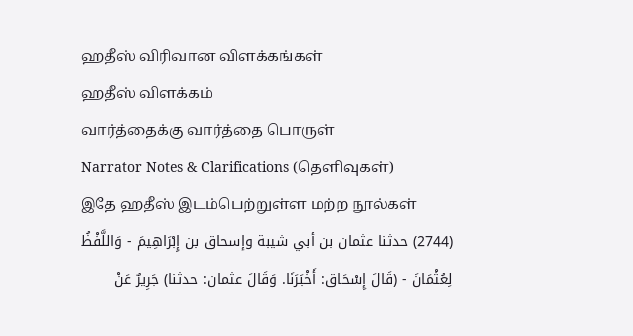ஹதீஸ் விரிவான விளக்கங்கள்
ஹதீஸ் விளக்கம்
வார்த்தைக்கு வார்த்தை பொருள்
Narrator Notes & Clarifications (தெளிவுகள்)
இதே ஹதீஸ் இடம்பெற்றுள்ள மற்ற நூல்கள்
(2744) حدثنا عثمان بن أبي شيبة وإسحاق بن إِبْرَاهِيمَ - وَاللَّفْظُ لِعُثْمَانَ - (قَالَ إِسْحَاق: أَخْبَرَنَا. وَقَالَ عثمان: حدثنا) جَرِيرٌ عَنْ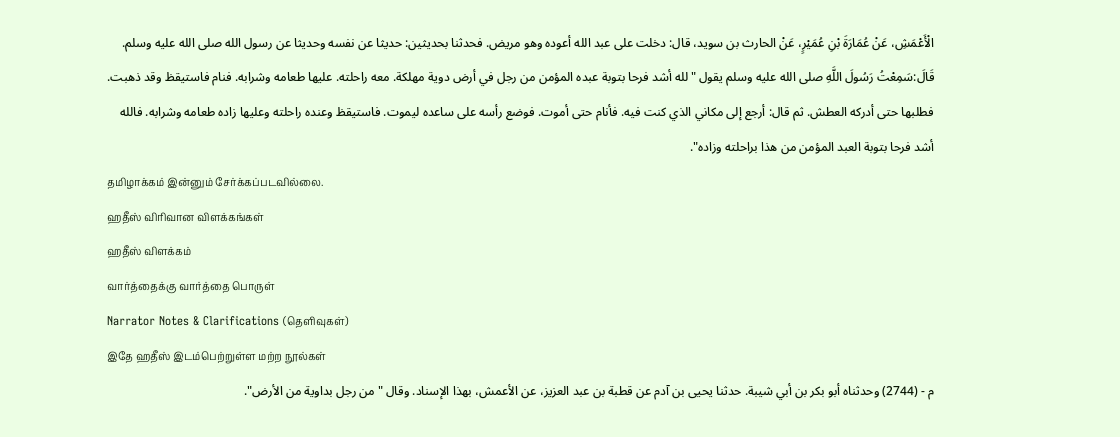الْأَعْمَشِ، عَنْ عُمَارَةَ بْنِ عُمَيْرٍ، عَنْ الحارث بن سويد، قال: دخلت على عبد الله أعوده وهو مريض. فحدثنا بحديثين: حديثا عن نفسه وحديثا عن رسول الله صلى الله عليه وسلم. قَالَ:سَمِعْتُ رَسُولَ اللَّهِ صلى الله عليه وسلم يقول "لله أشد فرحا بتوبة عبده المؤمن من رجل في أرض دوية مهلكة. معه راحلته. عليها طعامه وشرابه. فنام فاستيقظ وقد ذهبت. فطلبها حتى أدركه العطش. ثم قال: أرجع إلى مكاني الذي كنت فيه. فأنام حتى أموت. فوضع رأسه على ساعده ليموت. فاستيقظ وعنده راحلته وعليها زاده طعامه وشرابه. فالله أشد فرحا بتوبة العبد المؤمن من هذا براحلته وزاده".
தமிழாக்கம் இன்னும் சேர்க்கப்படவில்லை.
ஹதீஸ் விரிவான விளக்கங்கள்
ஹதீஸ் விளக்கம்
வார்த்தைக்கு வார்த்தை பொருள்
Narrator Notes & Clarifications (தெளிவுகள்)
இதே ஹதீஸ் இடம்பெற்றுள்ள மற்ற நூல்கள்
م - (2744) وحدثناه أبو بكر بن أبي شيبة. حدثنا يحيى بن آدم عن قطبة بن عبد العزيز، عن الأعمش، بهذا الإسناد. وقال "من رجل بداوية من الأرض".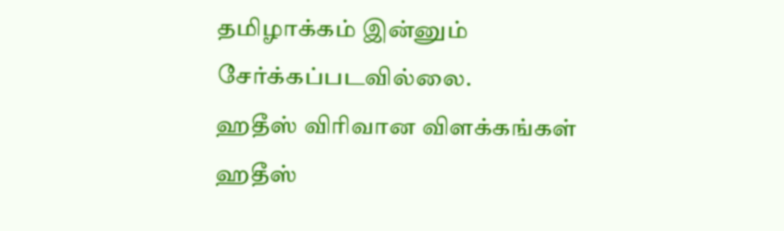தமிழாக்கம் இன்னும் சேர்க்கப்படவில்லை.
ஹதீஸ் விரிவான விளக்கங்கள்
ஹதீஸ்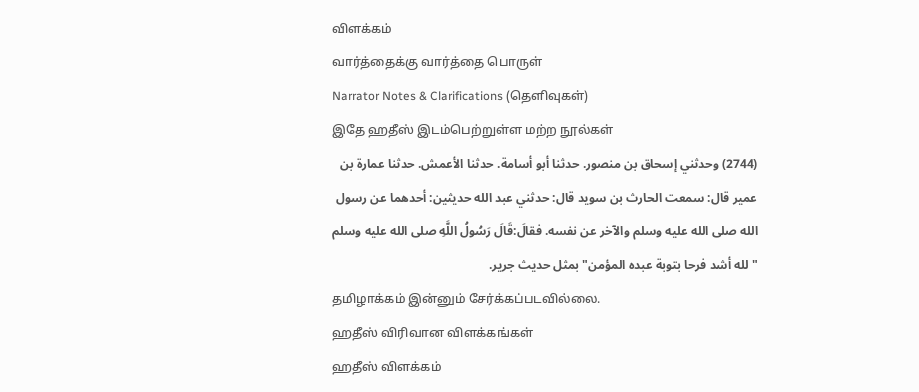விளக்கம்
வார்த்தைக்கு வார்த்தை பொருள்
Narrator Notes & Clarifications (தெளிவுகள்)
இதே ஹதீஸ் இடம்பெற்றுள்ள மற்ற நூல்கள்
(2744) وحدثني إسحاق بن منصور. حدثنا أبو أسامة. حدثنا الأعمش. حدثنا عمارة بن عمير قال: سمعت الحارث بن سويد قال: حدثني عبد الله حديثين: أحدهما عن رسول الله صلى الله عليه وسلم والآخر عن نفسه. فقالَ:قَالَ رَسُولُ اللَّهِ صلى الله عليه وسلم "لله أشد فرحا بتوبة عبده المؤمن" بمثل حديث جرير.
தமிழாக்கம் இன்னும் சேர்க்கப்படவில்லை.
ஹதீஸ் விரிவான விளக்கங்கள்
ஹதீஸ் விளக்கம்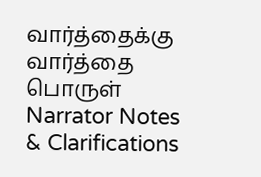வார்த்தைக்கு வார்த்தை பொருள்
Narrator Notes & Clarifications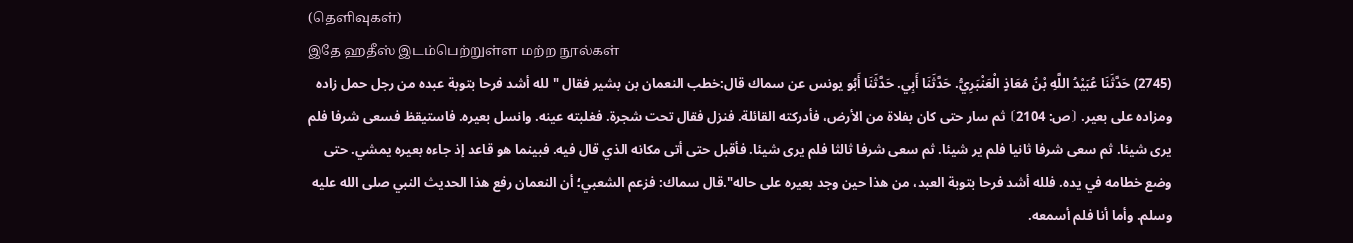(தெளிவுகள்)
இதே ஹதீஸ் இடம்பெற்றுள்ள மற்ற நூல்கள்
(2745) حَدَّثَنَا عُبَيْدُ اللَّهِ بْنُ مُعَاذٍ الْعَنْبَرِيُّ. حَدَّثَنَا أَبِي. حَدَّثَنَا أَبُو يونس عن سماك قال:خطب النعمان بن بشير فقال "لله أشد فرحا بتوبة عبده من رجل حمل زاده ومزاده على بعير. ⦗ص: 2104⦘ ثم سار حتى كان بفلاة من الأرض، فأدركته القائلة. فنزل فقال تحت شجرة. فغلبته عينه. وانسل بعيره. فاستيقظ فسعى شرفا فلم يرى شيئا. ثم سعى شرفا ثانيا فلم ير شيئا. ثم سعى شرفا ثالثا فلم يرى شيئا. فأقبل حتى أتى مكانه الذي قال فيه. فبينما هو قاعد إذ جاءه بعيره يمشي. حتى وضع خطامه في يده. فلله أشد فرحا بتوبة العبد، من هذا حين وجد بعيره على حاله".قال سماك: فزعم الشعبي؛ أن النعمان رفع هذا الحديث النبي صلى الله عليه وسلم. وأما أنا فلم أسمعه.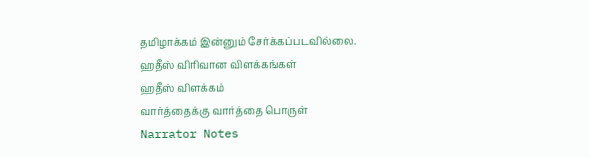தமிழாக்கம் இன்னும் சேர்க்கப்படவில்லை.
ஹதீஸ் விரிவான விளக்கங்கள்
ஹதீஸ் விளக்கம்
வார்த்தைக்கு வார்த்தை பொருள்
Narrator Notes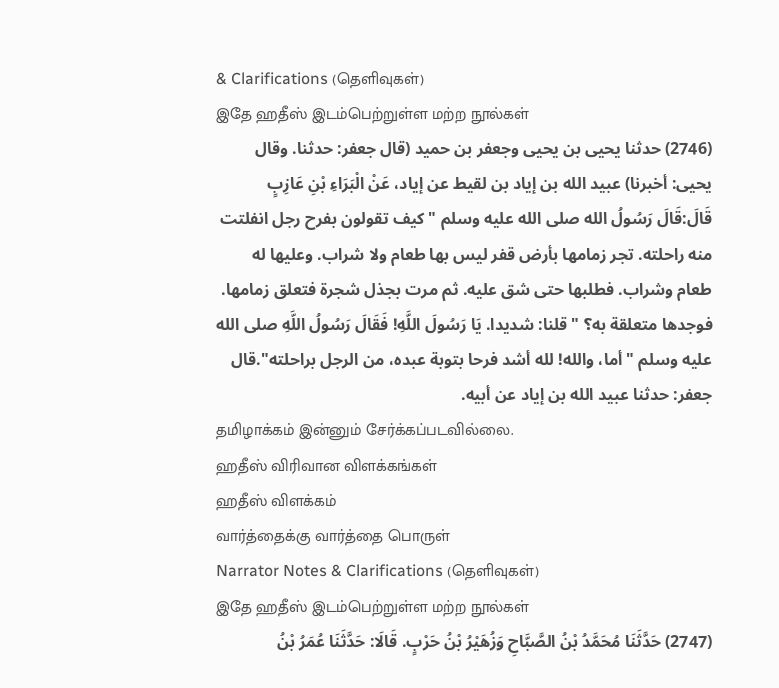& Clarifications (தெளிவுகள்)
இதே ஹதீஸ் இடம்பெற்றுள்ள மற்ற நூல்கள்
(2746) حدثنا يحيى بن يحيى وجعفر بن حميد (قال جعفر: حدثنا. وقال يحيى: أخبرنا) عبيد الله بن إياد بن لقيط عن إياد، عَنْ الْبَرَاءِ بْنِ عَازِبٍ قَالَ:قَالَ رَسُولُ الله صلى الله عليه وسلم "كيف تقولون بفرح رجل انفلتت منه راحلته. تجر زمامها بأرض قفر ليس بها طعام ولا شراب. وعليها له طعام وشراب. فطلبها حتى شق عليه. ثم مرت بجذل شجرة فتعلق زمامها. فوجدها متعلقة به؟ " قلنا: شديدا. يَا رَسُولَ اللَّهِ! فَقَالَ رَسُولُ اللَّهِ صلى الله عليه وسلم "أما، والله! لله أشد فرحا بتوبة عبده، من الرجل براحلته".قال جعفر: حدثنا عبيد الله بن إياد عن أبيه.
தமிழாக்கம் இன்னும் சேர்க்கப்படவில்லை.
ஹதீஸ் விரிவான விளக்கங்கள்
ஹதீஸ் விளக்கம்
வார்த்தைக்கு வார்த்தை பொருள்
Narrator Notes & Clarifications (தெளிவுகள்)
இதே ஹதீஸ் இடம்பெற்றுள்ள மற்ற நூல்கள்
(2747) حَدَّثَنَا مُحَمَّدُ بْنُ الصَّبَّاحِ وَزُهَيْرُ بْنُ حَرْبٍ. قَالَا: حَدَّثَنَا عُمَرُ بْنُ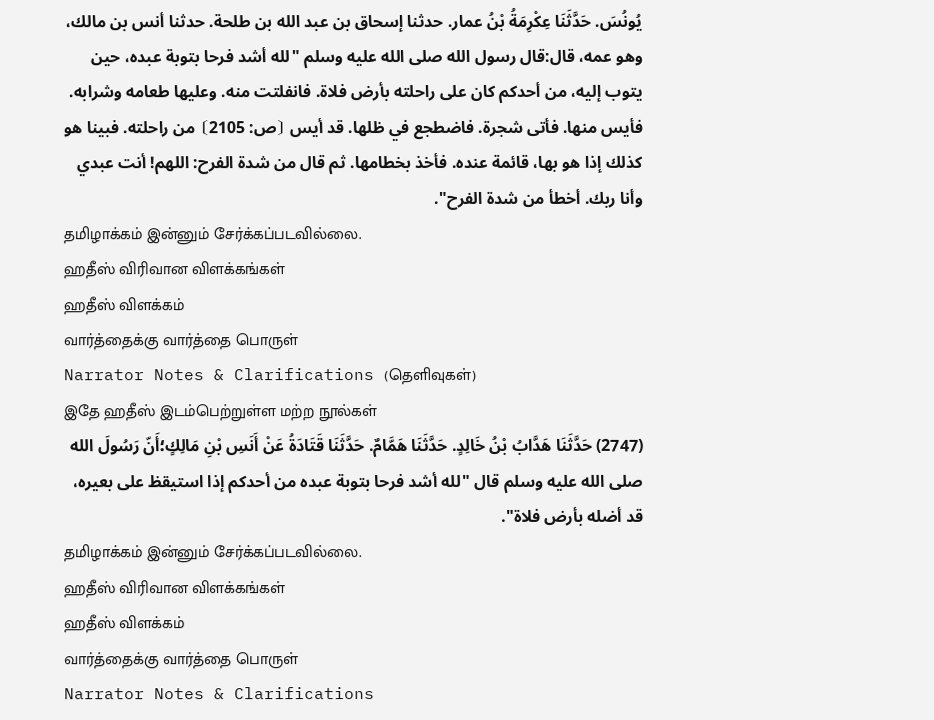يُونُسَ. حَدَّثَنَا عِكْرِمَةُ بْنُ عمار. حدثنا إسحاق بن عبد الله بن طلحة. حدثنا أنس بن مالك، وهو عمه، قال:قال رسول الله صلى الله عليه وسلم "لله أشد فرحا بتوبة عبده، حين يتوب إليه، من أحدكم كان على راحلته بأرض فلاة. فانفلتت منه. وعليها طعامه وشرابه. فأيس منها. فأتى شجرة. فاضطجع في ظلها. قد أيس ⦗ص: 2105⦘ من راحلته. فبينا هو كذلك إذا هو بها، قائمة عنده. فأخذ بخطامها. ثم قال من شدة الفرح: اللهم! أنت عبدي وأنا ربك. أخطأ من شدة الفرح".
தமிழாக்கம் இன்னும் சேர்க்கப்படவில்லை.
ஹதீஸ் விரிவான விளக்கங்கள்
ஹதீஸ் விளக்கம்
வார்த்தைக்கு வார்த்தை பொருள்
Narrator Notes & Clarifications (தெளிவுகள்)
இதே ஹதீஸ் இடம்பெற்றுள்ள மற்ற நூல்கள்
(2747) حَدَّثَنَا هَدَّابُ بْنُ خَالِدٍ. حَدَّثَنَا هَمَّامٌ. حَدَّثَنَا قَتَادَةُ عَنْ أَنَسِ بْنِ مَالِكٍ؛أَنّ رَسُولَ الله صلى الله عليه وسلم قال "لله أشد فرحا بتوبة عبده من أحدكم إذا استيقظ على بعيره، قد أضله بأرض فلاة".
தமிழாக்கம் இன்னும் சேர்க்கப்படவில்லை.
ஹதீஸ் விரிவான விளக்கங்கள்
ஹதீஸ் விளக்கம்
வார்த்தைக்கு வார்த்தை பொருள்
Narrator Notes & Clarifications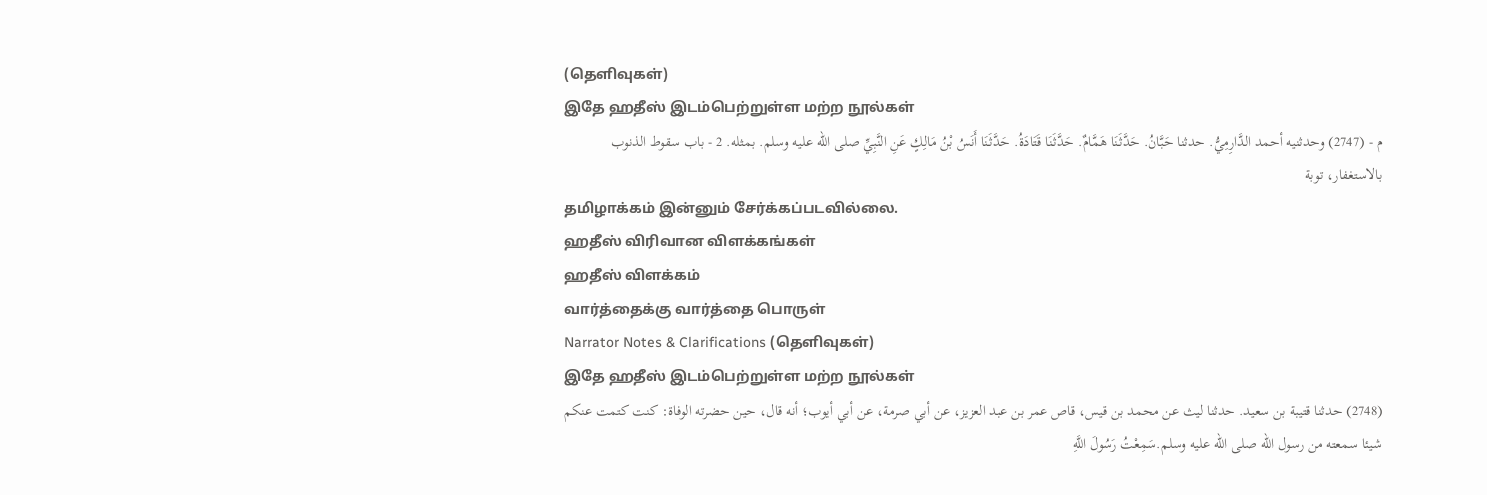(தெளிவுகள்)
இதே ஹதீஸ் இடம்பெற்றுள்ள மற்ற நூல்கள்
م - (2747) وحدثنيه أحمد الدَّارِمِيُّ. حدثنا حَبَّانُ. حَدَّثَنَا هَمَّامٌ. حَدَّثَنَا قَتَادَةُ. حَدَّثَنَا أَنَسُ بْنُ مَالِكٍ عَنِ النَّبِيِّ صلى الله عليه وسلم. بمثله. 2 - باب سقوط الذنوب بالاستغفار، توبة
தமிழாக்கம் இன்னும் சேர்க்கப்படவில்லை.
ஹதீஸ் விரிவான விளக்கங்கள்
ஹதீஸ் விளக்கம்
வார்த்தைக்கு வார்த்தை பொருள்
Narrator Notes & Clarifications (தெளிவுகள்)
இதே ஹதீஸ் இடம்பெற்றுள்ள மற்ற நூல்கள்
(2748) حدثنا قتيبة بن سعيد. حدثنا ليث عن محمد بن قيس، قاص عمر بن عبد العزيز، عن أبي صرمة، عن أبي أيوب؛ أنه قال، حين حضرته الوفاة: كنت كتمت عنكم شيئا سمعته من رسول الله صلى الله عليه وسلم.سَمِعْتُ رَسُولَ اللَّهِ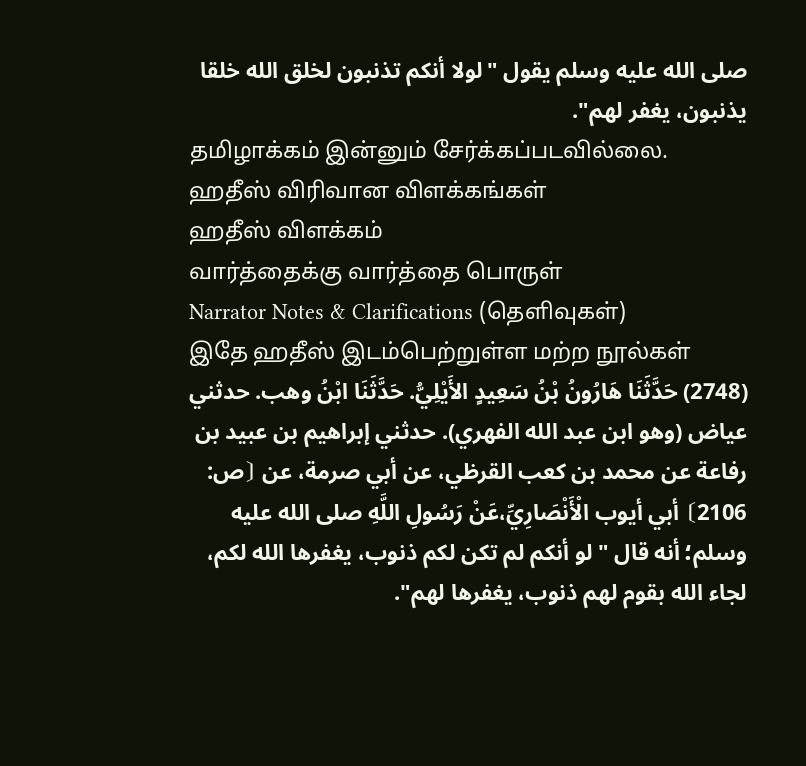صلى الله عليه وسلم يقول "لولا أنكم تذنبون لخلق الله خلقا يذنبون، يغفر لهم".
தமிழாக்கம் இன்னும் சேர்க்கப்படவில்லை.
ஹதீஸ் விரிவான விளக்கங்கள்
ஹதீஸ் விளக்கம்
வார்த்தைக்கு வார்த்தை பொருள்
Narrator Notes & Clarifications (தெளிவுகள்)
இதே ஹதீஸ் இடம்பெற்றுள்ள மற்ற நூல்கள்
(2748) حَدَّثَنَا هَارُونُ بْنُ سَعِيدٍ الأَيْلِيُّ. حَدَّثَنَا ابْنُ وهب. حدثني عياض (وهو ابن عبد الله الفهري). حدثني إبراهيم بن عبيد بن رفاعة عن محمد بن كعب القرظي، عن أبي صرمة، عن ⦗ص: 2106⦘ أبي أيوب الْأَنْصَارِيِّ،عَنْ رَسُولِ اللَّهِ صلى الله عليه وسلم؛ أنه قال "لو أنكم لم تكن لكم ذنوب، يغفرها الله لكم، لجاء الله بقوم لهم ذنوب، يغفرها لهم".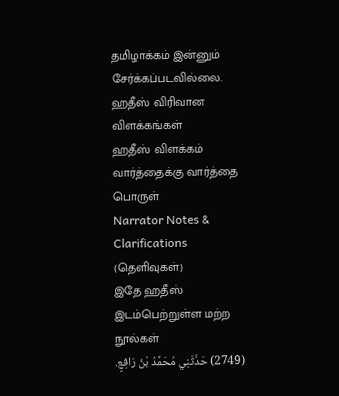தமிழாக்கம் இன்னும் சேர்க்கப்படவில்லை.
ஹதீஸ் விரிவான விளக்கங்கள்
ஹதீஸ் விளக்கம்
வார்த்தைக்கு வார்த்தை பொருள்
Narrator Notes & Clarifications (தெளிவுகள்)
இதே ஹதீஸ் இடம்பெற்றுள்ள மற்ற நூல்கள்
(2749) حَدَّثَنِي مُحَمَّدُ بْنُ رَافِعٍ.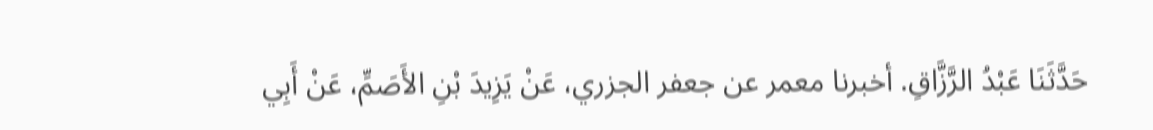حَدَّثَنَا عَبْدُ الرَّزَّاقِ. أخبرنا معمر عن جعفر الجزري، عَنْ يَزِيدَ بْنِ الأَصَمِّ، عَنْ أَبِي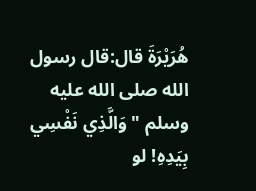هُرَيْرَةَ قال:قال رسول الله صلى الله عليه وسلم "وَالَّذِي نَفْسِي بِيَدِهِ! لو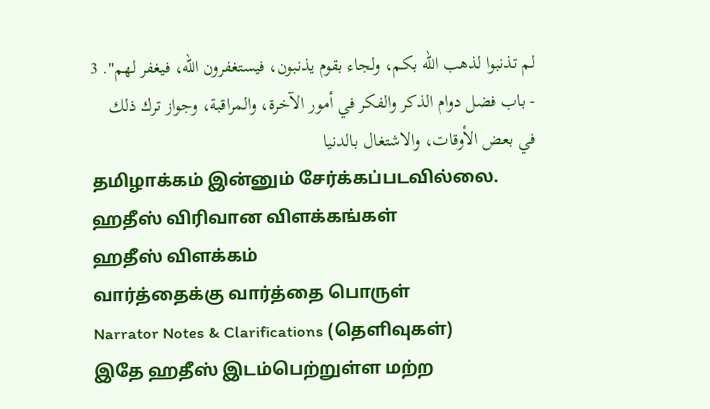لم تذنبوا لذهب الله بكم، ولجاء بقوم يذنبون، فيستغفرون الله، فيغفر لهم". 3 - باب فضل دوام الذكر والفكر في أمور الآخرة، والمراقبة، وجواز ترك ذلك في بعض الأوقات، والاشتغال بالدنيا
தமிழாக்கம் இன்னும் சேர்க்கப்படவில்லை.
ஹதீஸ் விரிவான விளக்கங்கள்
ஹதீஸ் விளக்கம்
வார்த்தைக்கு வார்த்தை பொருள்
Narrator Notes & Clarifications (தெளிவுகள்)
இதே ஹதீஸ் இடம்பெற்றுள்ள மற்ற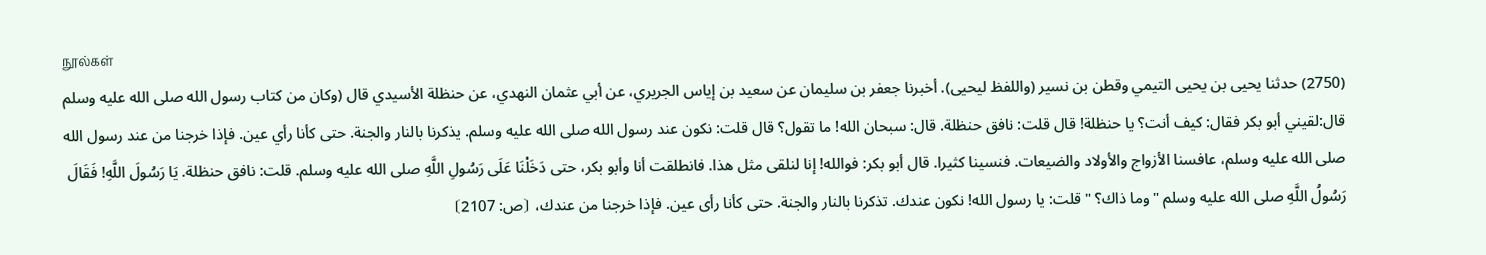நூல்கள்
(2750) حدثنا يحيى بن يحيى التيمي وقطن بن نسير (واللفظ ليحيى). أخبرنا جعفر بن سليمان عن سعيد بن إياس الجريري، عن أبي عثمان النهدي، عن حنظلة الأسيدي قال (وكان من كتاب رسول الله صلى الله عليه وسلم قال:لقيني أبو بكر فقال: كيف أنت؟ يا حنظلة! قال قلت: نافق حنظلة. قال: سبحان الله! ما تقول؟ قال قلت: نكون عند رسول الله صلى الله عليه وسلم. يذكرنا بالنار والجنة. حتى كأنا رأي عين. فإذا خرجنا من عند رسول الله صلى الله عليه وسلم، عافسنا الأزواج والأولاد والضيعات. فنسينا كثيرا. قال أبو بكر: فوالله! إنا لنلقى مثل هذا. فانطلقت أنا وأبو بكر، حتى دَخَلْنَا عَلَى رَسُولِ اللَّهِ صلى الله عليه وسلم. قلت: نافق حنظلة. يَا رَسُولَ اللَّهِ! فَقَالَ رَسُولُ اللَّهِ صلى الله عليه وسلم "وما ذاك؟ " قلت: يا رسول الله! نكون عندك. تذكرنا بالنار والجنة. حتى كأنا رأى عين. فإذا خرجنا من عندك، ⦗ص: 2107⦘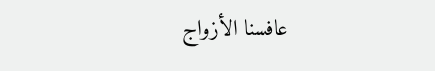عافسنا الأزواج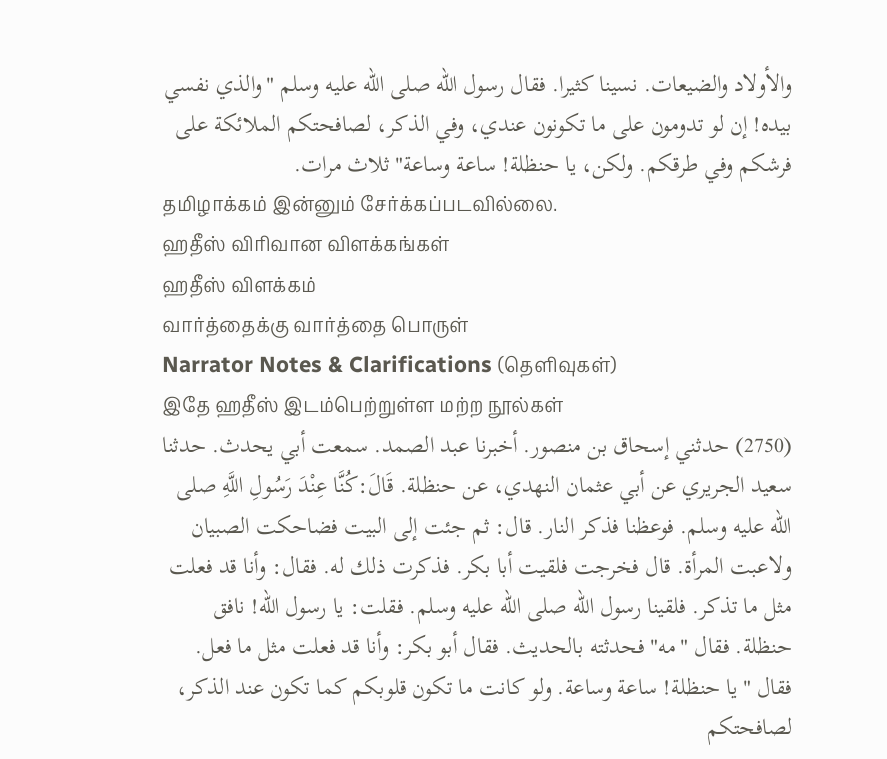والأولاد والضيعات. نسينا كثيرا. فقال رسول الله صلى الله عليه وسلم "والذي نفسي بيده! إن لو تدومون على ما تكونون عندي، وفي الذكر، لصافحتكم الملائكة على فرشكم وفي طرقكم. ولكن، يا حنظلة! ساعة وساعة" ثلاث مرات.
தமிழாக்கம் இன்னும் சேர்க்கப்படவில்லை.
ஹதீஸ் விரிவான விளக்கங்கள்
ஹதீஸ் விளக்கம்
வார்த்தைக்கு வார்த்தை பொருள்
Narrator Notes & Clarifications (தெளிவுகள்)
இதே ஹதீஸ் இடம்பெற்றுள்ள மற்ற நூல்கள்
(2750) حدثني إسحاق بن منصور. أخبرنا عبد الصمد. سمعت أبي يحدث. حدثنا سعيد الجريري عن أبي عثمان النهدي، عن حنظلة. قَالَ:كُنَّا عِنْدَ رَسُولِ اللَّهِ صلى الله عليه وسلم. فوعظنا فذكر النار. قال: ثم جئت إلى البيت فضاحكت الصبيان ولاعبت المرأة. قال فخرجت فلقيت أبا بكر. فذكرت ذلك له. فقال: وأنا قد فعلت مثل ما تذكر. فلقينا رسول الله صلى الله عليه وسلم. فقلت: يا رسول الله! نافق حنظلة. فقال "مه" فحدثته بالحديث. فقال أبو بكر: وأنا قد فعلت مثل ما فعل. فقال "يا حنظلة! ساعة وساعة. ولو كانت ما تكون قلوبكم كما تكون عند الذكر، لصافحتكم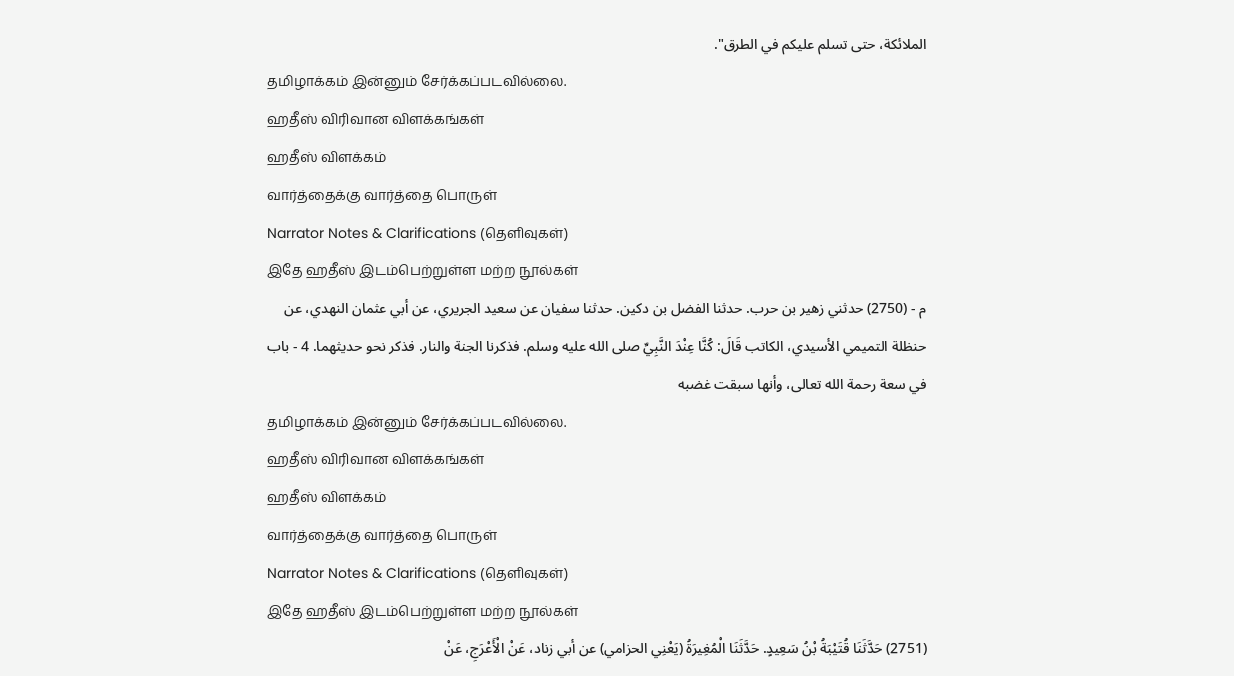الملائكة، حتى تسلم عليكم في الطرق".
தமிழாக்கம் இன்னும் சேர்க்கப்படவில்லை.
ஹதீஸ் விரிவான விளக்கங்கள்
ஹதீஸ் விளக்கம்
வார்த்தைக்கு வார்த்தை பொருள்
Narrator Notes & Clarifications (தெளிவுகள்)
இதே ஹதீஸ் இடம்பெற்றுள்ள மற்ற நூல்கள்
م - (2750) حدثني زهير بن حرب. حدثنا الفضل بن دكين. حدثنا سفيان عن سعيد الجريري، عن أبي عثمان النهدي، عن حنظلة التميمي الأسيدي، الكاتب قَالَ: كُنَّا عِنْدَ النَّبِيِّ صلى الله عليه وسلم. فذكرنا الجنة والنار. فذكر نحو حديثهما. 4 - باب في سعة رحمة الله تعالى، وأنها سبقت غضبه
தமிழாக்கம் இன்னும் சேர்க்கப்படவில்லை.
ஹதீஸ் விரிவான விளக்கங்கள்
ஹதீஸ் விளக்கம்
வார்த்தைக்கு வார்த்தை பொருள்
Narrator Notes & Clarifications (தெளிவுகள்)
இதே ஹதீஸ் இடம்பெற்றுள்ள மற்ற நூல்கள்
(2751) حَدَّثَنَا قُتَيْبَةُ بْنُ سَعِيدٍ. حَدَّثَنَا الْمُغِيرَةُ (يَعْنِي الحزامي) عن أبي زناد، عَنْ الْأَعْرَجِ، عَنْ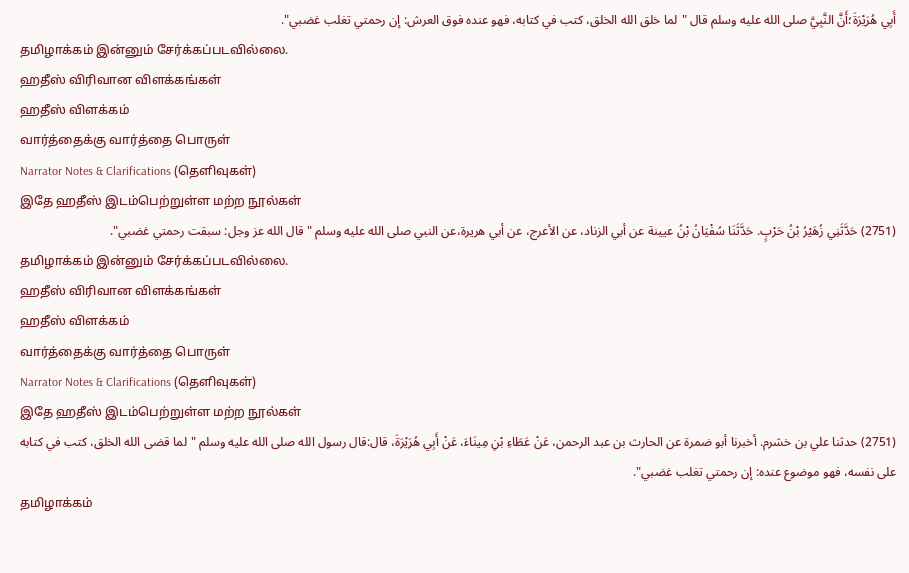أَبِي هُرَيْرَةَ؛أَنَّ النَّبِيَّ صلى الله عليه وسلم قال "لما خلق الله الخلق، كتب في كتابه، فهو عنده فوق العرش: إن رحمتي تغلب غضبي".
தமிழாக்கம் இன்னும் சேர்க்கப்படவில்லை.
ஹதீஸ் விரிவான விளக்கங்கள்
ஹதீஸ் விளக்கம்
வார்த்தைக்கு வார்த்தை பொருள்
Narrator Notes & Clarifications (தெளிவுகள்)
இதே ஹதீஸ் இடம்பெற்றுள்ள மற்ற நூல்கள்
(2751) حَدَّثَنِي زُهَيْرُ بْنُ حَرْبٍ. حَدَّثَنَا سُفْيَانُ بْنُ عيينة عن أبي الزناد، عن الأعرج، عن أبي هريرة،عن النبي صلى الله عليه وسلم "قال الله عز وجل: سبقت رحمتي غضبي".
தமிழாக்கம் இன்னும் சேர்க்கப்படவில்லை.
ஹதீஸ் விரிவான விளக்கங்கள்
ஹதீஸ் விளக்கம்
வார்த்தைக்கு வார்த்தை பொருள்
Narrator Notes & Clarifications (தெளிவுகள்)
இதே ஹதீஸ் இடம்பெற்றுள்ள மற்ற நூல்கள்
(2751) حدثنا علي بن خشرم. أخبرنا أبو ضمرة عن الحارث بن عبد الرحمن، عَنْ عَطَاءِ بْنِ مِينَاءَ، عَنْ أَبِي هُرَيْرَةَ، قال:قال رسول الله صلى الله عليه وسلم "لما قضى الله الخلق، كتب في كتابه على نفسه، فهو موضوع عنده: إن رحمتي تغلب غضبي".
தமிழாக்கம்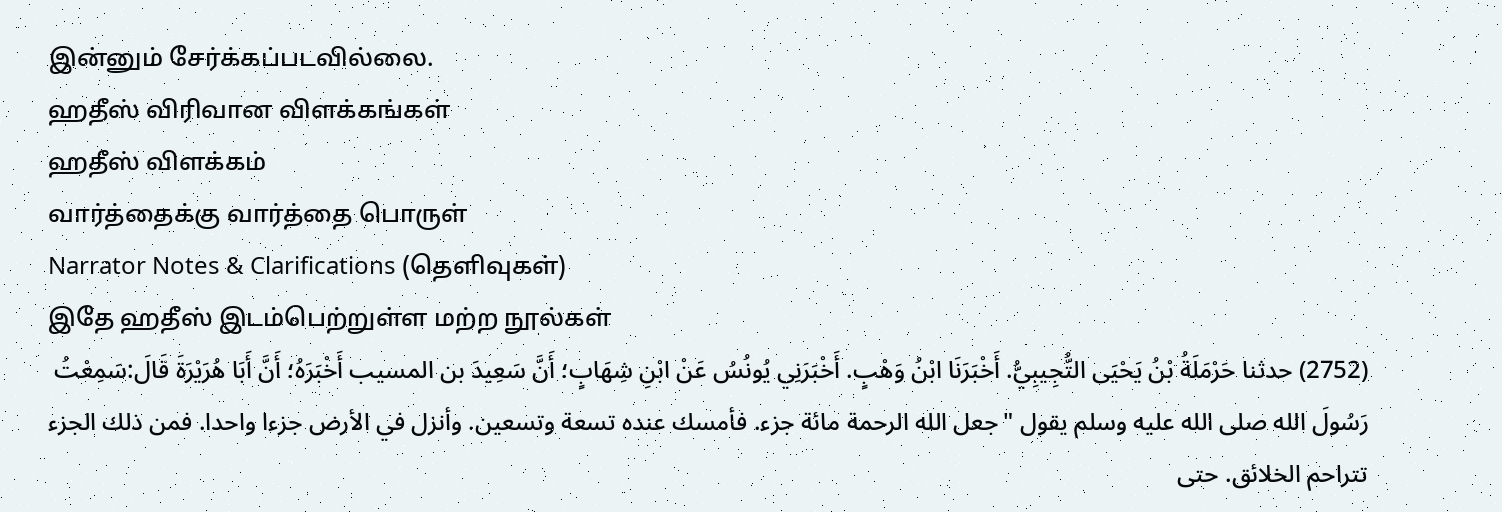இன்னும் சேர்க்கப்படவில்லை.
ஹதீஸ் விரிவான விளக்கங்கள்
ஹதீஸ் விளக்கம்
வார்த்தைக்கு வார்த்தை பொருள்
Narrator Notes & Clarifications (தெளிவுகள்)
இதே ஹதீஸ் இடம்பெற்றுள்ள மற்ற நூல்கள்
(2752) حدثنا حَرْمَلَةُ بْنُ يَحْيَى التُّجِيبِيُّ. أَخْبَرَنَا ابْنُ وَهْبٍ. أَخْبَرَنِي يُونُسُ عَنْ ابْنِ شِهَابٍ؛ أَنَّ سَعِيدَ بن المسيب أَخْبَرَهُ؛ أَنَّ أَبَا هُرَيْرَةَ قَالَ:سَمِعْتُ رَسُولَ الله صلى الله عليه وسلم يقول "جعل الله الرحمة مائة جزء. فأمسك عنده تسعة وتسعين. وأنزل في الأرض جزءا واحدا. فمن ذلك الجزء تتراحم الخلائق. حتى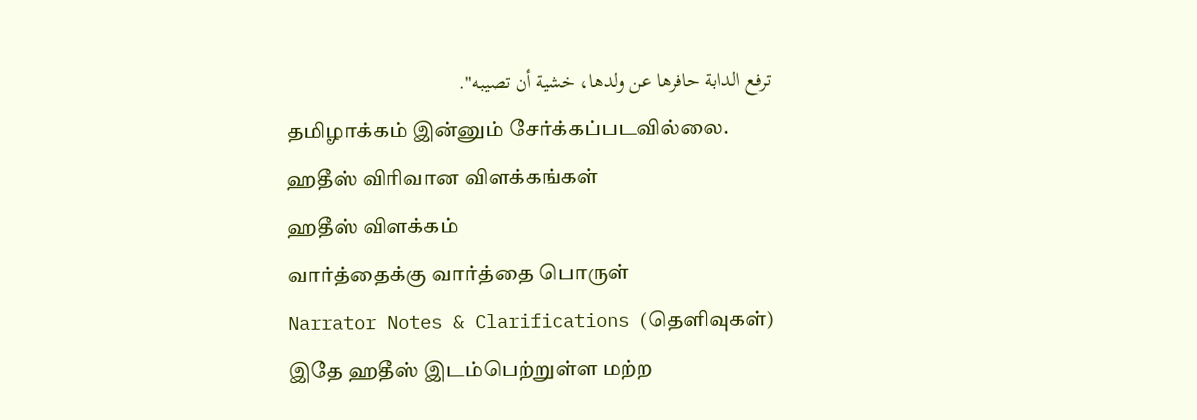ترفع الدابة حافرها عن ولدها، خشية أن تصيبه".
தமிழாக்கம் இன்னும் சேர்க்கப்படவில்லை.
ஹதீஸ் விரிவான விளக்கங்கள்
ஹதீஸ் விளக்கம்
வார்த்தைக்கு வார்த்தை பொருள்
Narrator Notes & Clarifications (தெளிவுகள்)
இதே ஹதீஸ் இடம்பெற்றுள்ள மற்ற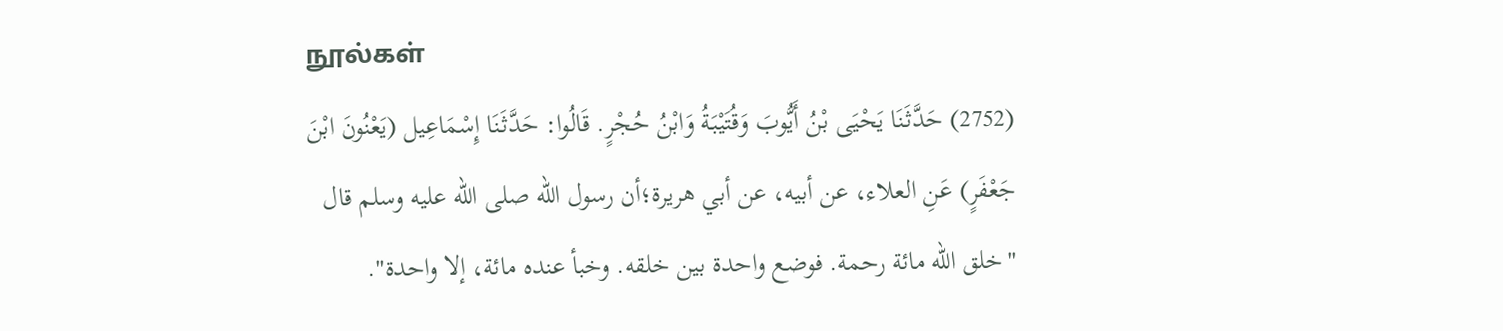நூல்கள்
(2752) حَدَّثَنَا يَحْيَى بْنُ أَيُّوبَ وَقُتَيْبَةُ وَابْنُ حُجْرٍ. قَالُوا: حَدَّثَنَا إِسْمَاعِيل (يَعْنُونَ ابْنَ جَعْفَرٍ) عَنِ العلاء، عن أبيه، عن أبي هريرة؛أن رسول الله صلى الله عليه وسلم قال "خلق الله مائة رحمة. فوضع واحدة بين خلقه. وخبأ عنده مائة، إلا واحدة".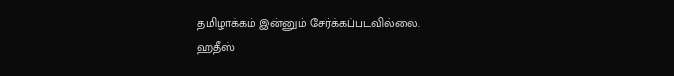தமிழாக்கம் இன்னும் சேர்க்கப்படவில்லை.
ஹதீஸ்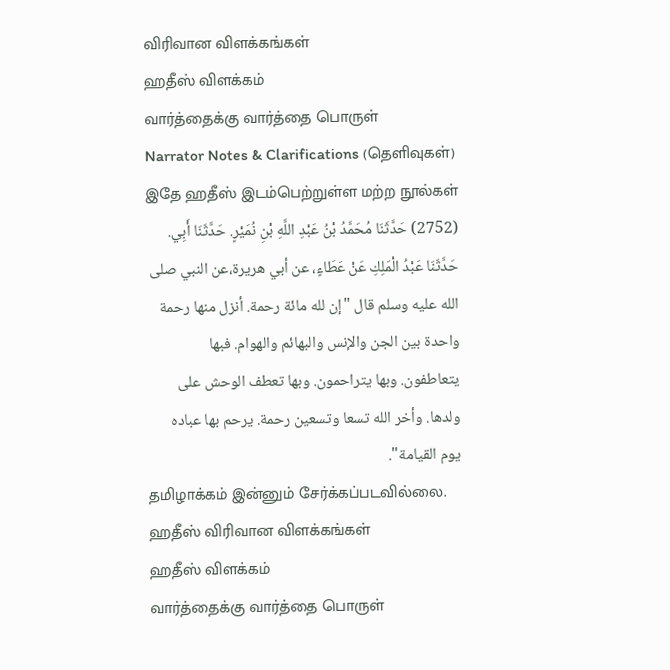விரிவான விளக்கங்கள்
ஹதீஸ் விளக்கம்
வார்த்தைக்கு வார்த்தை பொருள்
Narrator Notes & Clarifications (தெளிவுகள்)
இதே ஹதீஸ் இடம்பெற்றுள்ள மற்ற நூல்கள்
(2752) حَدَّثَنَا مُحَمَّدُ بْنُ عَبْدِ اللَّهِ بْنِ نُمَيْرٍ. حَدَّثَنَا أَبِي. حَدَّثَنَا عَبْدُ الْمَلِكِ عَنْ عَطَاءٍ، عن أبي هريرة،عن النبي صلى الله عليه وسلم قال "إن لله مائة رحمة. أنزل منها رحمة واحدة بين الجن والإنس والبهائم والهوام. فبها يتعاطفون. وبها يتراحمون. وبها تعطف الوحش على ولدها. وأخر الله تسعا وتسعين رحمة. يرحم بها عباده يوم القيامة".
தமிழாக்கம் இன்னும் சேர்க்கப்படவில்லை.
ஹதீஸ் விரிவான விளக்கங்கள்
ஹதீஸ் விளக்கம்
வார்த்தைக்கு வார்த்தை பொருள்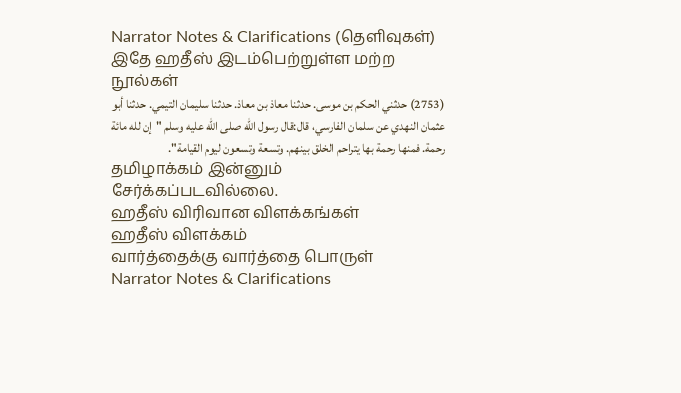Narrator Notes & Clarifications (தெளிவுகள்)
இதே ஹதீஸ் இடம்பெற்றுள்ள மற்ற நூல்கள்
(2753) حدثني الحكم بن موسى. حدثنا معاذ بن معاذ. حدثنا سليمان التيمي. حدثنا أبو عثمان النهدي عن سلمان الفارسي، قال:قال رسول الله صلى الله عليه وسلم "إن لله مائة رحمة. فمنها رحمة بها يتراحم الخلق بينهم. وتسعة وتسعون ليوم القيامة".
தமிழாக்கம் இன்னும் சேர்க்கப்படவில்லை.
ஹதீஸ் விரிவான விளக்கங்கள்
ஹதீஸ் விளக்கம்
வார்த்தைக்கு வார்த்தை பொருள்
Narrator Notes & Clarifications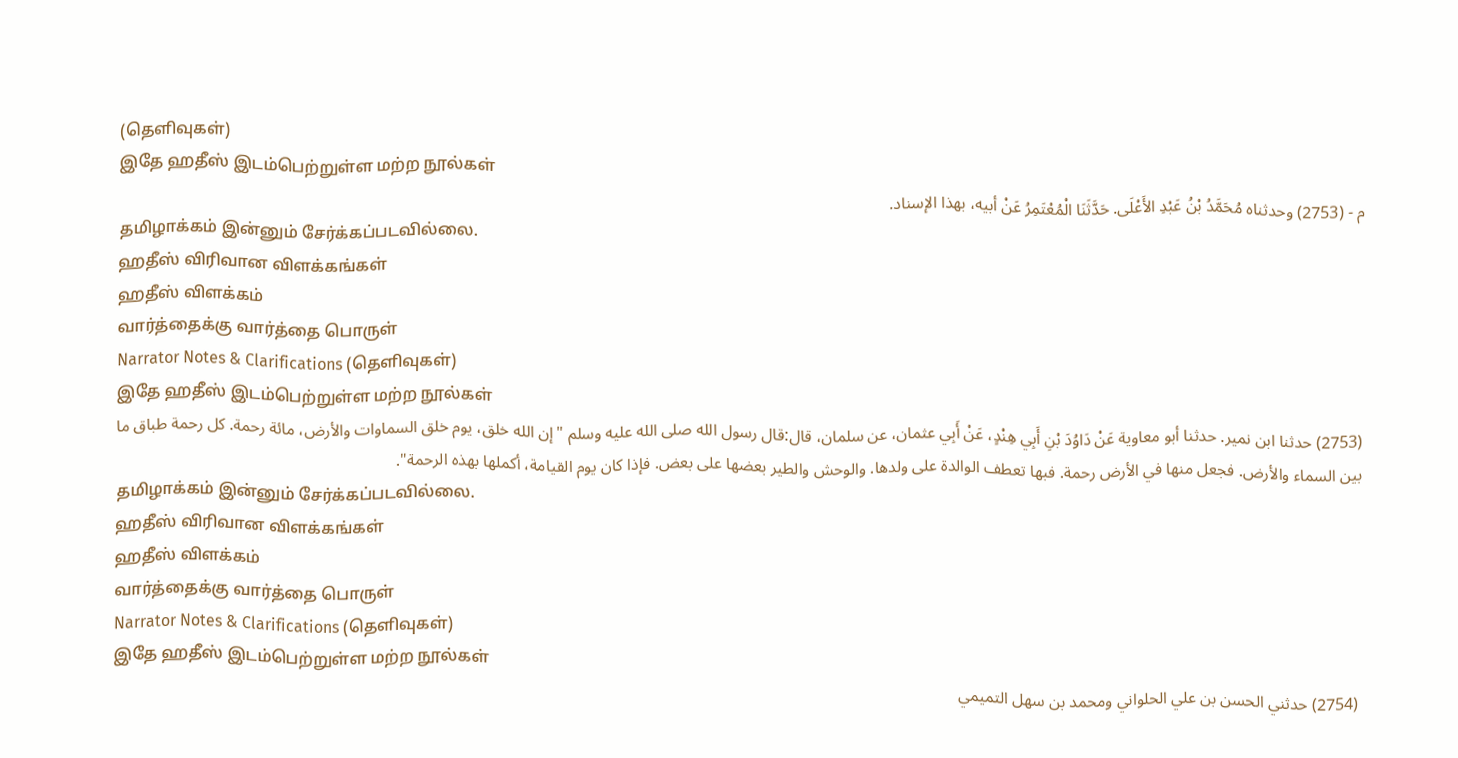(தெளிவுகள்)
இதே ஹதீஸ் இடம்பெற்றுள்ள மற்ற நூல்கள்
م - (2753) وحدثناه مُحَمَّدُ بْنُ عَبْدِ الأَعْلَى. حَدَّثَنَا الْمُعْتَمِرُ عَنْ أبيه، بهذا الإسناد.
தமிழாக்கம் இன்னும் சேர்க்கப்படவில்லை.
ஹதீஸ் விரிவான விளக்கங்கள்
ஹதீஸ் விளக்கம்
வார்த்தைக்கு வார்த்தை பொருள்
Narrator Notes & Clarifications (தெளிவுகள்)
இதே ஹதீஸ் இடம்பெற்றுள்ள மற்ற நூல்கள்
(2753) حدثنا ابن نمير. حدثنا أبو معاوية عَنْ دَاوُدَ بْنِ أَبِي هِنْدٍ، عَنْ أَبِي عثمان، عن سلمان، قال:قال رسول الله صلى الله عليه وسلم "إن الله خلق، يوم خلق السماوات والأرض، مائة رحمة. كل رحمة طباق ما بين السماء والأرض. فجعل منها في الأرض رحمة. فبها تعطف الوالدة على ولدها. والوحش والطير بعضها على بعض. فإذا كان يوم القيامة، أكملها بهذه الرحمة".
தமிழாக்கம் இன்னும் சேர்க்கப்படவில்லை.
ஹதீஸ் விரிவான விளக்கங்கள்
ஹதீஸ் விளக்கம்
வார்த்தைக்கு வார்த்தை பொருள்
Narrator Notes & Clarifications (தெளிவுகள்)
இதே ஹதீஸ் இடம்பெற்றுள்ள மற்ற நூல்கள்
(2754) حدثني الحسن بن علي الحلواني ومحمد بن سهل التميمي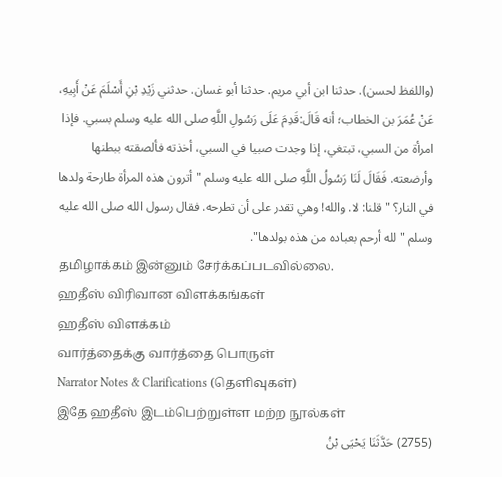(واللفظ لحسن). حدثنا ابن أبي مريم. حدثنا أبو غسان. حدثني زَيْدِ بْنِ أَسْلَمَ عَنْ أَبِيهِ، عَنْ عُمَرَ بن الخطاب؛ أنه قَالَ:قَدِمَ عَلَى رَسُولِ اللَّهِ صلى الله عليه وسلم بسبي. فإذا امرأة من السبي، تبتغي، إذا وجدت صبيا في السبي، أخذته فألصقته ببطنها وأرضعته. فَقَالَ لَنَا رَسُولُ اللَّهِ صلى الله عليه وسلم "أترون هذه المرأة طارحة ولدها في النار؟ " قلنا: لا. والله! وهي تقدر على أن تطرحه. فقال رسول الله صلى الله عليه وسلم "لله أرحم بعباده من هذه بولدها".
தமிழாக்கம் இன்னும் சேர்க்கப்படவில்லை.
ஹதீஸ் விரிவான விளக்கங்கள்
ஹதீஸ் விளக்கம்
வார்த்தைக்கு வார்த்தை பொருள்
Narrator Notes & Clarifications (தெளிவுகள்)
இதே ஹதீஸ் இடம்பெற்றுள்ள மற்ற நூல்கள்
(2755) حَدَّثَنَا يَحْيَى بْنُ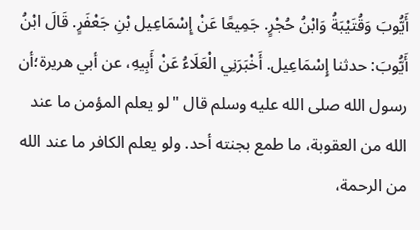أَيُّوبَ وَقُتَيْبَةُ وَابْنُ حُجْرٍ. جَمِيعًا عَنْ إِسْمَاعِيل بْنِ جَعْفَرٍ. قَالَ ابْنُ أَيُّوبَ: حدثنا إِسْمَاعِيل. أَخْبَرَنِي الْعَلَاءُ عَنْ أَبِيهِ، عن أبي هريرة؛أن رسول الله صلى الله عليه وسلم قال "لو يعلم المؤمن ما عند الله من العقوبة، ما طمع بجنته أحد. ولو يعلم الكافر ما عند الله من الرحمة،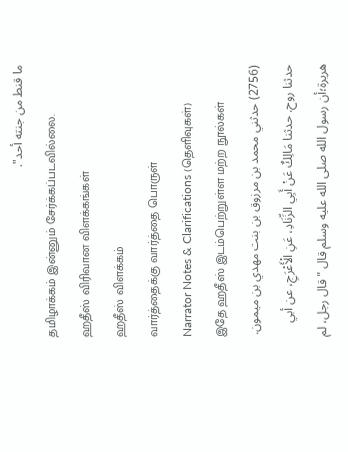ما قنط من جنته أحد".
தமிழாக்கம் இன்னும் சேர்க்கப்படவில்லை.
ஹதீஸ் விரிவான விளக்கங்கள்
ஹதீஸ் விளக்கம்
வார்த்தைக்கு வார்த்தை பொருள்
Narrator Notes & Clarifications (தெளிவுகள்)
இதே ஹதீஸ் இடம்பெற்றுள்ள மற்ற நூல்கள்
(2756) حدثني محمد بن مرزوق بن بنت مهدي بن ميمون. حدثنا روح. حدثنا مَالِكٌ عَنْ أَبِي الزِّنَادِ، عَنِ الْأَعْرَجِ، عن أبي هريرة؛أن رسول الله صلى الله عليه وسلم قال "قال رجل، لم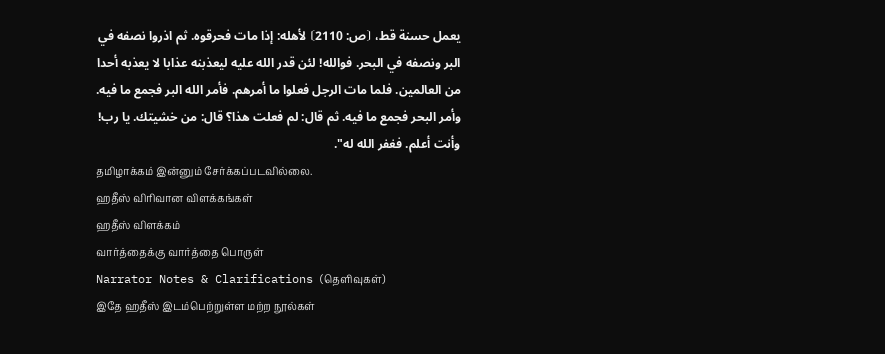يعمل حسنة قط، ⦗ص: 2110⦘ لأهله: إذا مات فحرقوه. ثم اذروا نصفه في البر ونصفه في البحر. فوالله! لئن قدر الله عليه ليعذبنه عذابا لا يعذبه أحدا من العالمين. فلما مات الرجل فعلوا ما أمرهم. فأمر الله البر فجمع ما فيه. وأمر البحر فجمع ما فيه. ثم قال: لم فعلت هذا؟ قال: من خشيتك. يا رب! وأنت أعلم. فغفر الله له".
தமிழாக்கம் இன்னும் சேர்க்கப்படவில்லை.
ஹதீஸ் விரிவான விளக்கங்கள்
ஹதீஸ் விளக்கம்
வார்த்தைக்கு வார்த்தை பொருள்
Narrator Notes & Clarifications (தெளிவுகள்)
இதே ஹதீஸ் இடம்பெற்றுள்ள மற்ற நூல்கள்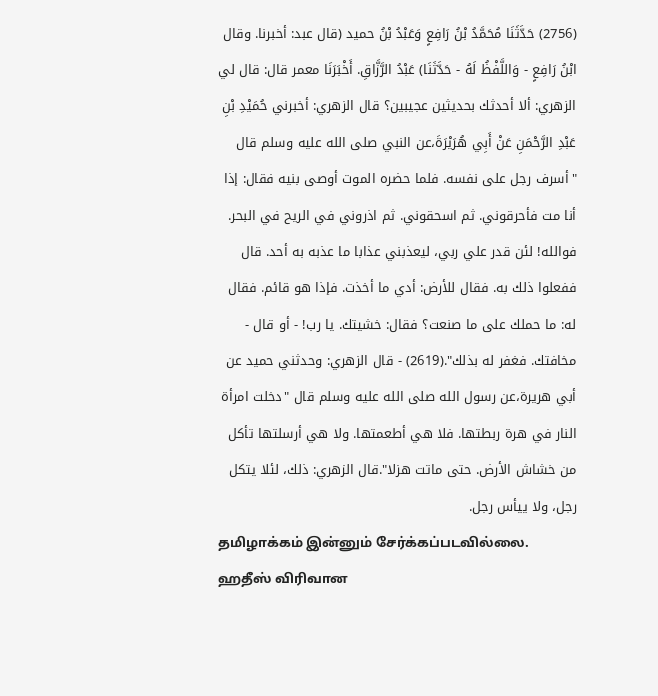(2756) حَدَّثَنَا مُحَمَّدُ بْنُ رَافِعٍ وَعَبْدُ بْنُ حميد (قال عبد: أخبرنا. وقال ابْنُ رَافِعٍ - وَاللَّفْظُ لَهُ - حَدَّثَنَا) عَبْدُ الرَّزَّاقِ. أَخْبَرَنَا معمر قال: قال لي الزهري: ألا أحدثك بحديثين عجيبين؟ قال الزهري: أخبرني حُمَيْدِ بْنِ عَبْدِ الرَّحْمَنِ عَنْ أَبِي هُرَيْرَةَ،عن النبي صلى الله عليه وسلم قال "أسرف رجل على نفسه. فلما حضره الموت أوصى بنيه فقال: إذا أنا مت فأحرقوني. ثم اسحقوني. ثم اذروني في الريح في البحر. فوالله! لئن قدر علي ربي، ليعذبني عذابا ما عذبه به أحد. قال ففعلوا ذلك به. فقال للأرض: أدي ما أخذت. فإذا هو قائم. فقال له: ما حملك على ما صنعت؟ فقال: خشيتك. يا رب! - أو قال - مخافتك. فغفر له بذلك".(2619) - قال الزهري: وحدثني حميد عن أبي هريرة،عن رسول الله صلى الله عليه وسلم قال "دخلت امرأة النار في هرة ربطتها. فلا هي أطعمتها. ولا هي أرسلتها تأكل من خشاش الأرض. حتى ماتت هزلا".قال الزهري: ذلك، لئلا يتكل رجل، ولا ييأس رجل.
தமிழாக்கம் இன்னும் சேர்க்கப்படவில்லை.
ஹதீஸ் விரிவான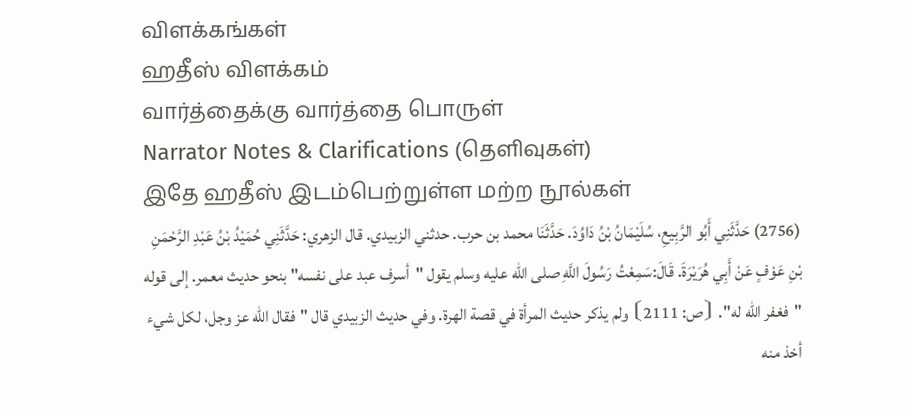விளக்கங்கள்
ஹதீஸ் விளக்கம்
வார்த்தைக்கு வார்த்தை பொருள்
Narrator Notes & Clarifications (தெளிவுகள்)
இதே ஹதீஸ் இடம்பெற்றுள்ள மற்ற நூல்கள்
(2756) حَدَّثَنِي أَبُو الرَّبِيعِ، سُلَيْمَانُ بْنُ دَاوُدَ. حَدَّثَنَا محمد بن حرب. حدثني الزبيدي. قال الزهري: حَدَّثَنِي حُمَيْدُ بْنُ عَبْدِ الرَّحْمَنِ بْنِ عَوْفٍ عَنْ أَبِي هُرَيْرَةَ. قَالَ:سَمِعْتُ رَسُولَ اللَّهِ صلى الله عليه وسلم يقول "أسرف عبد على نفسه" بنحو حديث معمر. إلى قوله "فغفر الله له". ⦗ص: 2111⦘ ولم يذكر حديث المرأة في قصة الهرة. وفي حديث الزبيدي قال "فقال الله عز وجل، لكل شيء أخذ منه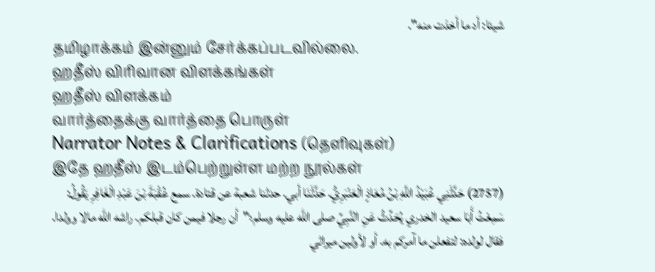شيئا: أد ما أخذت منه".
தமிழாக்கம் இன்னும் சேர்க்கப்படவில்லை.
ஹதீஸ் விரிவான விளக்கங்கள்
ஹதீஸ் விளக்கம்
வார்த்தைக்கு வார்த்தை பொருள்
Narrator Notes & Clarifications (தெளிவுகள்)
இதே ஹதீஸ் இடம்பெற்றுள்ள மற்ற நூல்கள்
(2757) حَدَّثَنِي عُبَيْدُ اللَّهِ بْنُ مُعَاذٍ الْعَنْبَرِيُّ. حَدَّثَنَا أبي. حدثنا شعبة عن قتادة. سمع عُقْبَةَ بْنَ عَبْدِ الْغَافِرِ يَقُولُ: سَمِعْتُ أَبَا سعيد الخدري يُحَدِّثُ عَنِ النَّبِيِّ صلى الله عليه وسلم؛"أن رجلا فيمن كان قبلكم. راشه الله مالا وولدا. فقال لولده: لتفعلن ما آمركم به. أو لأولين ميراثي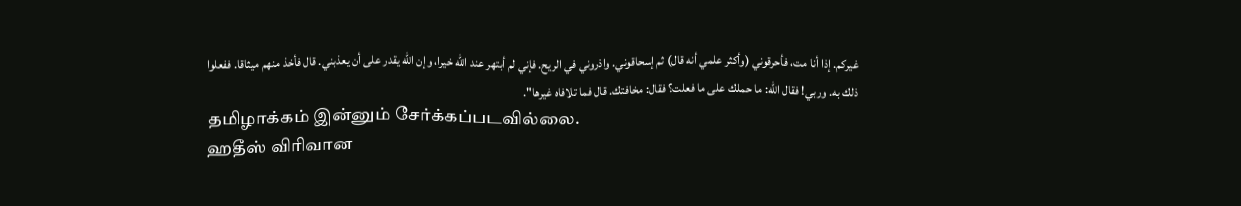غيركم. إذا أنا مت، فأحرقوني (وأكثر علمي أنه قال) ثم إسحاقوني. واذروني في الريح. فإني لم أبتهر عند الله خيرا، وإن الله يقدر على أن يعذبني. قال فأخذ منهم ميثاقا. ففعلوا ذلك به. وربي! فقال الله: ما حملك على ما فعلت؟ فقال: مخافتك. قال فما تلافاه غيرها".
தமிழாக்கம் இன்னும் சேர்க்கப்படவில்லை.
ஹதீஸ் விரிவான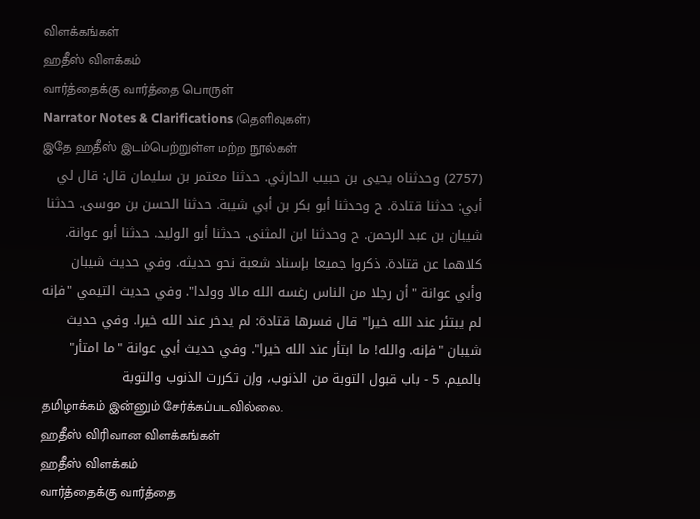விளக்கங்கள்
ஹதீஸ் விளக்கம்
வார்த்தைக்கு வார்த்தை பொருள்
Narrator Notes & Clarifications (தெளிவுகள்)
இதே ஹதீஸ் இடம்பெற்றுள்ள மற்ற நூல்கள்
(2757) وحدثناه يحيى بن حبيب الحارثي. حدثنا معتمر بن سليمان قال: قال لي أبي: حدثنا قتادة. ح وحدثنا أبو بكر بن أبي شيبة. حدثنا الحسن بن موسى. حدثنا شيبان بن عبد الرحمن. ح وحدثنا ابن المثنى. حدثنا أبو الوليد. حدثنا أبو عوانة. كلاهما عن قتادة. ذكروا جميعا بإسناد شعبة نحو حديثه. وفي حديث شيبان وأبي عوانة "أن رجلا من الناس رغسه الله مالا وولدا". وفي حديث التيمي "فإنه لم يبتئر عند الله خيرا" قال فسرها قتادة: لم يدخر عند الله خيرا. وفي حديث شيبان "فإنه. والله! ما ابتأر عند الله خيرا". وفي حديث أبي عوانة "ما امتأر" بالميم. 5 - باب قبول التوبة من الذنوب، وإن تكررت الذنوب والتوبة
தமிழாக்கம் இன்னும் சேர்க்கப்படவில்லை.
ஹதீஸ் விரிவான விளக்கங்கள்
ஹதீஸ் விளக்கம்
வார்த்தைக்கு வார்த்தை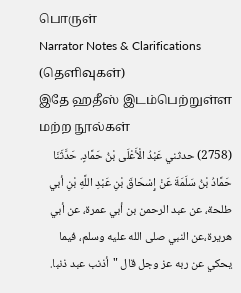பொருள்
Narrator Notes & Clarifications (தெளிவுகள்)
இதே ஹதீஸ் இடம்பெற்றுள்ள மற்ற நூல்கள்
(2758) حدثني عَبْدُ الْأَعْلَى بْنُ حَمَّادٍ. حَدَّثَنَا حَمَّادُ بْنُ سَلَمَةَ عَنْ إِسْحَاقَ بْنِ عَبْدِ اللَّهِ بْنِ أبي طلحة، عن عبد الرحمن بن أبي عمرة، عن أبي هريرة،عن النبي صلى الله عليه وسلم، فيما يحكي عن ربه عز وجل قال "أذنب عبد ذنبا.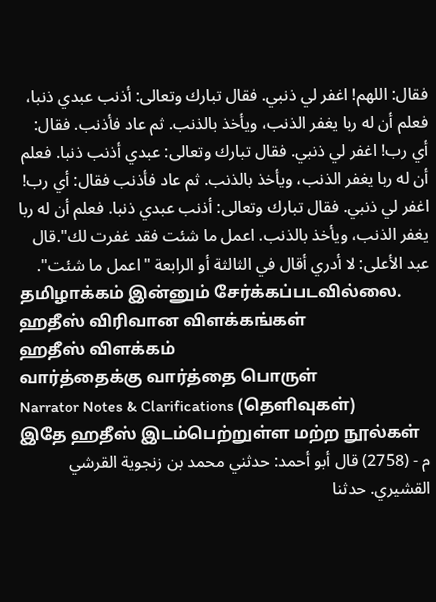فقال: اللهم! اغفر لي ذنبي. فقال تبارك وتعالى: أذنب عبدي ذنبا، فعلم أن له ربا يغفر الذنب، ويأخذ بالذنب. ثم عاد فأذنب. فقال: أي رب! اغفر لي ذنبي. فقال تبارك وتعالى: عبدي أذنب ذنبا. فعلم أن له ربا يغفر الذنب، ويأخذ بالذنب. ثم عاد فأذنب فقال: أي رب! اغفر لي ذنبي. فقال تبارك وتعالى: أذنب عبدي ذنبا. فعلم أن له ربا يغفر الذنب، ويأخذ بالذنب. اعمل ما شئت فقد غفرت لك".قال عبد الأعلى: لا أدري أقال في الثالثة أو الرابعة "اعمل ما شئت".
தமிழாக்கம் இன்னும் சேர்க்கப்படவில்லை.
ஹதீஸ் விரிவான விளக்கங்கள்
ஹதீஸ் விளக்கம்
வார்த்தைக்கு வார்த்தை பொருள்
Narrator Notes & Clarifications (தெளிவுகள்)
இதே ஹதீஸ் இடம்பெற்றுள்ள மற்ற நூல்கள்
م - (2758) قال أبو أحمد: حدثني محمد بن زنجوية القرشي القشيري. حدثنا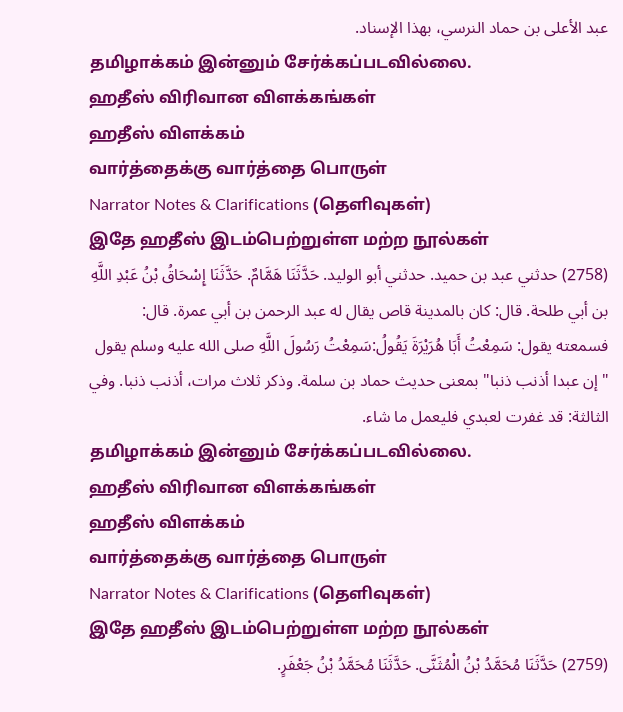عبد الأعلى بن حماد النرسي، بهذا الإسناد.
தமிழாக்கம் இன்னும் சேர்க்கப்படவில்லை.
ஹதீஸ் விரிவான விளக்கங்கள்
ஹதீஸ் விளக்கம்
வார்த்தைக்கு வார்த்தை பொருள்
Narrator Notes & Clarifications (தெளிவுகள்)
இதே ஹதீஸ் இடம்பெற்றுள்ள மற்ற நூல்கள்
(2758) حدثني عبد بن حميد. حدثني أبو الوليد. حَدَّثَنَا هَمَّامٌ. حَدَّثَنَا إِسْحَاقُ بْنُ عَبْدِ اللَّهِ بن أبي طلحة. قال: كان بالمدينة قاص يقال له عبد الرحمن بن أبي عمرة. قال: فسمعته يقول: سَمِعْتُ أَبَا هُرَيْرَةَ يَقُولُ:سَمِعْتُ رَسُولَ اللَّهِ صلى الله عليه وسلم يقول "إن عبدا أذنب ذنبا" بمعنى حديث حماد بن سلمة. وذكر ثلاث مرات، أذنب ذنبا. وفي الثالثة: قد غفرت لعبدي فليعمل ما شاء.
தமிழாக்கம் இன்னும் சேர்க்கப்படவில்லை.
ஹதீஸ் விரிவான விளக்கங்கள்
ஹதீஸ் விளக்கம்
வார்த்தைக்கு வார்த்தை பொருள்
Narrator Notes & Clarifications (தெளிவுகள்)
இதே ஹதீஸ் இடம்பெற்றுள்ள மற்ற நூல்கள்
(2759) حَدَّثَنَا مُحَمَّدُ بْنُ الْمُثَنَّى. حَدَّثَنَا مُحَمَّدُ بْنُ جَعْفَرٍ.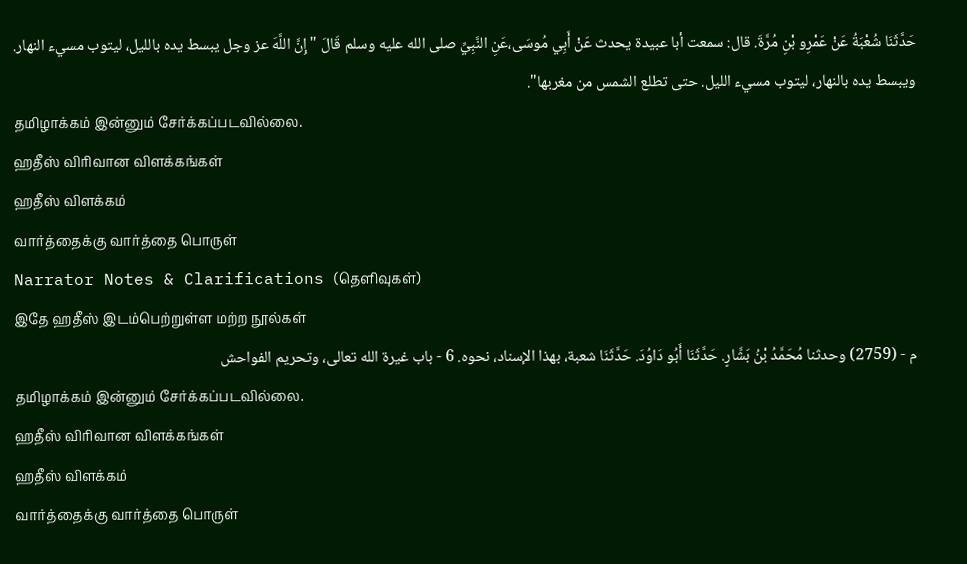حَدَّثَنَا شُعْبَةُ عَنْ عَمْرِو بْنِ مُرَّةَ. قال: سمعت أبا عبيدة يحدث عَنْ أَبِي مُوسَى،عَنِ النَّبِيِّ صلى الله عليه وسلم قَالَ "إِنَّ اللَّهَ عز وجل يبسط يده بالليل، ليتوب مسيء النهار. ويبسط يده بالنهار، ليتوب مسيء الليل. حتى تطلع الشمس من مغربها".
தமிழாக்கம் இன்னும் சேர்க்கப்படவில்லை.
ஹதீஸ் விரிவான விளக்கங்கள்
ஹதீஸ் விளக்கம்
வார்த்தைக்கு வார்த்தை பொருள்
Narrator Notes & Clarifications (தெளிவுகள்)
இதே ஹதீஸ் இடம்பெற்றுள்ள மற்ற நூல்கள்
م - (2759) وحدثنا مُحَمَّدُ بْنُ بَشَّارٍ. حَدَّثَنَا أَبُو دَاوُدَ. حَدَّثَنَا شعبة، بهذا الإسناد، نحوه. 6 - باب غيرة الله تعالى، وتحريم الفواحش
தமிழாக்கம் இன்னும் சேர்க்கப்படவில்லை.
ஹதீஸ் விரிவான விளக்கங்கள்
ஹதீஸ் விளக்கம்
வார்த்தைக்கு வார்த்தை பொருள்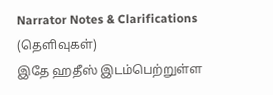Narrator Notes & Clarifications (தெளிவுகள்)
இதே ஹதீஸ் இடம்பெற்றுள்ள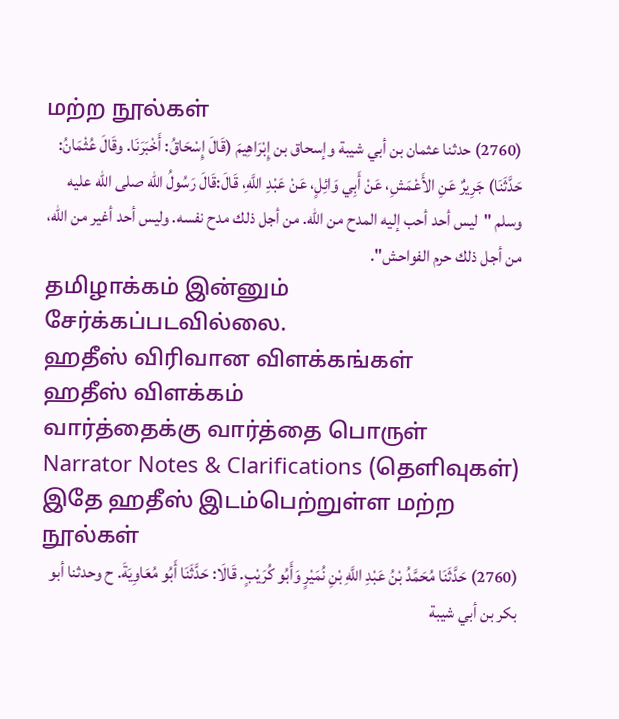மற்ற நூல்கள்
(2760) حدثنا عثمان بن أبي شيبة وإسحاق بن إِبْرَاهِيمَ (قَالَ إِسْحَاقُ: أَخْبَرَنَا. وقَالَ عُثْمَانُ: حَدَّثَنَا) جَرِيرٌ عَنِ الأَعْمَشِ، عَنْ أَبِي وَائِلٍ، عَنْ عَبْدِ اللَّهِ، قَالَ:قَالَ رَسُولُ الله صلى الله عليه وسلم "ليس أحد أحب إليه المدح من الله. من أجل ذلك مدح نفسه. وليس أحد أغير من الله، من أجل ذلك حرم الفواحش".
தமிழாக்கம் இன்னும் சேர்க்கப்படவில்லை.
ஹதீஸ் விரிவான விளக்கங்கள்
ஹதீஸ் விளக்கம்
வார்த்தைக்கு வார்த்தை பொருள்
Narrator Notes & Clarifications (தெளிவுகள்)
இதே ஹதீஸ் இடம்பெற்றுள்ள மற்ற நூல்கள்
(2760) حَدَّثَنَا مُحَمَّدُ بْنُ عَبْدِ اللَّهِ بْنِ نُمَيْرٍ وَأَبُو كُرَيْبٍ. قَالَا: حَدَّثَنَا أَبُو مُعَاوِيَةَ. ح وحدثنا أبو بكر بن أبي شيبة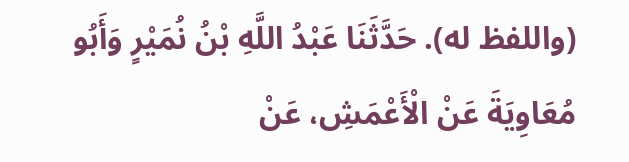(واللفظ له). حَدَّثَنَا عَبْدُ اللَّهِ بْنُ نُمَيْرٍ وَأَبُو مُعَاوِيَةَ عَنْ الْأَعْمَشِ، عَنْ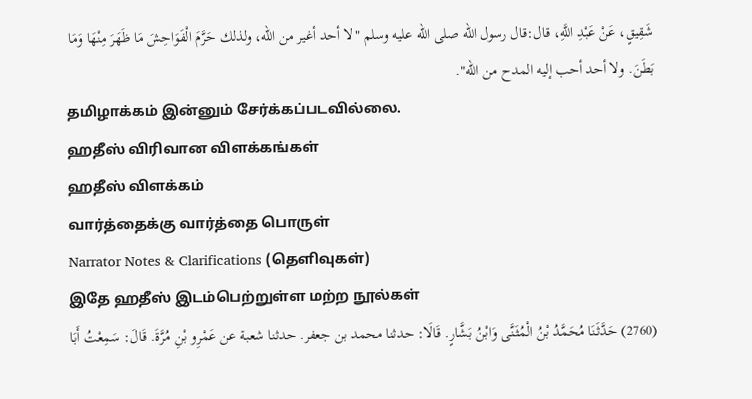شَقِيقٍ، عَنْ عَبْدِ اللَّهِ، قال:قال رسول الله صلى الله عليه وسلم "لا أحد أغير من الله، ولذلك حَرَّمَ الْفَوَاحِشَ مَا ظَهَرَ مِنْهَا وَمَا بَطَنَ. ولا أحد أحب إليه المدح من الله".
தமிழாக்கம் இன்னும் சேர்க்கப்படவில்லை.
ஹதீஸ் விரிவான விளக்கங்கள்
ஹதீஸ் விளக்கம்
வார்த்தைக்கு வார்த்தை பொருள்
Narrator Notes & Clarifications (தெளிவுகள்)
இதே ஹதீஸ் இடம்பெற்றுள்ள மற்ற நூல்கள்
(2760) حَدَّثَنَا مُحَمَّدُ بْنُ الْمُثَنَّى وَابْنُ بَشَّارٍ. قَالَا: حدثنا محمد بن جعفر. حدثنا شعبة عن عَمْرِو بْنِ مُرَّةَ. قَالَ: سَمِعْتُ أَبَا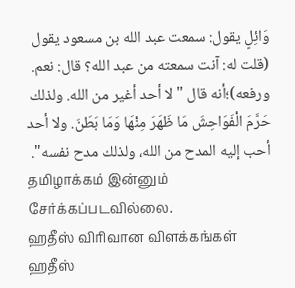وَائِلٍ يقول: سمعت عبد الله بن مسعود يقول (قلت له: آنت سمعته من عبد الله؟ قال: نعم. ورفعه)؛أنه قال "لا أحد أغير من الله. ولذلك حَرَّمَ الْفَوَاحِشَ مَا ظَهَرَ مِنْهَا وَمَا بَطَنَ. ولا أحد أحب إليه المدح من الله، ولذلك مدح نفسه".
தமிழாக்கம் இன்னும் சேர்க்கப்படவில்லை.
ஹதீஸ் விரிவான விளக்கங்கள்
ஹதீஸ்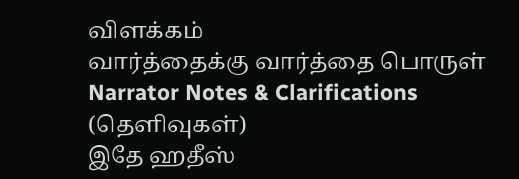விளக்கம்
வார்த்தைக்கு வார்த்தை பொருள்
Narrator Notes & Clarifications (தெளிவுகள்)
இதே ஹதீஸ்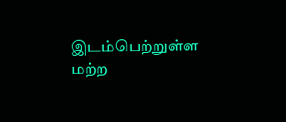இடம்பெற்றுள்ள மற்ற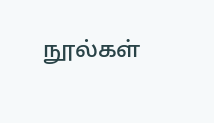நூல்கள்